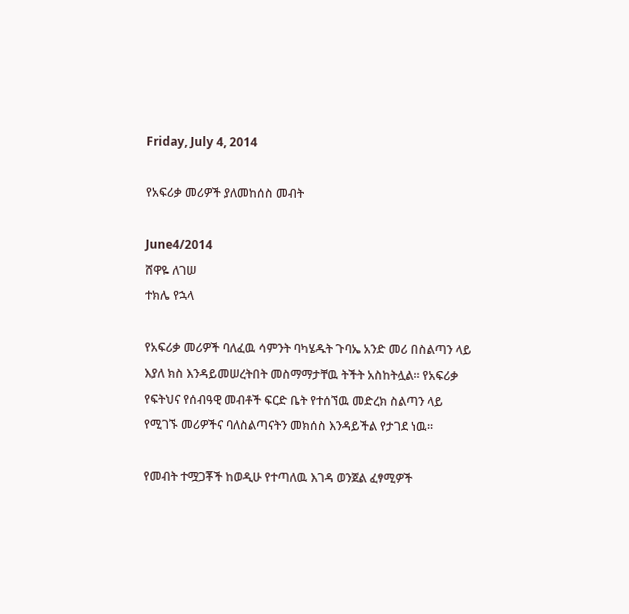Friday, July 4, 2014

የአፍሪቃ መሪዎች ያለመከሰስ መብት

June4/2014
ሸዋዬ ለገሠ
ተክሌ የኋላ

የአፍሪቃ መሪዎች ባለፈዉ ሳምንት ባካሄዱት ጉባኤ አንድ መሪ በስልጣን ላይ እያለ ክስ እንዳይመሠረትበት መስማማታቸዉ ትችት አስከትሏል። የአፍሪቃ የፍትህና የሰብዓዊ መብቶች ፍርድ ቤት የተሰኘዉ መድረክ ስልጣን ላይ የሚገኙ መሪዎችና ባለስልጣናትን መክሰስ እንዳይችል የታገደ ነዉ።

የመብት ተሟጋቾች ከወዲሁ የተጣለዉ እገዳ ወንጀል ፈፃሚዎች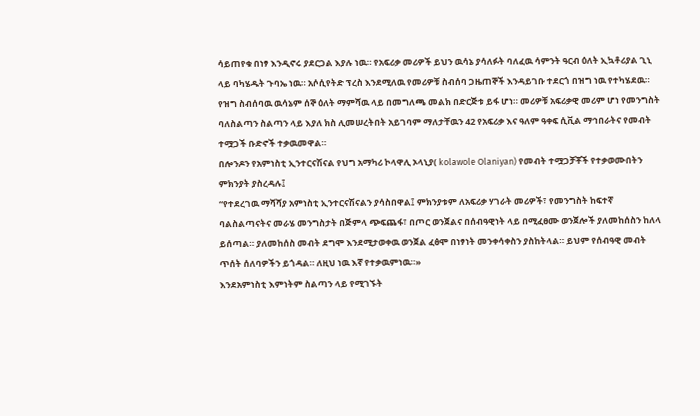ሳይጠየቁ በነፃ እንዲኖሩ ያደርጋል እያሉ ነዉ። የአፍሪቃ መሪዎች ይህን ዉሳኔ ያሳለፉት ባለፈዉ ሳምንት ዓርብ ዕለት ኢኳቶሪያል ጊኒ ላይ ባካሄዱት ጉባኤ ነዉ። አሶሲየትድ ፕረስ እንደሚለዉ የመሪዎቹ ስብሰባ ጋዜጠኞች እንዳይገቡ ተደርጎ በዝግ ነዉ የተካሄደዉ። የዝግ ስብሰባዉ ዉሳኔም ሰኞ ዕለት ማምሻዉ ላይ በመግለጫ መልክ በድርጅቱ ይፋ ሆነ። መሪዎቹ አፍሪቃዊ መሪም ሆነ የመንግስት ባለስልጣን ስልጣን ላይ እያለ ክስ ሊመሠረትበት አይገባም ማለታቸዉን 42 የአፍሪቃ እና ዓለም ዓቀፍ ሲቪል ማኅበራትና የመብት ተሟጋች ቡድኖች ተቃዉመዋል።
በሎንዶን የአምነስቲ ኢንተርናሽናል የህግ አማካሪ ኮላዋሊ ኦላኒያ( kolawole Olaniyan) የመብት ተሟጋቻቾች የተቃወሙበትን ምክንያት ያስረዳሉ፤
“የተደረገዉ ማሻሻያ አምነስቲ ኢንተርናሽናልን ያሳስበዋል፤ ምክንያቱም ለአፍሪቃ ሃገራት መሪዎች፣ የመንግስት ከፍተኛ ባልስልጣናትና መራሄ መንግስታት በጅምላ ጭፍጨፋ፣ በጦር ወንጀልና በሰብዓዊነት ላይ በሚፈፀሙ ወንጀሎች ያለመከሰስን ከለላ ይሰጣል። ያለመከሰስ መብት ደግሞ እንደሚታወቀዉ ወንጀል ፈፅሞ በነፃነት መንቀሳቀስን ያስከትላል። ይህም የሰብዓዊ መብት ጥሰት ሰለባዎችን ይጎዳል። ለዚህ ነዉ እኛ የተቃዉምነዉ።»
እንደአምነስቲ እምነትም ስልጣን ላይ የሚገኙት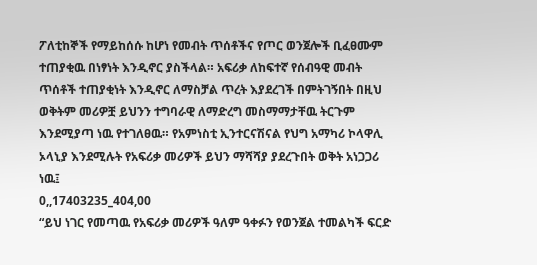ፖለቲከኞች የማይከሰሱ ከሆነ የመብት ጥሰቶችና የጦር ወንጀሎች ቢፈፀሙም ተጠያቂዉ በነፃነት እንዲኖር ያስችላል። አፍሪቃ ለከፍተኛ የሰብዓዊ መብት ጥሰቶች ተጠያቂነት እንዲኖር ለማስቻል ጥረት እያደረገች በምትገኝበት በዚህ ወቅትም መሪዎቿ ይህንን ተግባራዊ ለማድረግ መስማማታቸዉ ትርጉም እንደሚያጣ ነዉ የተገለፀዉ። የአምነስቲ ኢንተርናሽናል የህግ አማካሪ ኮላዋሊ ኦላኒያ እንደሚሉት የአፍሪቃ መሪዎች ይህን ማሻሻያ ያደረጉበት ወቅት አነጋጋሪ ነዉ፤
0,,17403235_404,00
“ይህ ነገር የመጣዉ የአፍሪቃ መሪዎች ዓለም ዓቀፉን የወንጀል ተመልካች ፍርድ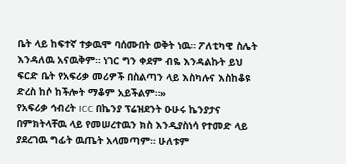ቤት ላይ ከፍተኛ ተቃዉሞ ባሰሙበት ወቅት ነዉ። ፖለቲካዊ ስሌት እንዳለዉ አናዉቅም። ነገር ግን ቀደም ብዬ እንዳልኩት ይህ ፍርድ ቤት የአፍሪቃ መሪዎች በስልጣን ላይ እስካሉና እስከቆዩ ድረስ ከሶ ከችሎት ማቆም አይችልም።»
የአፍሪቃ ኅብረት ICC በኬንያ ፕሬዝደንት ዑሁሩ ኬንያታና በምክትላቸዉ ላይ የመሠረተዉን ክስ እንዲያስነሳ የተመድ ላይ ያደረገዉ ግፊት ዉጤት አላመጣም። ሁለቱም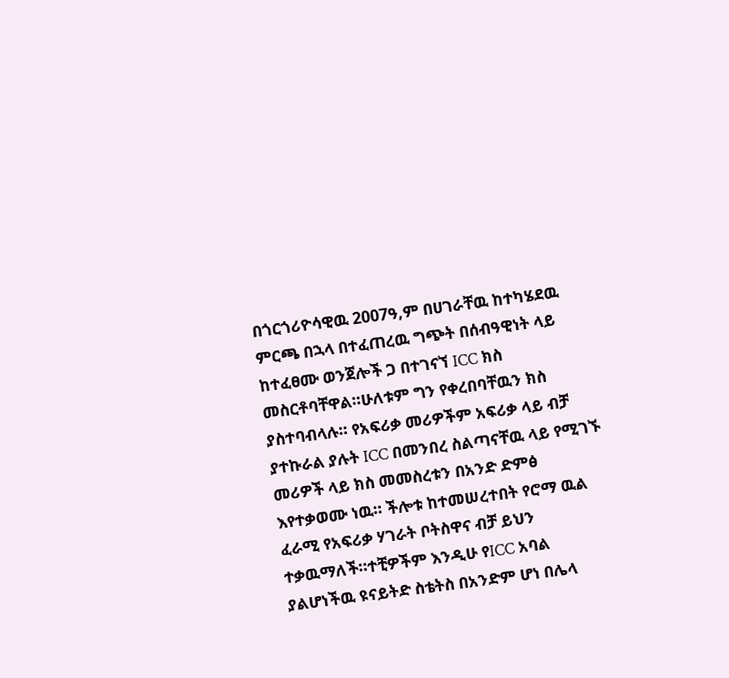በጎርጎሪዮሳዊዉ 2007ዓ,ም በሀገራቸዉ ከተካሄደዉ ምርጫ በኋላ በተፈጠረዉ ግጭት በሰብዓዊነት ላይ ከተፈፀሙ ወንጀሎች ጋ በተገናኘ ICC ክስ መስርቶባቸዋል።ሁለቱም ግን የቀረበባቸዉን ክስ ያስተባብላሉ። የአፍሪቃ መሪዎችም አፍሪቃ ላይ ብቻ ያተኩራል ያሉት ICC በመንበረ ስልጣናቸዉ ላይ የሚገኙ መሪዎች ላይ ክስ መመስረቱን በአንድ ድምፅ እየተቃወሙ ነዉ። ችሎቱ ከተመሠረተበት የሮማ ዉል ፈራሚ የአፍሪቃ ሃገራት ቦትስዋና ብቻ ይህን ተቃዉማለች።ተቺዎችም እንዲሁ የICC አባል ያልሆነችዉ ዩናይትድ ስቴትስ በአንድም ሆነ በሌላ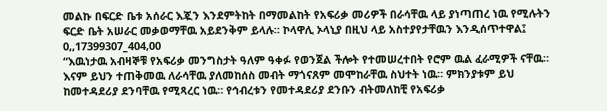መልኩ በፍርድ ቤቱ አሰራር እጇን እንደምትከት በማመልከት የአፍሪቃ መሪዎች በራሳቸዉ ላይ ያነጣጠረ ነዉ የሚሉትን ፍርድ ቤት አሠራር መቃወማቸዉ አይደንቅም ይላሉ። ኮላዋሊ ኦላኒያ በዚህ ላይ አስተያየታቸዉን እንዲሰጥተዋል፤
0,,17399307_404,00
“እዉነታዉ አብዛኞቹ የአፍሪቃ መንግስታት ዓለም ዓቀፉ የወንጀል ችሎት የተመሠረተበት የሮም ዉል ፈራሚዎች ናቸዉ። እናም ይህን ተጠቅመዉ ለራሳቸዉ ያለመከሰስ መብት ማጎናጸም መሞከራቸዉ ስህተት ነዉ። ምክንያቱም ይህ ከመተዳደሪያ ደንባቸዉ የሚጻረር ነዉ። የኅብረቱን የመተዳደሪያ ደንቡን ብትመለከቺ የአፍሪቃ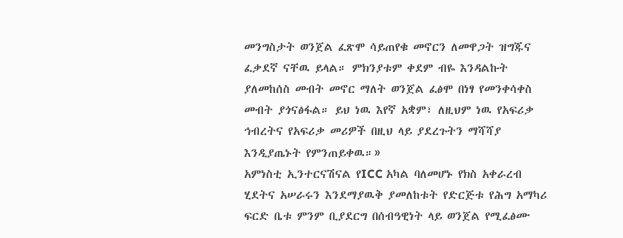መንግስታት ወንጀል ፈጽሞ ሳይጠየቁ መኖርን ለመዋጋት ዝግጁና ፈቃደኛ ናቸዉ ይላል። ምክንያቱም ቀደም ብዬ እንዳልኩት ያለመከሰስ መብት መኖር ማለት ወንጀል ፈፅሞ በነፃ የመንቀሳቀስ መብት ያጎናፅፋል። ይህ ነዉ እየኛ አቋም፣ ለዚህም ነዉ የአፍሪቃ ኅብረትና የአፍሪቃ መሪዎች በዚህ ላይ ያደረጉትን ማሻሻያ እንዲያጤኑት የምንጠይቀዉ።»
አምነስቲ ኢንተርናሽናል የICC አካል ባለመሆኑ የክስ አቀራረብ ሂደትና አሠራሩን እንደማያዉቅ ያመለከቱት የድርጅቱ የሕግ አማካሪ ፍርድ ቤቱ ምንም ቢያደርግ በሰብዓዊነት ላይ ወንጀል የሚፈፅሙ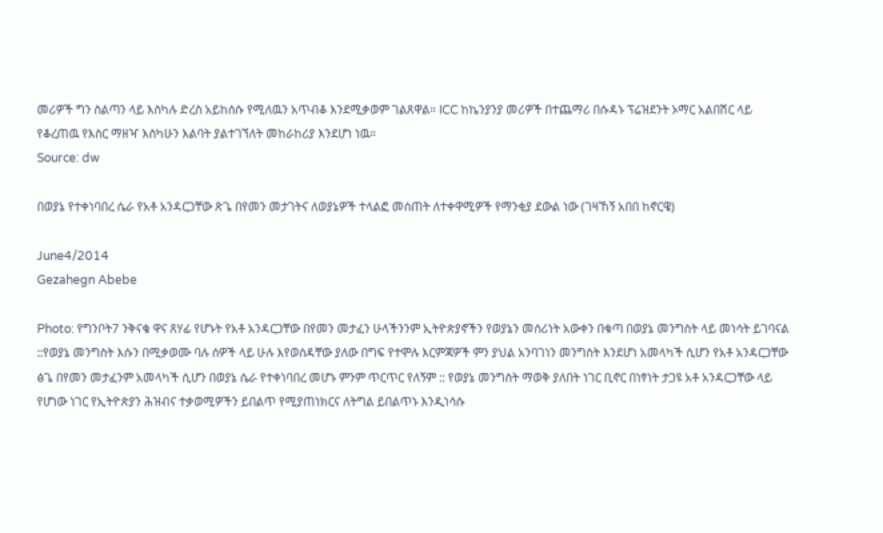መሪዎች ግን ስልጣን ላይ እስካሉ ድረስ አይከሰሱ የሚለዉን አጥብቆ እንደሚቃወም ገልጸዋል። ICC ከኬንያንያ መሪዎች በተጨማሪ በሱዳኑ ፕሬዝደንት ኦማር አልበሽር ላይ የቆረጠዉ የእስር ማዘዣ እስካሁን እልባት ያልተገኘለት መከራከሪያ እንደሆነ ነዉ።
Source: dw

በወያኔ የተቀነባበረ ሴራ የአቶ አንዳርጋቸው ጽጌ በየመን መታገትና ለወያኔዎች ተላልፎ መሰጠት ለተቀዋሚዎች የማንቂያ ደውል ነው (ገዛኸኝ አበበ ከኖርዌ)

June4/2014
Gezahegn Abebe

Photo: የግንቦት7 ንቅናቄ ዋና ጸሃፊ የሆኑት የአቶ አንዳርጋቸው በየመን መታፈን ሁላችንንም ኢትዮጵያኖችን የወያኔን መሰሪነት አውቀን በቁጣ በወያኔ መንግስት ላይ መነሳት ይገባናል ::የወያኔ መንግስት እሱን በሚቃወሙ ባሉ ሰዎች ላይ ሁሉ እየወሰዳቸው ያለው በግፍ የተሞሉ እርምጃዎች ምን ያህል አንባገነን መንግስት እንደሆነ አመላካች ሲሆን የአቶ አንዳርጋቸው ፅጌ በየመን መታፈንም አመላካች ሲሆን በወያኔ ሴራ የተቀነባበረ መሆኑ ምንም ጥርጥር የለኝም :: የወያኔ መንግስት ማወቅ ያለበት ነገር ቢኖር በነፃነት ታጋዩ አቶ አንዳርጋቸው ላይ የሆነው ነገር የኢትዮጵያን ሕዝብና ተቃወሚዎችን ይበልጥ የሚያጠነክርና ለትግል ይበልጥኑ እንዲነሳሱ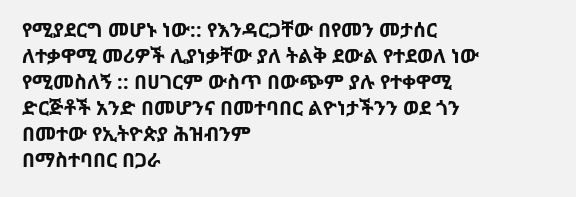የሚያደርግ መሆኑ ነው:: የእንዳርጋቸው በየመን መታሰር ለተቃዋሚ መሪዎች ሊያነቃቸው ያለ ትልቅ ደውል የተደወለ ነው የሚመስለኝ :: በሀገርም ውስጥ በውጭም ያሉ የተቀዋሚ ድርጅቶች አንድ በመሆንና በመተባበር ልዮነታችንን ወደ ጎን በመተው የኢትዮጵያ ሕዝብንም
በማስተባበር በጋራ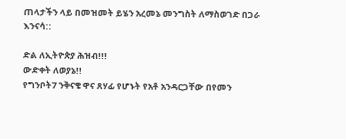ጠላታችን ላይ በመዝመት ይሄን አረመኔ መንግስት ለማስወገድ በጋራ እንናሳ::

ድል ለኢትዮጵያ ሕዝብ!!!
ውድቀት ለወያኔ!!
የግንቦት7 ንቅናቄ ዋና ጸሃፊ የሆኑት የአቶ አንዳርጋቸው በየመን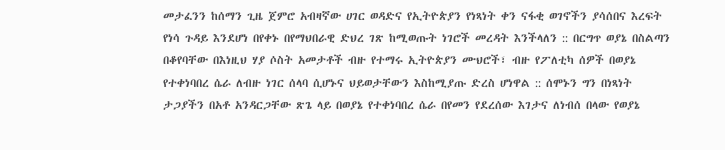መታፈንን ከሰማን ጊዜ ጀምሮ አብዛኛው ሀገር ወዳድና የኢትዮጵያን የነጻነት ቀን ናፋቂ ወገኖችን ያሳሰበና እረፍት የነሳ ጉዳይ እንደሆነ በየቀኑ በየማህበራዊ ድህረ ገጽ ከሚወጡት ነገሮች መረዳት እንችላለን :: በርግጥ ወያኔ በስልጣን በቆየባቸው በእነዚህ ሃያ ሶስት አመታቶች ብዙ የተማሩ ኢትዮጵያን ሙህሮች፣ ብዙ የፖለቲካ ሰዎች በወያኔ የተቀነባበረ ሴራ ለብዙ ነገር ሰላባ ሲሆኑና ህይወታቸውን እስከሚያጡ ድረስ ሆነዋል :: ሰሞኑን ግን በነጻነት ታጋያችን በአቶ አንዳርጋቸው ጽጌ ላይ በወያኔ የተቀነባበረ ሴራ በየመን የደረሰው እገታና ለነብሰ በላው የወያኔ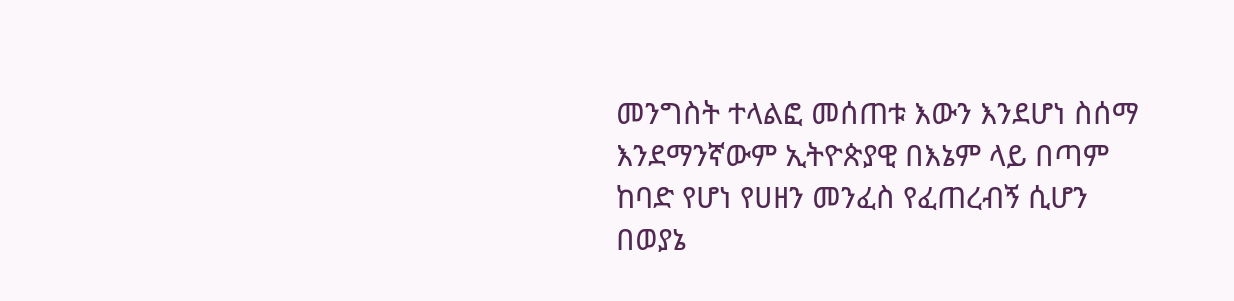መንግስት ተላልፎ መሰጠቱ እውን እንደሆነ ስሰማ እንደማንኛውም ኢትዮጵያዊ በእኔም ላይ በጣም ከባድ የሆነ የሀዘን መንፈስ የፈጠረብኝ ሲሆን በወያኔ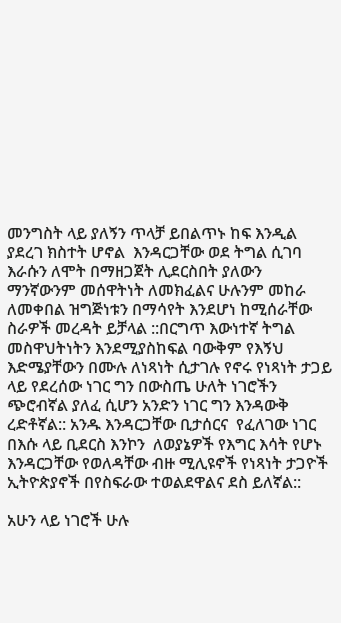መንግስት ላይ ያለኝን ጥላቻ ይበልጥኑ ከፍ እንዲል ያደረገ ክስተት ሆኖል  እንዳርጋቸው ወደ ትግል ሲገባ እራሱን ለሞት በማዘጋጀት ሊደርስበት ያለውን ማንኛውንም መሰዋትነት ለመክፈልና ሁሉንም መከራ ለመቀበል ዝግጅነቱን በማሳየት እንደሆነ ከሚሰራቸው ስራዎች መረዳት ይቻላል ::በርግጥ እውነተኛ ትግል መስዋህትነትን እንደሚያስከፍል ባውቅም የእኝህ እድሜያቸውን በሙሉ ለነጻነት ሲታገሉ የኖሩ የነጻነት ታጋይ ላይ የደረሰው ነገር ግን በውስጤ ሁለት ነገሮችን ጭሮብኛል ያለፈ ሲሆን አንድን ነገር ግን እንዳውቅ ረድቶኛል:: አንዱ እንዳርጋቸው ቢታሰርና  የፈለገው ነገር በእሱ ላይ ቢደርስ እንኮን  ለወያኔዎች የእግር እሳት የሆኑ እንዳርጋቸው የወለዳቸው ብዙ ሚሊዩኖች የነጻነት ታጋዮች ኢትዮጵያኖች በየስፍራው ተወልደዋልና ደስ ይለኛል::

አሁን ላይ ነገሮች ሁሉ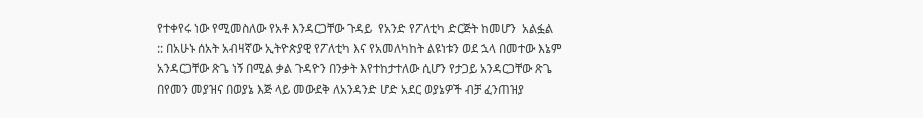የተቀየሩ ነው የሚመስለው የአቶ እንዳርጋቸው ጉዳይ  የአንድ የፖለቲካ ድርጅት ከመሆን  አልፏል :: በአሁኑ ሰአት አብዛኛው ኢትዮጵያዊ የፖለቲካ እና የአመለካከት ልዩነቱን ወደ ኋላ በመተው እኔም አንዳርጋቸው ጽጌ ነኝ በሚል ቃል ጉዳዮን በንቃት እየተከታተለው ሲሆን የታጋይ አንዳርጋቸው ጽጌ በየመን መያዝና በወያኔ እጅ ላይ መውደቅ ለአንዳንድ ሆድ አደር ወያኔዎች ብቻ ፈንጠዝያ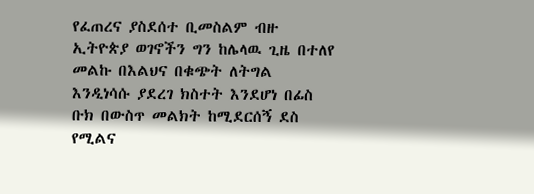የፈጠረና ያስደሰተ ቢመስልም ብዙ ኢትዮጵያ ወገኖችን ግን ከሌላዉ ጊዜ በተለየ መልኩ በእልህና በቁጭት ለትግል እንዲነሳሱ ያደረገ ክስተት እንደሆነ በፊስ ቡክ በውስጥ መልክት ከሚደርሰኝ ደስ የሚልና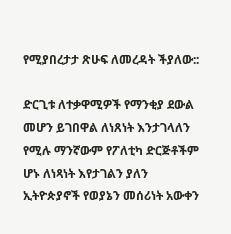የሚያበረታታ ጽሁፍ ለመረዳት ችያለው::

ድርጊቱ ለተቃዋሚዎች የማንቂያ ደውል መሆን ይገበዋል ለነጸነት እንታገላለን የሚሉ ማንኛውም የፖለቲካ ድርጅቶችም ሆኑ ለነጻነት እየታገልን ያለን  ኢትዮጵያኖች የወያኔን መሰሪነት አውቀን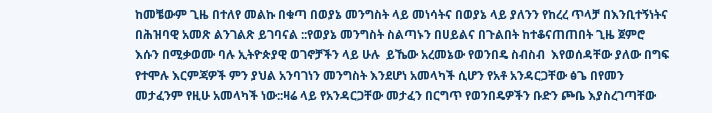ከመቼውም ጊዜ በተለየ መልኩ በቁጣ በወያኔ መንግስት ላይ መነሳትና በወያኔ ላይ ያለንን የከረረ ጥላቻ በእንቢተኝነትና በሕዝባዊ አመጽ ልንገልጽ ይገባናል ::የወያኔ መንግስት ስልጣኑን በሀይልና በጉልበት ከተቆናጠጠበት ጊዜ ጀምሮ  እሱን በሚቃወሙ ባሉ ኢትዮጵያዊ ወገኖቻችን ላይ ሁሉ  ይኼው አረመኔው የወንበዴ ስብስብ  እየወሰዳቸው ያለው በግፍ የተሞሉ እርምጃዎች ምን ያህል አንባገነን መንግስት እንደሆነ አመላካች ሲሆን የአቶ አንዳርጋቸው ፅጌ በየመን መታፈንም የዚሁ አመላካች ነው::ዛሬ ላይ የአንዳርጋቸው መታፈን በርግጥ የወንበዴዎችን ቡድን ጮቤ እያስረገጣቸው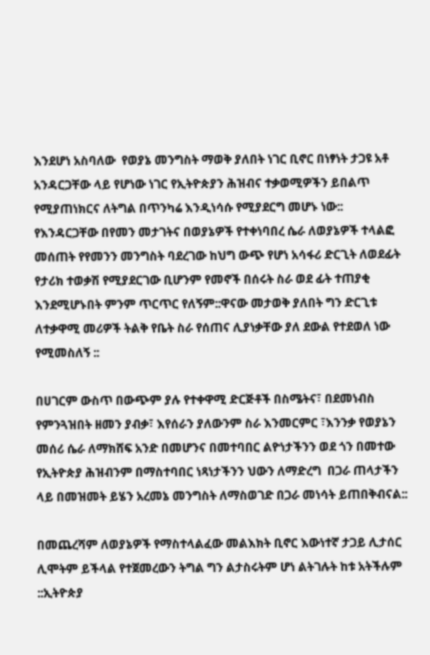እንደሆነ አስባለው  የወያኔ መንግስት ማወቅ ያለበት ነገር ቢኖር በነፃነት ታጋዩ አቶ አንዳርጋቸው ላይ የሆነው ነገር የኢትዮጵያን ሕዝብና ተቃወሚዎችን ይበልጥ የሚያጠነክርና ለትግል በጥንካሬ እንዲነሳሱ የሚያደርግ መሆኑ ነው:: የእንዳርጋቸው በየመን መታገትና በወያኔዎች የተቀነባበረ ሴራ ለወያኔዎች ተላልፎ መሰጠት የየመንን መንግስት ባደረገው ከህግ ውጭ የሆነ አሳፋሪ ድርጊት ለወደፊት የታሪክ ተወቃሽ የሚያደርገው ቢሆንም የመኖች በሰሩት ስራ ወደ ፊት ተጠያቂ እንደሚሆኑበት ምንም ጥርጥር የለኝም::ዋናው መታወቅ ያለበት ግን ድርጊቱ  ለተቃዋሚ መሪዎች ትልቅ የቤት ስራ የሰጠና ሊያነቃቸው ያለ ደውል የተደወለ ነው የሚመስለኝ ::

በሀገርም ውስጥ በውጭም ያሉ የተቀዋሚ ድርጅቶች በስሜትና፣ በደመነብስ የምንጓዝበት ዘመን ያብቃ፣ እየሰራን ያለውንም ስራ እንመርምር ፣እንንቃ የወያኔን መሰሪ ሴራ ለማክሸፍ አንድ በመሆንና በመተባበር ልዮነታችንን ወደ ጎን በመተው የኢትዮጵያ ሕዝብንም በማስተባበር ነጻነታችንን ህውን ለማድረግ  በጋራ ጠላታችን ላይ በመዝመት ይሄን አረመኔ መንግስት ለማስወገድ በጋራ መነሳት ይጠበቅብናል::

በመጨረሻም ለወያኔዎች የማስተላልፈው መልእክት ቢኖር እውነተኛ ታጋይ ሊታሰር ሊሞትም ይችላል የተጀመረውን ትግል ግን ልታስሩትም ሆነ ልትገሉት ከቱ አትችሉም ::ኢትዮጵያ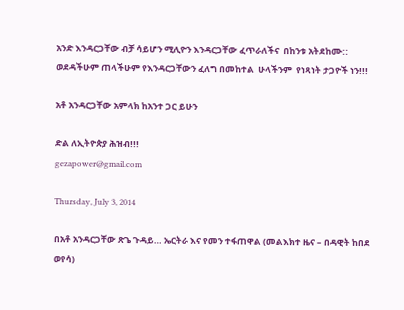አንድ እንዳርጋቸው ብቻ ሳይሆን ሚሊዮን እንዳርጋቸው ፈጥራለችና  በከንቱ አትደከሙ:: ወደዳችሁም ጠላችሁም የእንዳርጋቸውን ፈለግ በመከተል  ሁላችንም  የነጻነት ታጋዮች ነን!!!

አቶ አንዳርጋቸው አምላክ ከአንተ ጋር ይሁን

ድል ለኢትዮጵያ ሕዝብ!!!
gezapower@gmail.com

Thursday, July 3, 2014

በአቶ አንዳርጋቸው ጽጌ ጉዳይ… ኤርትራ እና የመን ተፋጠዋል (መልእክተ ዜና – በዳዊት ከበደ ወየሳ)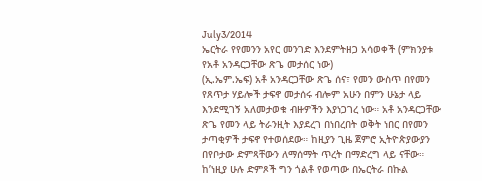July3/2014
ኤርትራ የየመንን አየር መንገድ እንደምትዘጋ አሳወቀች (ምክንያቱ የአቶ አንዳርጋቸው ጽጌ መታሰር ነው)
(ኢ.ኤም.ኤፍ) አቶ አንዳርጋቸው ጽጌ ሰና፣ የመን ውስጥ በየመን የጸጥታ ሃይሎች ታፍኖ መታሰሩ ብሎም አሁን በምን ሁኔታ ላይ እንደሚገኝ አለመታወቁ ብዙዎችን እያነጋገረ ነው። አቶ አንዳርጋቸው ጽጌ የመን ላይ ትራንዚት እያደረገ በነበረበት ወቅት ነበር በየመን ታጣቂዎች ታፍኖ የተወሰደው። ከዚያን ጊዜ ጀምሮ ኢትዮጵያውያን በየቦታው ድምጻቸውን ለማሰማት ጥረት በማድረግ ላይ ናቸው። ከ’ነዚያ ሁሉ ድምጾች ግን ጎልቶ የወጣው በኤርትራ በኩል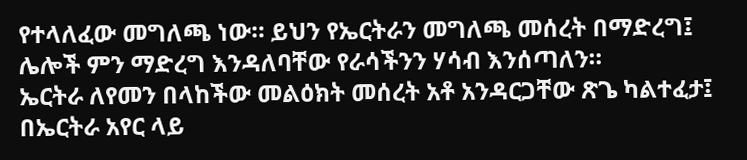የተላለፈው መግለጫ ነው። ይህን የኤርትራን መግለጫ መሰረት በማድረግ፤ ሌሎች ምን ማድረግ እንዳለባቸው የራሳችንን ሃሳብ እንሰጣለን።
ኤርትራ ለየመን በላከችው መልዕክት መሰረት አቶ አንዳርጋቸው ጽጌ ካልተፈታ፤ በኤርትራ አየር ላይ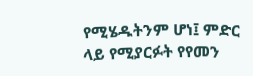የሚሄዱትንም ሆነ፤ ምድር ላይ የሚያርፉት የየመን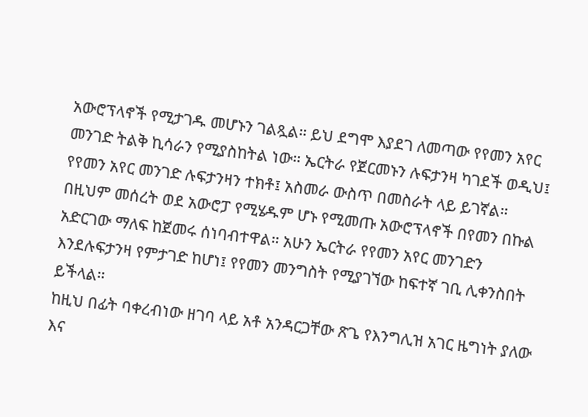አውሮፕላኖች የሚታገዱ መሆኑን ገልጿል። ይህ ደግሞ እያደገ ለመጣው የየመን አየር መንገድ ትልቅ ኪሳራን የሚያስከትል ነው። ኤርትራ የጀርመኑን ሉፍታንዛ ካገደች ወዲህ፤ የየመን አየር መንገድ ሉፍታንዛን ተክቶ፤ አስመራ ውስጥ በመስራት ላይ ይገኛል። በዚህም መሰረት ወደ አውሮፓ የሚሄዱም ሆኑ የሚመጡ አውሮፕላኖች በየመን በኩል አድርገው ማለፍ ከጀመሩ ሰነባብተዋል። አሁን ኤርትራ የየመን አየር መንገድን እንደሉፍታንዛ የምታገድ ከሆነ፤ የየመን መንግስት የሚያገኘው ከፍተኛ ገቢ ሊቀንስበት ይችላል።
ከዚህ በፊት ባቀረብነው ዘገባ ላይ አቶ አንዳርጋቸው ጽጌ የእንግሊዝ አገር ዜግነት ያለው እና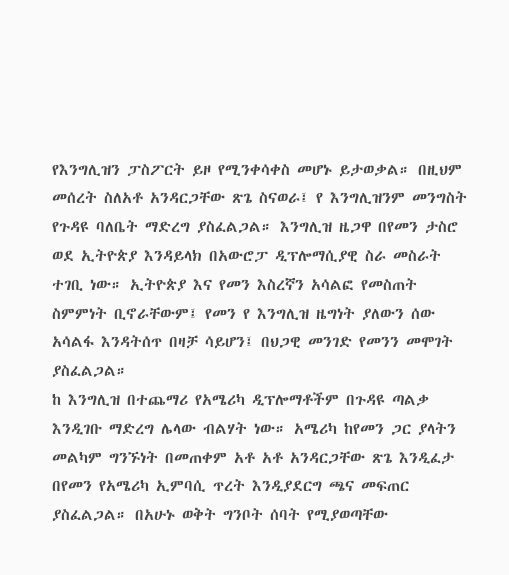የእንግሊዝን ፓስፖርት ይዞ የሚንቀሳቀስ መሆኑ ይታወቃል። በዚህም መሰረት ስለአቶ አንዳርጋቸው ጽጌ ስናወራ፤ የ እንግሊዝንም መንግስት የጉዳዩ ባለቤት ማድረግ ያስፈልጋል። እንግሊዝ ዜጋዋ በየመን ታስሮ ወደ ኢትዮጵያ እንዳይላክ በአውሮፓ ዲፕሎማሲያዊ ስራ መስራት ተገቢ ነው። ኢትዮጵያ እና የመን እስረኛን አሳልፎ የመስጠት ስምምነት ቢኖራቸውም፤ የመን የ እንግሊዝ ዜግነት ያለውን ሰው አሳልፋ እንዳትሰጥ በዛቻ ሳይሆን፤ በህጋዊ መንገድ የመንን መሞገት ያስፈልጋል።
ከ እንግሊዝ በተጨማሪ የአሜሪካ ዲፕሎማቶችም በጉዳዩ ጣልቃ እንዲገቡ ማድረግ ሌላው ብልሃት ነው። አሜሪካ ከየመን ጋር ያላትን መልካም ግንኙነት በመጠቀም አቶ አቶ አንዳርጋቸው ጽጌ እንዲፈታ በየመን የአሜሪካ ኢምባሲ ጥረት እንዲያደርግ ጫና መፍጠር ያስፈልጋል። በአሁኑ ወቅት ግንቦት ሰባት የሚያወጣቸው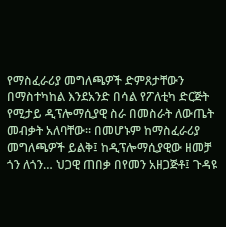የማስፈራሪያ መግለጫዎች ድምጸታቸውን በማስተካከል እንደአንድ በሳል የፖለቲካ ድርጅት የሚታይ ዲፕሎማሲያዊ ስራ በመስራት ለውጤት መብቃት አለባቸው። በመሆኑም ከማስፈራሪያ መግለጫዎች ይልቅ፤ ከዲፕሎማሲያዊው ዘመቻ ጎን ለጎን… ህጋዊ ጠበቃ በየመን አዘጋጅቶ፤ ጉዳዩ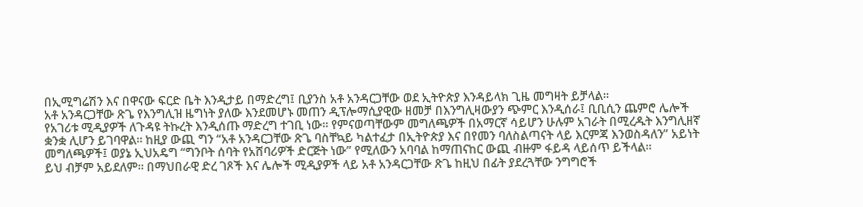በኢሚግሬሽን እና በዋናው ፍርድ ቤት እንዲታይ በማድረግ፤ ቢያንስ አቶ አንዳርጋቸው ወደ ኢትዮጵያ እንዳይላክ ጊዜ መግዛት ይቻላል።
አቶ አንዳርጋቸው ጽጌ የእንግሊዝ ዜግነት ያለው እንደመሆኑ መጠን ዲፕሎማሲያዊው ዘመቻ በእንግሊዛውያን ጭምር እንዲሰራ፤ ቢቢሲን ጨምሮ ሌሎች የአገሪቱ ሚዲያዎች ለጉዳዩ ትኩረት እንዲሰጡ ማድረግ ተገቢ ነው። የምናወጣቸውም መግለጫዎች በአማርኛ ሳይሆን ሁሉም አገራት በሚረዱት እንግሊዘኛ ቋንቋ ሊሆን ይገባዋል። ከዚያ ውጪ ግን “አቶ አንዳርጋቸው ጽጌ ባስቸኳይ ካልተፈታ በኢትዮጵያ እና በየመን ባለስልጣናት ላይ እርምጃ እንወስዳለን” አይነት መግለጫዎች፤ ወያኔ ኢህአዴግ “ግንቦት ሰባት የአሸባሪዎች ድርጅት ነው” የሚለውን አባባል ከማጠናከር ውጪ ብዙም ፋይዳ ላይሰጥ ይችላል።
ይህ ብቻም አይደለም። በማህበራዊ ድረ ገጾች እና ሌሎች ሚዲያዎች ላይ አቶ አንዳርጋቸው ጽጌ ከዚህ በፊት ያደረጓቸው ንግግሮች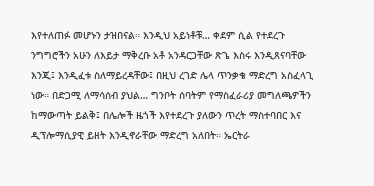እየተለጠፉ መሆኑን ታዝበናል። እንዲህ አይነቶቹ… ቀደም ሲል የተደረጉ ንግግሮችን አሁን ለእይታ ማቅረቡ አቶ አንዳርጋቸው ጽጌ እስሩ እንዲጸናባቸው እንጂ፤ እንዲፈቱ ስለማይረዳቸው፤ በዚህ ረገድ ሌላ ጥንቃቄ ማድረግ አስፈላጊ ነው። በድጋሚ ለማሳሰብ ያህል… ግንቦት ሰባትም የማስፈራሪያ መግለጫዎችን ከማውጣት ይልቅ፤ በሌሎች ዜጎች እየተደረጉ ያለውን ጥረት ማስተባበር እና ዲፕሎማሲያዊ ይዘት እንዲኖራቸው ማድረግ አለበት። ኤርትራ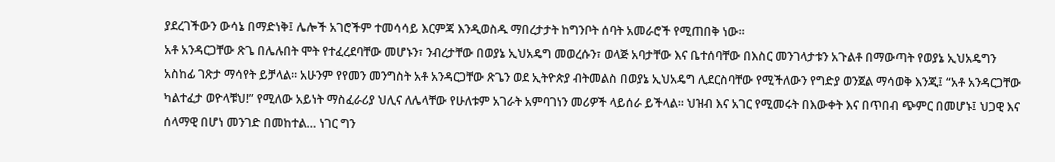ያደረገችውን ውሳኔ በማድነቅ፤ ሌሎች አገሮችም ተመሳሳይ እርምጃ እንዲወስዱ ማበረታታት ከግንቦት ሰባት አመራሮች የሚጠበቅ ነው።
አቶ አንዳርጋቸው ጽጌ በሌሉበት ሞት የተፈረደባቸው መሆኑን፣ ንብረታቸው በወያኔ ኢህአዴግ መወረሱን፣ ወላጅ አባታቸው እና ቤተሰባቸው በእስር መንገላታቱን አጉልቶ በማውጣት የወያኔ ኢህአዴግን አስከፊ ገጽታ ማሳየት ይቻላል። አሁንም የየመን መንግስት አቶ አንዳርጋቸው ጽጌን ወደ ኢትዮጵያ ብትመልስ በወያኔ ኢህአዴግ ሊደርስባቸው የሚችለውን የግድያ ወንጀል ማሳወቅ እንጂ፤ “አቶ አንዳርጋቸው ካልተፈታ ወዮላቹህ!” የሚለው አይነት ማስፈራሪያ ህሊና ለሌላቸው የሁለቱም አገራት አምባገነን መሪዎች ላይሰራ ይችላል። ህዝብ እና አገር የሚመሩት በእውቀት እና በጥበብ ጭምር በመሆኑ፤ ህጋዊ እና ሰላማዊ በሆነ መንገድ በመከተል… ነገር ግን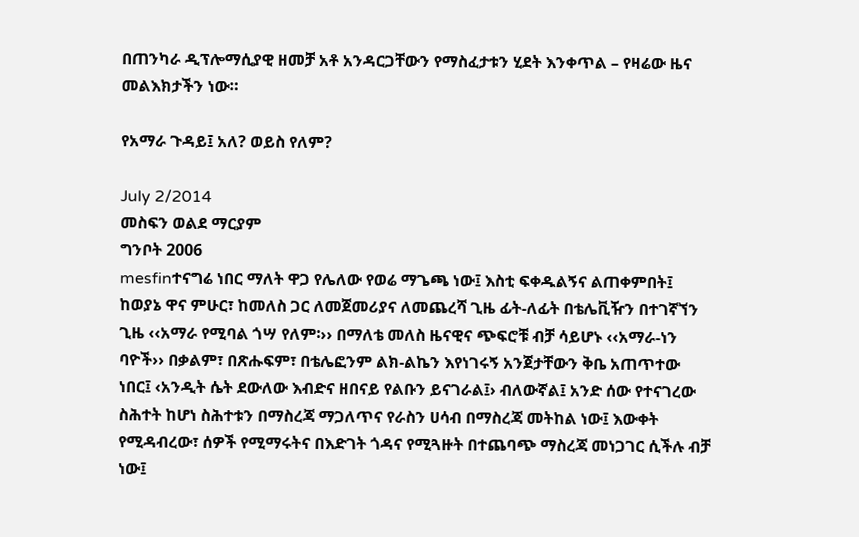በጠንካራ ዲፕሎማሲያዊ ዘመቻ አቶ አንዳርጋቸውን የማስፈታቱን ሂደት እንቀጥል – የዛሬው ዜና መልእክታችን ነው።

የአማራ ጉዳይ፤ አለ? ወይስ የለም?

July 2/2014
መስፍን ወልደ ማርያም
ግንቦት 2006
mesfinተናግሬ ነበር ማለት ዋጋ የሌለው የወሬ ማጌጫ ነው፤ እስቲ ፍቀዱልኝና ልጠቀምበት፤ ከወያኔ ዋና ምሁር፣ ከመለስ ጋር ለመጀመሪያና ለመጨረሻ ጊዜ ፊት-ለፊት በቴሌቪዥን በተገኛኘን ጊዜ ‹‹አማራ የሚባል ጎሣ የለም፡›› በማለቴ መለስ ዜናዊና ጭፍሮቹ ብቻ ሳይሆኑ ‹‹አማራ-ነን ባዮች›› በቃልም፣ በጽሑፍም፣ በቴሌፎንም ልክ-ልኬን እየነገሩኝ አንጀታቸውን ቅቤ አጠጥተው ነበር፤ ‹አንዲት ሴት ደውለው እብድና ዘበናይ የልቡን ይናገራል፤› ብለውኛል፤ አንድ ሰው የተናገረው ስሕተት ከሆነ ስሕተቱን በማስረጃ ማጋለጥና የራስን ሀሳብ በማስረጃ መትከል ነው፤ እውቀት የሚዳብረው፣ ሰዎች የሚማሩትና በእድገት ጎዳና የሚጓዙት በተጨባጭ ማስረጃ መነጋገር ሲችሉ ብቻ ነው፤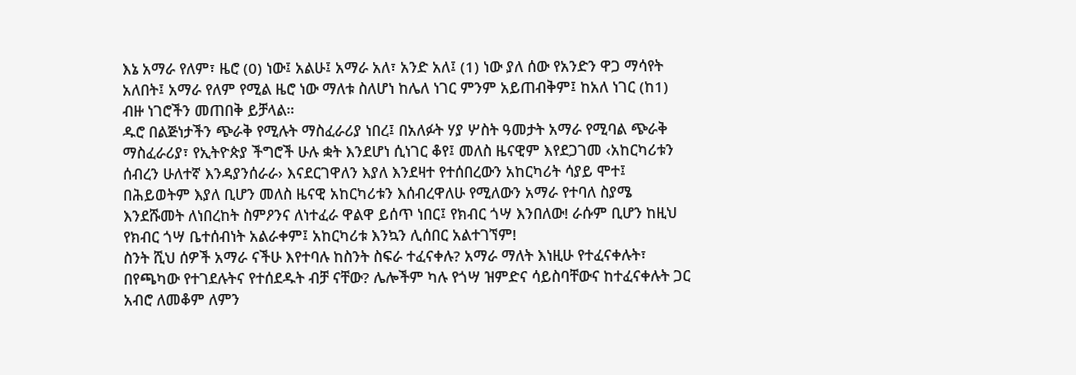እኔ አማራ የለም፣ ዜሮ (0) ነው፤ አልሁ፤ አማራ አለ፣ አንድ አለ፤ (1) ነው ያለ ሰው የአንድን ዋጋ ማሳየት አለበት፤ አማራ የለም የሚል ዜሮ ነው ማለቱ ስለሆነ ከሌለ ነገር ምንም አይጠብቅም፤ ከአለ ነገር (ከ1) ብዙ ነገሮችን መጠበቅ ይቻላል።
ዱሮ በልጅነታችን ጭራቅ የሚሉት ማስፈራሪያ ነበረ፤ በአለፉት ሃያ ሦስት ዓመታት አማራ የሚባል ጭራቅ ማስፈራሪያ፣ የኢትዮጵያ ችግሮች ሁሉ ቋት እንደሆነ ሲነገር ቆየ፤ መለስ ዜናዊም እየደጋገመ ‹አከርካሪቱን ሰብረን ሁለተኛ እንዳያንሰራራ› እናደርገዋለን እያለ እንደዛተ የተሰበረውን አከርካሪት ሳያይ ሞተ፤ በሕይወትም እያለ ቢሆን መለስ ዜናዊ አከርካሪቱን እሰብረዋለሁ የሚለውን አማራ የተባለ ስያሜ እንደሹመት ለነበረከት ስምዖንና ለነተፈራ ዋልዋ ይሰጥ ነበር፤ የክብር ጎሣ እንበለው! ራሱም ቢሆን ከዚህ የክብር ጎሣ ቤተሰብነት አልራቀም፤ አከርካሪቱ እንኳን ሊሰበር አልተገኘም!
ስንት ሺህ ሰዎች አማራ ናችሁ እየተባሉ ከስንት ስፍራ ተፈናቀሉ? አማራ ማለት እነዚሁ የተፈናቀሉት፣ በየጫካው የተገደሉትና የተሰደዱት ብቻ ናቸው? ሌሎችም ካሉ የጎሣ ዝምድና ሳይስባቸውና ከተፈናቀሉት ጋር አብሮ ለመቆም ለምን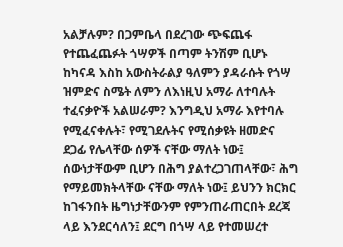አልቻሉም? በጋምቤላ በደረገው ጭፍጨፋ የተጨፈጨፉት ጎሣዎች በጣም ትንሽም ቢሆኑ ከካናዳ እስከ አውስትራልያ ዓለምን ያዳራሱት የጎሣ ዝምድና ስሜት ለምን ለእነዚህ አማራ ለተባሉት ተፈናቃዮች አልሠራም? እንግዲህ አማራ እየተባሉ የሚፈናቀሉት፣ የሚገደሉትና የሚሰቃዩት ዘመድና ደጋፊ የሌላቸው ሰዎች ናቸው ማለት ነው፤ ሰውነታቸውም ቢሆን በሕግ ያልተረጋገጠላቸው፣ ሕግ የማይመክትላቸው ናቸው ማለት ነው፤ ይህንን ክርክር ከገፋንበት ዜግነታቸውንም የምንጠራጠርበት ደረጃ ላይ እንደርሳለን፤ ደርግ በጎሣ ላይ የተመሠረተ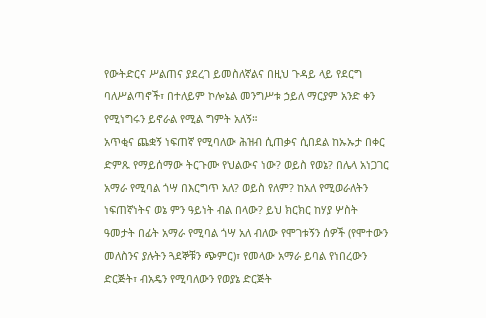የውትድርና ሥልጠና ያደረገ ይመስለኛልና በዚህ ጉዳይ ላይ የደርግ ባለሥልጣኖች፣ በተለይም ኮሎኔል መንግሥቱ ኃይለ ማርያም አንድ ቀን የሚነግሩን ይኖራል የሚል ግምት አለኝ።
አጥቂና ጨቋኝ ነፍጠኛ የሚባለው ሕዝብ ሲጠቃና ሲበደል ከኡኡታ በቀር ድምጹ የማይሰማው ትርጉሙ የህልውና ነው? ወይስ የወኔ? በሌላ አነጋገር አማራ የሚባል ጎሣ በእርግጥ አለ? ወይስ የለም? ከአለ የሚወራለትን ነፍጠኛነትና ወኔ ምን ዓይነት ብል በላው? ይህ ክርክር ከሃያ ሦስት ዓመታት በፊት አማራ የሚባል ጎሣ አለ ብለው የሞገቱኝን ሰዎች (የሞተውን መለስንና ያሉትን ጓደኞቹን ጭምር)፣ የመላው አማራ ይባል የነበረውን ድርጅት፣ ብአዴን የሚባለውን የወያኔ ድርጅት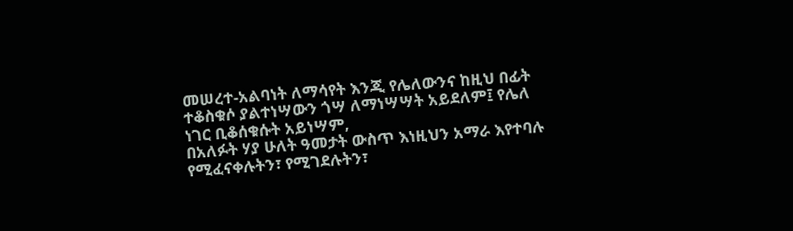መሠረተ-አልባነት ለማሳየት እንጂ የሌለውንና ከዚህ በፊት ተቆስቁሶ ያልተነሣውን ጎሣ ለማነሣሣት አይደለም፤ የሌለ ነገር ቢቆሰቁሱት አይነሣም,
በአለፉት ሃያ ሁለት ዓመታት ውስጥ እነዚህን አማራ እየተባሉ የሚፈናቀሉትን፣ የሚገደሉትን፣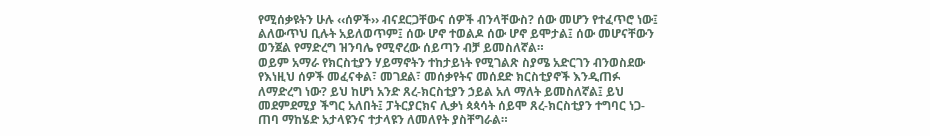የሚሰቃዩትን ሁሉ ‹‹ሰዎች›› ብናደርጋቸውና ሰዎች ብንላቸውስ? ሰው መሆን የተፈጥሮ ነው፤ ልለውጥህ ቢሉት አይለወጥም፤ ሰው ሆኖ ተወልዶ ሰው ሆኖ ይሞታል፤ ሰው መሆናቸውን ወንጀል የማድረግ ዝንባሌ የሚኖረው ሰይጣን ብቻ ይመስለኛል።
ወይም አማራ የክርስቲያን ሃይማኖትን ተከታይነት የሚገልጽ ስያሜ አድርገን ብንወስደው የእነዚህ ሰዎች መፈናቀል፣ መገደል፣ መሰቃየትና መሰደድ ክርስቲያኖች እንዲጠፉ ለማድረግ ነው? ይህ ከሆነ አንድ ጸረ-ክርስቲያን ኃይል አለ ማለት ይመስለኛል፤ ይህ መደምደሚያ ችግር አለበት፤ ፓትርያርክና ሊቃነ ጳጳሳት ሰይሞ ጸረ-ክርስቲያን ተግባር ነጋ-ጠባ ማከሄድ አታላዩንና ተታላዩን ለመለየት ያስቸግራል።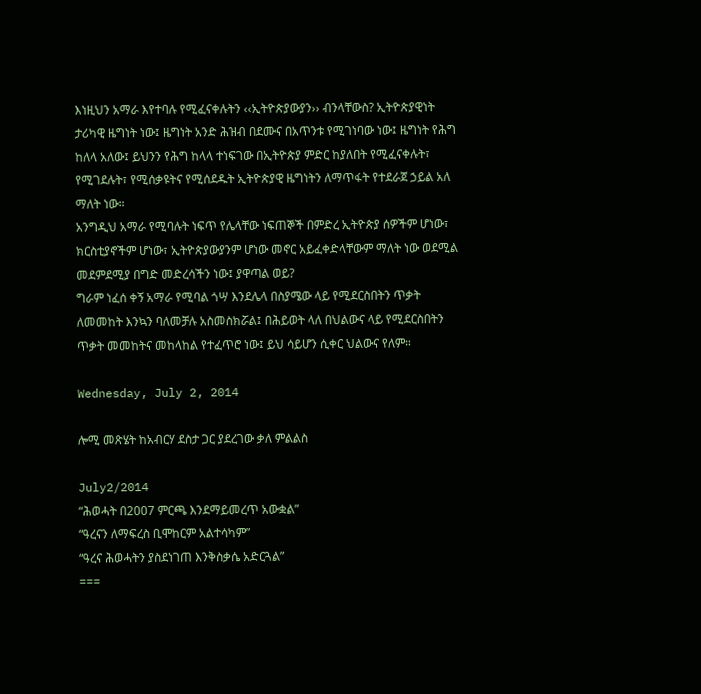እነዚህን አማራ እየተባሉ የሚፈናቀሉትን ‹‹ኢትዮጵያውያን›› ብንላቸውስ? ኢትዮጵያዊነት ታሪካዊ ዜግነት ነው፤ ዜግነት አንድ ሕዝብ በደሙና በአጥንቱ የሚገነባው ነው፤ ዜግነት የሕግ ከለላ አለው፤ ይህንን የሕግ ከላላ ተነፍገው በኢትዮጵያ ምድር ከያለበት የሚፈናቀሉት፣ የሚገደሉት፣ የሚሰቃዩትና የሚሰደዱት ኢትዮጵያዊ ዜግነትን ለማጥፋት የተደራጀ ኃይል አለ ማለት ነው።
አንግዲህ አማራ የሚባሉት ነፍጥ የሌላቸው ነፍጠኞች በምድረ ኢትዮጵያ ሰዎችም ሆነው፣ ክርስቲያኖችም ሆነው፣ ኢትዮጵያውያንም ሆነው መኖር አይፈቀድላቸውም ማለት ነው ወደሚል መደምደሚያ በግድ መድረሳችን ነው፤ ያዋጣል ወይ?
ግራም ነፈሰ ቀኝ አማራ የሚባል ጎሣ እንደሌላ በስያሜው ላይ የሚደርስበትን ጥቃት ለመመከት እንኳን ባለመቻሉ አስመስክሯል፤ በሕይወት ላለ በህልውና ላይ የሚደርስበትን ጥቃት መመከትና መከላከል የተፈጥሮ ነው፤ ይህ ሳይሆን ሲቀር ህልውና የለም።

Wednesday, July 2, 2014

ሎሚ መጽሄት ከአብርሃ ደስታ ጋር ያደረገው ቃለ ምልልስ

July2/2014
“ሕወሓት በ2007 ምርጫ እንደማይመረጥ አውቋል”
“ዓረናን ለማፍረስ ቢሞከርም አልተሳካም”
“ዓረና ሕወሓትን ያስደነገጠ እንቅስቃሴ አድርጓል”
===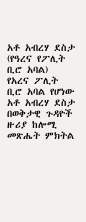አቶ አብረሃ ደስታ (የዓረና የፖሊት ቢሮ አባል)
የአረና ፖሊት ቢሮ አባል የሆነው አቶ አብረሃ ደስታ በወቅታዊ ጉዳዮች ዙሪያ ከሎሚ መጽሔት ምክትል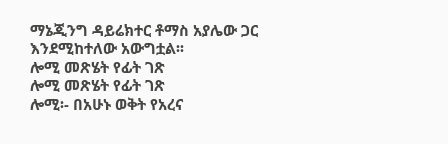ማኔጂንግ ዳይሬክተር ቶማስ አያሌው ጋር እንደሚከተለው አውግቷል፡፡
ሎሚ መጽሄት የፊት ገጽ
ሎሚ መጽሄት የፊት ገጽ
ሎሚ፡- በአሁኑ ወቅት የአረና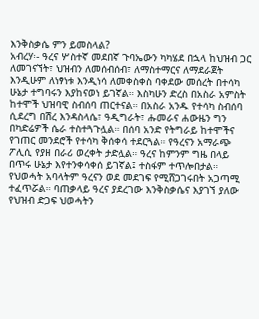እንቅስቃሴ ምን ይመስላል?
አብረሃ፡- ዓረና ሦስተኛ መደበኛ ጉባኤውን ካካሄደ በኋላ ከህዝብ ጋር ለመገናኘት፣ ህዝብን ለመሰብሰብ፣ ለማስተማርና ለማደራጀት እንዲሁም ለነፃነቱ እንዲነሳ ለመቀስቀስ ባቀደው መሰረት በተሳካ ሁኔታ ተግባሩን እያከናወነ ይገኛል። እስካሁን ድረስ በአስራ አምስት ከተሞች ህዝባዊ ስብሰባ ጠርተናል። በአስራ አንዱ የተሳካ ስብሰባ ሲደረግ በሽረ እንዳስላሴ፣ ዓዲግራት፣ ሑመራና ሐውዜን ግን በካድሬዎች ሴራ ተስተጓጉሏል። በሰባ አንድ የትግራይ ከተሞችና የገጠር መንደሮች የተሳካ ቅሰቀሳ ተደርጓል። የዓረናን አማራጭ ፖሊሲ የያዘ በራሪ ወረቀት ታድሏል። ዓረና ከምንም ግዜ በላይ በጥሩ ሁኔታ እየተንቀሳቀሰ ይገኛል፤ ተስፋም ተጥሎበታል። የህወሓት አባላትም ዓረናን ወደ መደገፍ የሚሸጋገሩበት አጋጣሚ ተፈጥሯል። ባጠቃላይ ዓረና ያደረገው እንቅስቃሴና እያገኘ ያለው የህዝብ ድጋፍ ህወሓትን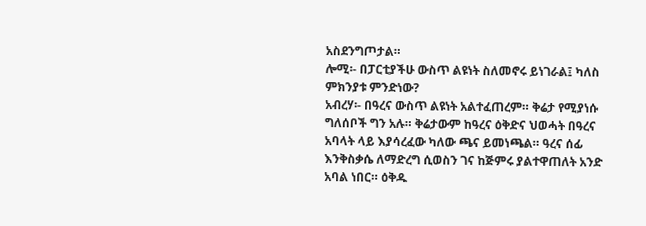አስደንግጦታል።
ሎሚ፡- በፓርቲያችሁ ውስጥ ልዩነት ስለመኖሩ ይነገራል፤ ካለስ ምክንያቱ ምንድነው?
አብረሃ፡- በዓረና ውስጥ ልዩነት አልተፈጠረም። ቅሬታ የሚያነሱ ግለሰቦች ግን አሉ። ቅሬታውም ከዓረና ዕቅድና ህወሓት በዓረና አባላት ላይ እያሳረፈው ካለው ጫና ይመነጫል። ዓረና ሰፊ እንቅስቃሴ ለማድረግ ሲወስን ገና ከጅምሩ ያልተዋጠለት አንድ አባል ነበር። ዕቅዱ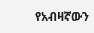የአብዛኛውን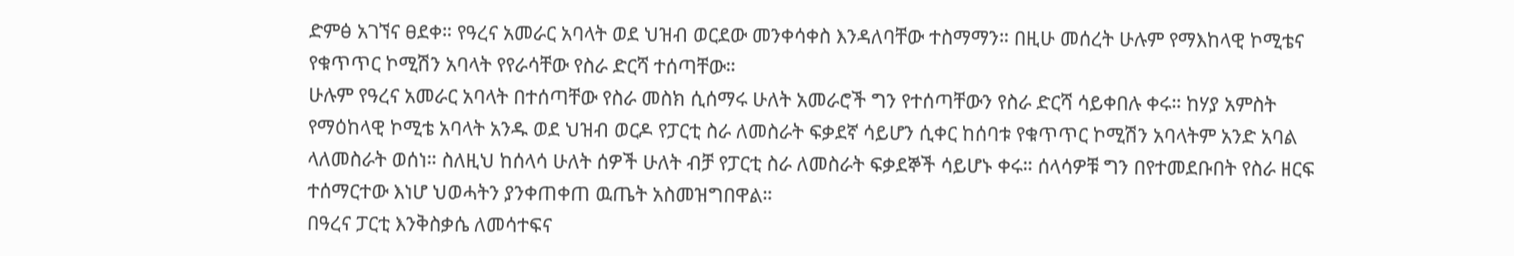ድምፅ አገኘና ፀደቀ። የዓረና አመራር አባላት ወደ ህዝብ ወርደው መንቀሳቀስ እንዳለባቸው ተስማማን። በዚሁ መሰረት ሁሉም የማእከላዊ ኮሚቴና የቁጥጥር ኮሚሽን አባላት የየራሳቸው የስራ ድርሻ ተሰጣቸው።
ሁሉም የዓረና አመራር አባላት በተሰጣቸው የስራ መስክ ሲሰማሩ ሁለት አመራሮች ግን የተሰጣቸውን የስራ ድርሻ ሳይቀበሉ ቀሩ። ከሃያ አምስት የማዕከላዊ ኮሚቴ አባላት አንዱ ወደ ህዝብ ወርዶ የፓርቲ ስራ ለመስራት ፍቃደኛ ሳይሆን ሲቀር ከሰባቱ የቁጥጥር ኮሚሽን አባላትም አንድ አባል ላለመስራት ወሰነ። ስለዚህ ከሰላሳ ሁለት ሰዎች ሁለት ብቻ የፓርቲ ስራ ለመስራት ፍቃደኞች ሳይሆኑ ቀሩ። ሰላሳዎቹ ግን በየተመደቡበት የስራ ዘርፍ ተሰማርተው እነሆ ህወሓትን ያንቀጠቀጠ ዉጤት አስመዝግበዋል።
በዓረና ፓርቲ እንቅስቃሴ ለመሳተፍና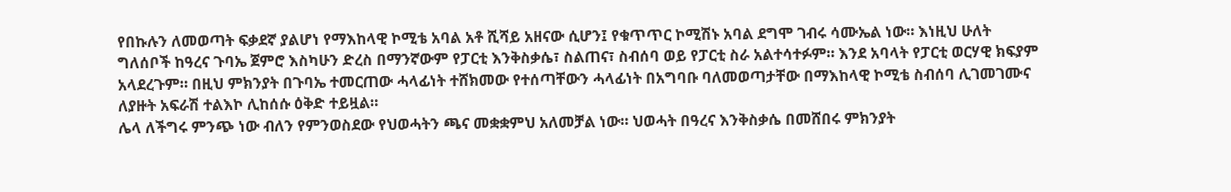የበኩሉን ለመወጣት ፍቃደኛ ያልሆነ የማእከላዊ ኮሚቴ አባል አቶ ሺሻይ አዘናው ሲሆን፤ የቁጥጥር ኮሚሽኑ አባል ደግሞ ገብሩ ሳሙኤል ነው። እነዚህ ሁለት ግለሰቦች ከዓረና ጉባኤ ጀምሮ እስካሁን ድረስ በማንኛውም የፓርቲ እንቅስቃሴ፣ ስልጠና፣ ስብሰባ ወይ የፓርቲ ስራ አልተሳተፉም። እንደ አባላት የፓርቲ ወርሃዊ ክፍያም አላደረጉም። በዚህ ምክንያት በጉባኤ ተመርጠው ሓላፊነት ተሸክመው የተሰጣቸውን ሓላፊነት በአግባቡ ባለመወጣታቸው በማእከላዊ ኮሚቴ ስብሰባ ሊገመገሙና ለያዙት አፍራሽ ተልእኮ ሊከሰሱ ዕቅድ ተይዟል።
ሌላ ለችግሩ ምንጭ ነው ብለን የምንወስደው የህወሓትን ጫና መቋቋምህ አለመቻል ነው። ህወሓት በዓረና እንቅስቃሴ በመሸበሩ ምክንያት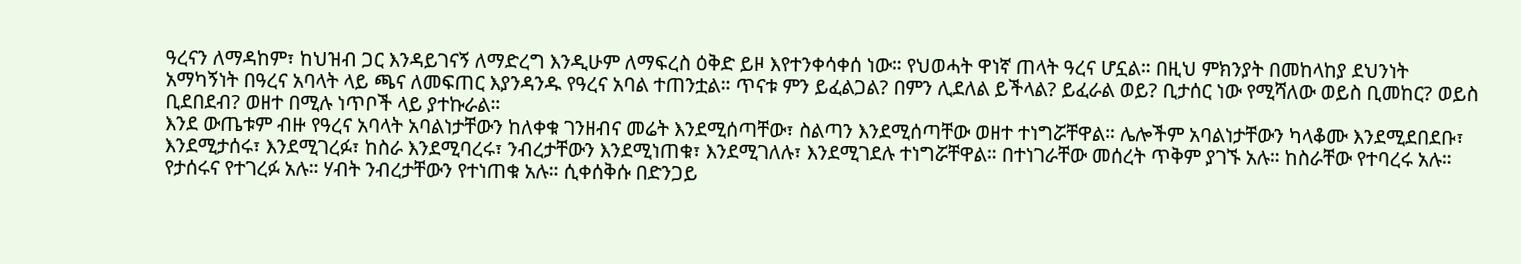ዓረናን ለማዳከም፣ ከህዝብ ጋር እንዳይገናኝ ለማድረግ እንዲሁም ለማፍረስ ዕቅድ ይዞ እየተንቀሳቀሰ ነው። የህወሓት ዋነኛ ጠላት ዓረና ሆኗል። በዚህ ምክንያት በመከላከያ ደህንነት አማካኝነት በዓረና አባላት ላይ ጫና ለመፍጠር እያንዳንዱ የዓረና አባል ተጠንቷል። ጥናቱ ምን ይፈልጋል? በምን ሊደለል ይችላል? ይፈራል ወይ? ቢታሰር ነው የሚሻለው ወይስ ቢመከር? ወይስ ቢደበደብ? ወዘተ በሚሉ ነጥቦች ላይ ያተኩራል።
እንደ ውጤቱም ብዙ የዓረና አባላት አባልነታቸውን ከለቀቁ ገንዘብና መሬት እንደሚሰጣቸው፣ ስልጣን እንደሚሰጣቸው ወዘተ ተነግሯቸዋል። ሌሎችም አባልነታቸውን ካላቆሙ እንደሚደበደቡ፣ እንደሚታሰሩ፣ እንደሚገረፉ፣ ከስራ እንደሚባረሩ፣ ንብረታቸውን እንደሚነጠቁ፣ እንደሚገለሉ፣ እንደሚገደሉ ተነግሯቸዋል። በተነገራቸው መሰረት ጥቅም ያገኙ አሉ። ከስራቸው የተባረሩ አሉ። የታሰሩና የተገረፉ አሉ። ሃብት ንብረታቸውን የተነጠቁ አሉ። ሲቀሰቅሱ በድንጋይ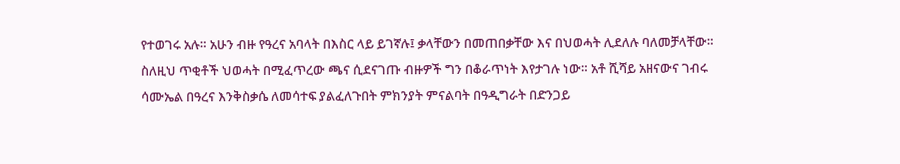የተወገሩ አሉ። አሁን ብዙ የዓረና አባላት በእስር ላይ ይገኛሉ፤ ቃላቸውን በመጠበቃቸው እና በህወሓት ሊደለሉ ባለመቻላቸው።
ስለዚህ ጥቂቶች ህወሓት በሚፈጥረው ጫና ሲደናገጡ ብዙዎች ግን በቆራጥነት እየታገሉ ነው። አቶ ሺሻይ አዘናውና ገብሩ ሳሙኤል በዓረና እንቅስቃሴ ለመሳተፍ ያልፈለጉበት ምክንያት ምናልባት በዓዲግራት በድንጋይ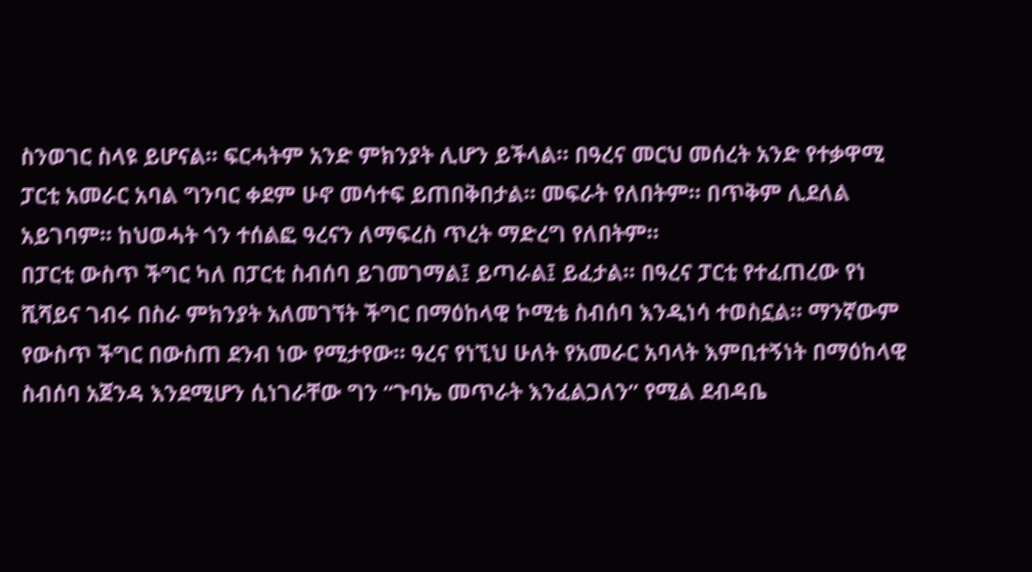ስንወገር ስላዩ ይሆናል። ፍርሓትም አንድ ምክንያት ሊሆን ይችላል። በዓረና መርህ መሰረት አንድ የተቃዋሚ ፓርቲ አመራር አባል ግንባር ቀደም ሁኖ መሳተፍ ይጠበቅበታል። መፍራት የለበትም። በጥቅም ሊደለል አይገባም። ከህወሓት ጎን ተሰልፎ ዓረናን ለማፍረስ ጥረት ማድረግ የለበትም።
በፓርቲ ውስጥ ችግር ካለ በፓርቲ ስብሰባ ይገመገማል፤ ይጣራል፤ ይፈታል። በዓረና ፓርቲ የተፈጠረው የነ ሺሻይና ገብሩ በስራ ምክንያት አለመገኘት ችግር በማዕከላዊ ኮሚቴ ስብሰባ እንዲነሳ ተወስኗል። ማንኛውም የውስጥ ችግር በውስጠ ደንብ ነው የሚታየው። ዓረና የነኚህ ሁለት የአመራር አባላት እምቢተኝነት በማዕከላዊ ስብሰባ አጀንዳ እንደሚሆን ሲነገራቸው ግን “ጉባኤ መጥራት እንፈልጋለን” የሚል ደብዳቤ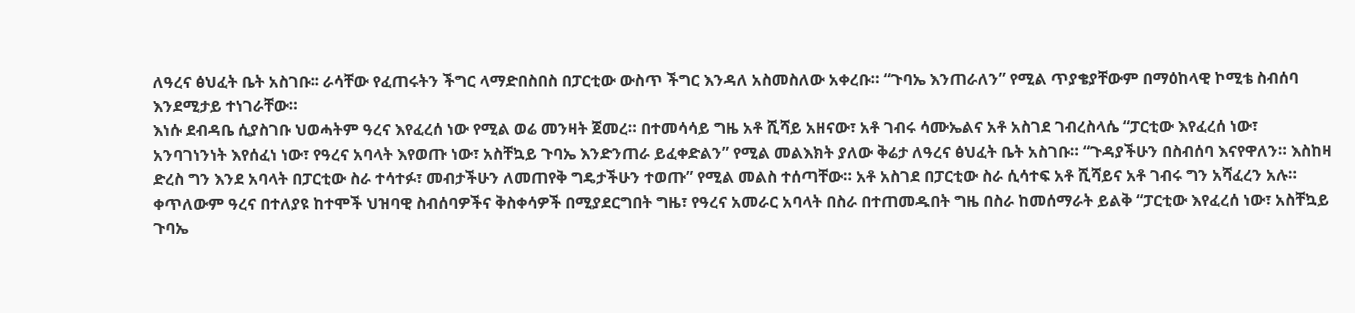ለዓረና ፅህፈት ቤት አስገቡ፡፡ ራሳቸው የፈጠሩትን ችግር ላማድበስበስ በፓርቲው ውስጥ ችግር እንዳለ አስመስለው አቀረቡ። “ጉባኤ እንጠራለን” የሚል ጥያቄያቸውም በማዕከላዊ ኮሚቴ ስብሰባ እንደሚታይ ተነገራቸው።
እነሱ ደብዳቤ ሲያስገቡ ህወሓትም ዓረና እየፈረሰ ነው የሚል ወሬ መንዛት ጀመረ። በተመሳሳይ ግዜ አቶ ሺሻይ አዘናው፣ አቶ ገብሩ ሳሙኤልና አቶ አስገደ ገብረስላሴ “ፓርቲው እየፈረሰ ነው፣ አንባገነንነት እየሰፈነ ነው፣ የዓረና አባላት እየወጡ ነው፣ አስቸኳይ ጉባኤ እንድንጠራ ይፈቀድልን” የሚል መልእክት ያለው ቅሬታ ለዓረና ፅህፈት ቤት አስገቡ። “ጉዳያችሁን በስብሰባ እናየዋለን። እስከዛ ድረስ ግን እንደ አባላት በፓርቲው ስራ ተሳተፉ፣ መብታችሁን ለመጠየቅ ግዴታችሁን ተወጡ” የሚል መልስ ተሰጣቸው። አቶ አስገደ በፓርቲው ስራ ሲሳተፍ አቶ ሺሻይና አቶ ገብሩ ግን አሻፈረን አሉ።
ቀጥለውም ዓረና በተለያዩ ከተሞች ህዝባዊ ስብሰባዎችና ቅስቀሳዎች በሚያደርግበት ግዜ፣ የዓረና አመራር አባላት በስራ በተጠመዱበት ግዜ በስራ ከመሰማራት ይልቅ “ፓርቲው እየፈረሰ ነው፣ አስቸኳይ ጉባኤ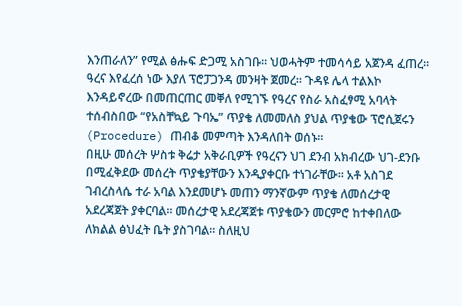እንጠራለን” የሚል ፅሑፍ ድጋሚ አስገቡ። ህወሓትም ተመሳሳይ አጀንዳ ፈጠረ። ዓረና እየፈረሰ ነው እያለ ፕሮፓጋንዳ መንዛት ጀመረ። ጉዳዩ ሌላ ተልእኮ እንዳይኖረው በመጠርጠር መቐለ የሚገኙ የዓረና የስራ አስፈፃሚ አባላት ተሰብስበው “የአስቸኳይ ጉባኤ” ጥያቄ ለመመለስ ያህል ጥያቄው ፕሮሲጀሩን (Procedure) ጠብቆ መምጣት እንዳለበት ወሰኑ።
በዚሁ መሰረት ሦስቱ ቅሬታ አቅራቢዎች የዓረናን ህገ ደንብ አክብረው ህገ-ደንቡ በሚፈቅደው መሰረት ጥያቄያቸውን እንዲያቀርቡ ተነገራቸው። አቶ አስገደ ገብረስላሴ ተራ አባል እንደመሆኑ መጠን ማንኛውም ጥያቄ ለመሰረታዊ አደረጃጀት ያቀርባል። መሰረታዊ አደረጃጀቱ ጥያቄውን መርምሮ ከተቀበለው ለክልል ፅህፈት ቤት ያስገባል። ስለዚህ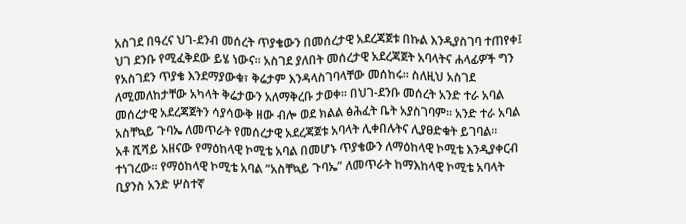አስገደ በዓረና ህገ-ደንብ መሰረት ጥያቄውን በመሰረታዊ አደረጃጀቱ በኩል እንዲያስገባ ተጠየቀ፤ ህገ ደንቡ የሚፈቅደው ይሄ ነውና። አስገደ ያለበት መሰረታዊ አደረጃጀት አባላትና ሐላፊዎች ግን የአስገደን ጥያቄ እንደማያውቁ፣ ቅሬታም እንዳላስገባላቸው መሰከሩ። ስለዚህ አስገደ ለሚመለከታቸው አካላት ቅሬታውን አለማቅረቡ ታወቀ። በህገ-ደንቡ መሰረት አንድ ተራ አባል መሰረታዊ አደረጃጀትን ሳያሳውቅ ዘው ብሎ ወደ ክልል ፅሕፈት ቤት አያስገባም። አንድ ተራ አባል አስቸኳይ ጉባኤ ለመጥራት የመሰረታዊ አደረጃጀቱ አባላት ሊቀበሉትና ሊያፀድቁት ይገባል።
አቶ ሺሻይ አዘናው የማዕከላዊ ኮሚቴ አባል በመሆኑ ጥያቄውን ለማዕከላዊ ኮሚቴ እንዲያቀርብ ተነገረው። የማዕከላዊ ኮሚቴ አባል “አስቸኳይ ጉባኤ” ለመጥራት ከማእከላዊ ኮሚቴ አባላት ቢያንስ አንድ ሦስተኛ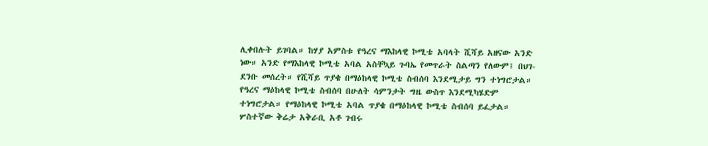ሊቀበሉት ይገባል። ከሃያ አምስቱ የዓረና ማእከላዊ ኮሚቴ አባላት ሺሻይ አዘናው አንድ ነው። አንድ የማእከላዊ ኮሚቴ አባል አስቸኳይ ጉባኤ የመጥራት ስልጣን የለውም፤ በህገ-ደንቡ መሰረት። የሺሻይ ጥያቄ በማዕከላዊ ኮሚቴ ስብሰባ እንደሚታይ ግን ተነግሮታል። የዓረና ማዕከላዊ ኮሚቴ ስብሰባ በሁለት ሳምንታት ግዜ ውስጥ እንደሚካሄድም ተነግሮታል። የማዕከላዊ ኮሚቴ አባል ጥያቄ በማዕከላዊ ኮሚቴ ስብሰባ ይፈታል።
ሦስተኛው ቅሬታ አቅራቢ አቶ ገብሩ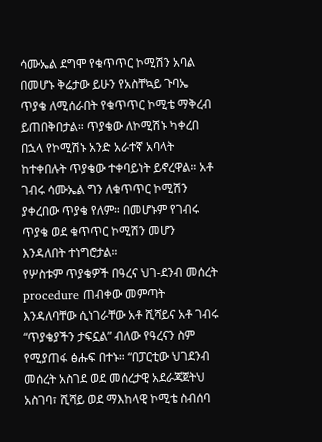ሳሙኤል ደግሞ የቁጥጥር ኮሚሽን አባል በመሆኑ ቅሬታው ይሁን የአስቸኳይ ጉባኤ ጥያቄ ለሚሰራበት የቁጥጥር ኮሚቴ ማቅረብ ይጠበቅበታል። ጥያቄው ለኮሚሽኑ ካቀረበ በኋላ የኮሚሽኑ አንድ አራተኛ አባላት ከተቀበሉት ጥያቄው ተቀባይነት ይኖረዋል። አቶ ገብሩ ሳሙኤል ግን ለቁጥጥር ኮሚሽን ያቀረበው ጥያቄ የለም። በመሆኑም የገብሩ ጥያቄ ወደ ቁጥጥር ኮሚሽን መሆን እንዳለበት ተነግሮታል።
የሦስቱም ጥያቄዎች በዓረና ህገ-ደንብ መሰረት procedure ጠብቀው መምጣት እንዳለባቸው ሲነገራቸው አቶ ሺሻይና አቶ ገብሩ “ጥያቄያችን ታፍኗል” ብለው የዓረናን ስም የሚያጠፋ ፅሑፍ በተኑ። “በፓርቲው ህገደንብ መሰረት አስገደ ወደ መሰረታዊ አደራጃጀትህ አስገባ፣ ሺሻይ ወደ ማእከላዊ ኮሚቴ ስብሰባ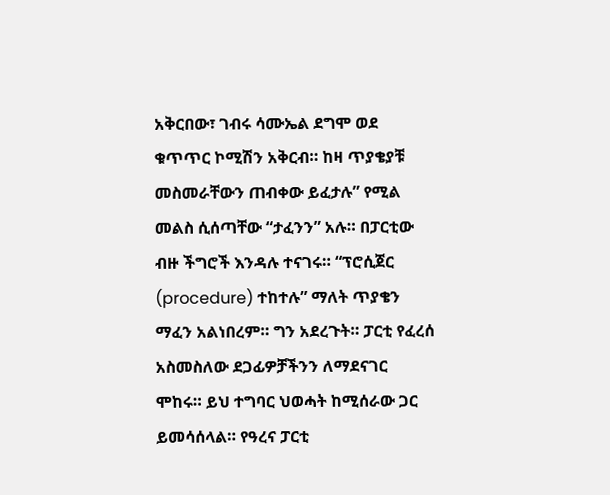አቅርበው፣ ገብሩ ሳሙኤል ደግሞ ወደ ቁጥጥር ኮሚሽን አቅርብ። ከዛ ጥያቄያቹ መስመራቸውን ጠብቀው ይፈታሉ” የሚል መልስ ሲሰጣቸው “ታፈንን” አሉ። በፓርቲው ብዙ ችግሮች እንዳሉ ተናገሩ። “ፕሮሲጀር (procedure) ተከተሉ” ማለት ጥያቄን ማፈን አልነበረም። ግን አደረጉት። ፓርቲ የፈረሰ አስመስለው ደጋፊዎቻችንን ለማደናገር ሞከሩ። ይህ ተግባር ህወሓት ከሚሰራው ጋር ይመሳሰላል። የዓረና ፓርቲ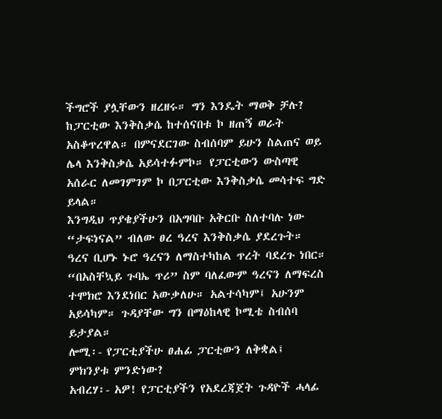ችግሮች ያሏቸውን ዘረዘሩ። ግን እንዴት ማወቅ ቻሉ? ከፓርቲው እንቅስቃሴ ከተሰናበቱ ኮ ዘጠኝ ወራት አስቆጥረዋል። በምናደርገው ስብሰባም ይሁን ስልጠና ወይ ሌላ እንቅስቃሴ አይሳተፉምኮ። የፓርቲውን ውስጣዊ አሰራር ለመገምገም ኮ በፓርቲው እንቅስቃሴ መሳተፍ ግድ ይላል።
እንግዲህ ጥያቄያችሁን በአግባቡ አቅርቡ ስለተባሉ ነው “ታፍነናል” ብለው ፀረ ዓረና እንቅስቃሴ ያደረጉት። ዓረና ቢሆኑ ኑሮ ዓረናን ለማስተካከል ጥረት ባደረጉ ነበር። “በአስቸኳይ ጉባኤ ጥሪ” ስም ባለፈውም ዓረናን ለማፍረስ ተሞክሮ እንደነበር አውቃለሁ። አልተሳካም፤ አሁንም አይሳካም። ጉዳያቸው ግን በማዕከላዊ ኮሚቴ ስብሰባ ይታያል።
ሎሚ፡- የፓርቲያችሁ ፀሐፊ ፓርቲውን ለቅቋል፤ ምክንያቱ ምንድነው?
አብረሃ፡- አዎ! የፓርቲያችን የአደረጃጀት ጉዳዮች ሓላፊ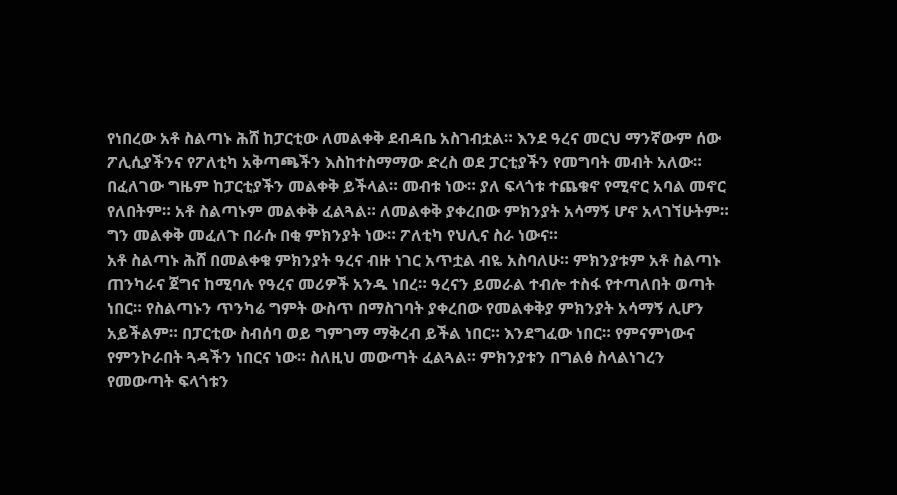የነበረው አቶ ስልጣኑ ሕሸ ከፓርቲው ለመልቀቅ ደብዳቤ አስገብቷል። እንደ ዓረና መርህ ማንኛውም ሰው ፖሊሲያችንና የፖለቲካ አቅጣጫችን እስከተስማማው ድረስ ወደ ፓርቲያችን የመግባት መብት አለው። በፈለገው ግዜም ከፓርቲያችን መልቀቅ ይችላል። መብቱ ነው። ያለ ፍላጎቱ ተጨቁኖ የሚኖር አባል መኖር የለበትም። አቶ ስልጣኑም መልቀቅ ፈልጓል። ለመልቀቅ ያቀረበው ምክንያት አሳማኝ ሆኖ አላገኘሁትም። ግን መልቀቅ መፈለጉ በራሱ በቂ ምክንያት ነው። ፖለቲካ የህሊና ስራ ነውና።
አቶ ስልጣኑ ሕሸ በመልቀቁ ምክንያት ዓረና ብዙ ነገር አጥቷል ብዬ አስባለሁ። ምክንያቱም አቶ ስልጣኑ ጠንካራና ጀግና ከሚባሉ የዓረና መሪዎች አንዱ ነበረ። ዓረናን ይመራል ተብሎ ተስፋ የተጣለበት ወጣት ነበር። የስልጣኑን ጥንካሬ ግምት ውስጥ በማስገባት ያቀረበው የመልቀቅያ ምክንያት አሳማኝ ሊሆን አይችልም። በፓርቲው ስብሰባ ወይ ግምገማ ማቅረብ ይችል ነበር። እንደግፈው ነበር። የምናምነውና የምንኮራበት ጓዳችን ነበርና ነው። ስለዚህ መውጣት ፈልጓል። ምክንያቱን በግልፅ ስላልነገረን የመውጣት ፍላጎቱን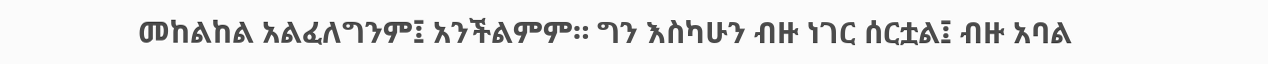መከልከል አልፈለግንም፤ አንችልምም። ግን እስካሁን ብዙ ነገር ሰርቷል፤ ብዙ አባል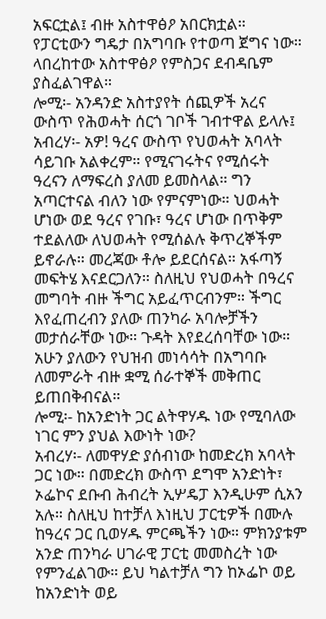አፍርቷል፤ ብዙ አስተዋፅዖ አበርክቷል። የፓርቲውን ግዴታ በአግባቡ የተወጣ ጀግና ነው። ላበረከተው አስተዋፅዖ የምስጋና ደብዳቤም ያስፈልገዋል።
ሎሚ፡- አንዳንድ አስተያየት ሰጪዎች አረና ውስጥ የሕወሓት ሰርጎ ገቦች ገብተዋል ይላሉ፤
አብረሃ፡- አዎ! ዓረና ውስጥ የህወሓት አባላት ሳይገቡ አልቀረም። የሚናገሩትና የሚሰሩት ዓረናን ለማፍረስ ያለመ ይመስላል። ግን አጣርተናል ብለን ነው የምናምነው። ህወሓት ሆነው ወደ ዓረና የገቡ፣ ዓረና ሆነው በጥቅም ተደልለው ለህወሓት የሚሰልሉ ቅጥረኞችም ይኖራሉ። መረጃው ቶሎ ይደርሰናል። አፋጣኝ መፍትሄ እናደርጋለን። ስለዚህ የህወሓት በዓረና መግባት ብዙ ችግር አይፈጥርብንም። ችግር እየፈጠረብን ያለው ጠንካራ አባሎቻችን መታሰራቸው ነው። ጉዳት እየደረሰባቸው ነው። አሁን ያለውን የህዝብ መነሳሳት በአግባቡ ለመምራት ብዙ ቋሚ ሰራተኞች መቅጠር ይጠበቅብናል።
ሎሚ፡- ከአንድነት ጋር ልትዋሃዱ ነው የሚባለው ነገር ምን ያህል እውነት ነው?
አብረሃ፡- ለመዋሃድ ያሰብነው ከመድረክ አባላት ጋር ነው። በመድረክ ውስጥ ደግሞ አንድነት፣ ኦፌኮና ደቡብ ሕብረት ኢሦዴፓ እንዲሁም ሲአን አሉ። ስለዚህ ከተቻለ እነዚህ ፓርቲዎች በሙሉ ከዓረና ጋር ቢወሃዱ ምርጫችን ነው። ምክንያቱም አንድ ጠንካራ ሀገራዊ ፓርቲ መመስረት ነው የምንፈልገው። ይህ ካልተቻለ ግን ከኦፌኮ ወይ ከአንድነት ወይ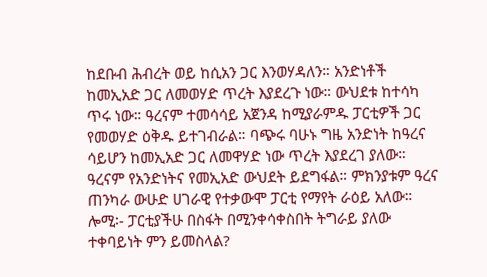ከደቡብ ሕብረት ወይ ከሲአን ጋር እንወሃዳለን። አንድነቶች ከመኢአድ ጋር ለመወሃድ ጥረት እያደረጉ ነው። ውህደቱ ከተሳካ ጥሩ ነው። ዓረናም ተመሳሳይ አጀንዳ ከሚያራምዱ ፓርቲዎች ጋር የመወሃድ ዕቅዱ ይተገብራል። ባጭሩ ባሁኑ ግዜ አንድነት ከዓረና ሳይሆን ከመኢአድ ጋር ለመዋሃድ ነው ጥረት እያደረገ ያለው። ዓረናም የአንድነትና የመኢአድ ውህደት ይደግፋል። ምክንያቱም ዓረና ጠንካራ ውሁድ ሀገራዊ የተቃውሞ ፓርቲ የማየት ራዕይ አለው።
ሎሚ፡- ፓርቲያችሁ በስፋት በሚንቀሳቀስበት ትግራይ ያለው ተቀባይነት ምን ይመስላል?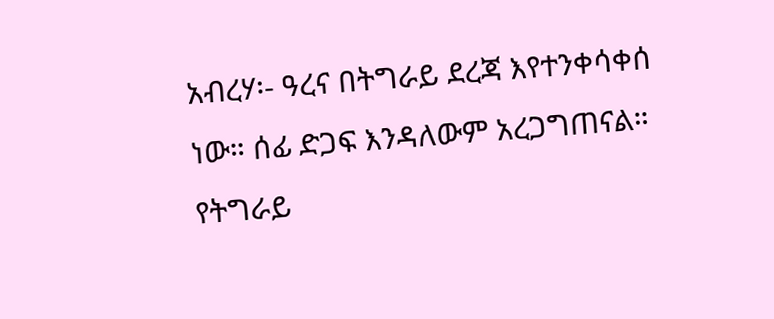አብረሃ፡- ዓረና በትግራይ ደረጃ እየተንቀሳቀሰ ነው። ሰፊ ድጋፍ እንዳለውም አረጋግጠናል። የትግራይ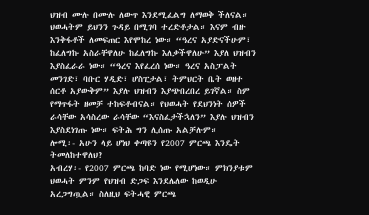ህዝብ ሙሉ በሙሉ ለውጥ እንደሚፈልግ ለማወቅ ችለናል። ህወሓትም ይህንን ጉዳይ በሚገባ ተረድቶታል። እናም ብዙ እንቅፋቶች ለመፍጠር እየሞከረ ነው። “ዓረና አያድናችሁም፣ ከፈለግኩ አስራቸዋለሁ ከፈለግኩ እለቃችዋለሁ” እያለ ህዝብን እያስፈራራ ነው። “ዓረና እየፈረሰ ነው። ዓረና አስፓልት መንገድ፣ ባቡር ሃዲድ፣ ሆስፒታል፣ ትምህርት ቤት ወዘተ ሰርቶ አያውቅም” እያሉ ህዝብን እያጭበረበረ ይገኛል። ስም የማጥፋት ዘመቻ ተከፍቶብናል። የህወሓት የደህንነት ሰዎች ራሳቸው አሳስረው ራሳቸው “እናስፈታችኋለን” እያሉ ህዝብን እያስደነገጡ ነው። ፍትሕ ግን ሊሰጡ አልቻሉም።
ሎሚ፡- አሁን ላይ ሆነህ ቀጣዩን የ2007 ምርጫ እንዴት ትመለከተዋለህ?
አብረሃ፡- የ2007 ምርጫ ከባድ ነው የሚሆነው። ምክንያቱም ህወሓት ምንም የህዝብ ድጋፍ እንደሌለው ከወዲሁ አረጋግጧል። ስለዚህ ፍትሓዊ ምርጫ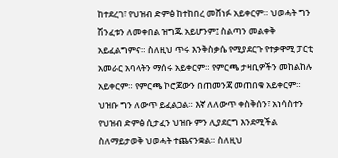ከተደረገ፣ የህዝብ ድምፅ ከተከበረ መሸነፉ አይቀርም። ህወሓት ግን ሽንፈቱን ለመቀበል ዝግጁ አይሆንም፤ ስልጣን መልቀቅ አይፈልግምና። ስለዚህ ጥሩ እንቅስቃሴ የሚያደርጉ የተቃዋሚ ፓርቲ አመራር አባላትን ማሰሩ አይቀርም። የምርጫ ታዛቢዎችን መከልከሉ አይቀርም። የምርጫ ኮሮጆውን በጠመንጃ መጠበቁ አይቀርም። ህዝቡ ግን ለውጥ ይፈልጋል። እኛ ለለውጥ ቀስቅሰን፣ አነሳስተን የህዝብ ድምፅ ሲታፈን ህዝቡ ምን ሊያደርግ እንደሚችል ስለማይታወቅ ህወሓት ተጨናንቋል። ስለዚህ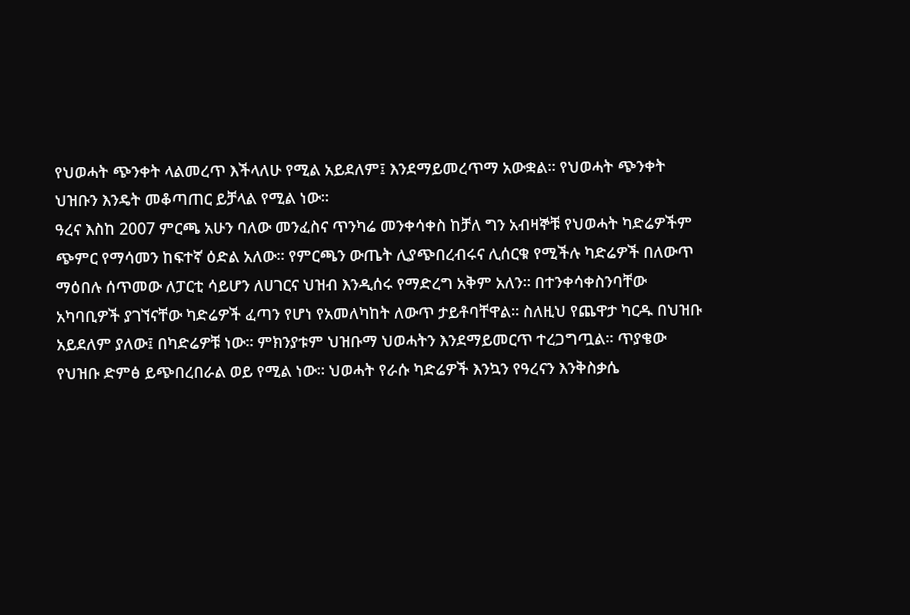የህወሓት ጭንቀት ላልመረጥ እችላለሁ የሚል አይደለም፤ እንደማይመረጥማ አውቋል። የህወሓት ጭንቀት ህዝቡን እንዴት መቆጣጠር ይቻላል የሚል ነው።
ዓረና እስከ 2007 ምርጫ አሁን ባለው መንፈስና ጥንካሬ መንቀሳቀስ ከቻለ ግን አብዛኞቹ የህወሓት ካድሬዎችም ጭምር የማሳመን ከፍተኛ ዕድል አለው። የምርጫን ውጤት ሊያጭበረብሩና ሊሰርቁ የሚችሉ ካድሬዎች በለውጥ ማዕበሉ ሰጥመው ለፓርቲ ሳይሆን ለሀገርና ህዝብ እንዲሰሩ የማድረግ አቅም አለን። በተንቀሳቀስንባቸው አካባቢዎች ያገኘናቸው ካድሬዎች ፈጣን የሆነ የአመለካከት ለውጥ ታይቶባቸዋል። ስለዚህ የጨዋታ ካርዱ በህዝቡ አይደለም ያለው፤ በካድሬዎቹ ነው። ምክንያቱም ህዝቡማ ህወሓትን እንደማይመርጥ ተረጋግጧል። ጥያቄው የህዝቡ ድምፅ ይጭበረበራል ወይ የሚል ነው። ህወሓት የራሱ ካድሬዎች እንኳን የዓረናን እንቅስቃሴ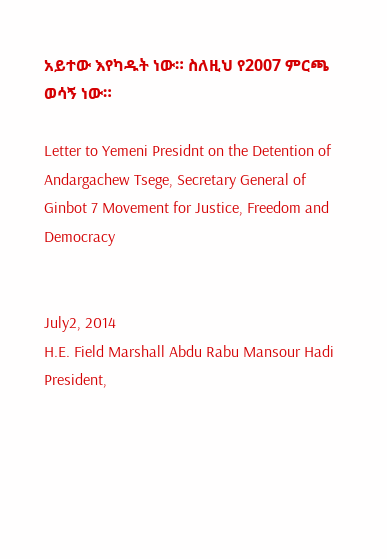አይተው እየካዱት ነው። ስለዚህ የ2007 ምርጫ ወሳኝ ነው።

Letter to Yemeni Presidnt on the Detention of Andargachew Tsege, Secretary General of Ginbot 7 Movement for Justice, Freedom and Democracy


July2, 2014
H.E. Field Marshall Abdu Rabu Mansour Hadi
President,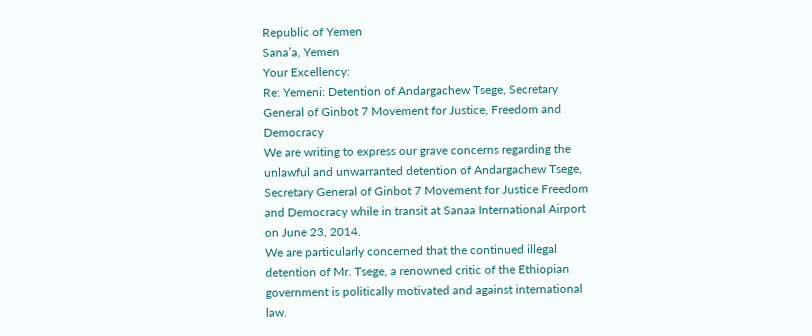Republic of Yemen
Sana’a, Yemen
Your Excellency:
Re: Yemeni: Detention of Andargachew Tsege, Secretary General of Ginbot 7 Movement for Justice, Freedom and Democracy
We are writing to express our grave concerns regarding the unlawful and unwarranted detention of Andargachew Tsege, Secretary General of Ginbot 7 Movement for Justice Freedom and Democracy while in transit at Sanaa International Airport on June 23, 2014.
We are particularly concerned that the continued illegal detention of Mr. Tsege, a renowned critic of the Ethiopian government is politically motivated and against international law.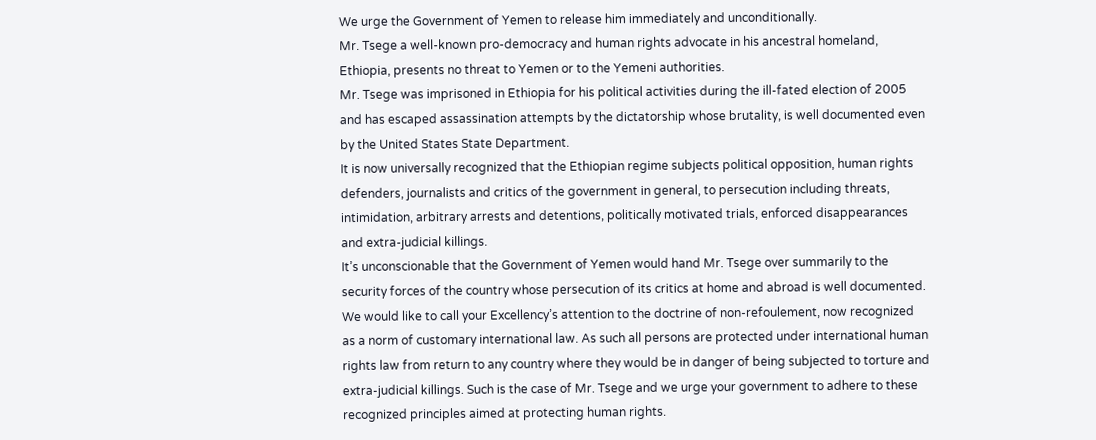We urge the Government of Yemen to release him immediately and unconditionally.
Mr. Tsege a well-known pro-democracy and human rights advocate in his ancestral homeland, Ethiopia, presents no threat to Yemen or to the Yemeni authorities.
Mr. Tsege was imprisoned in Ethiopia for his political activities during the ill-fated election of 2005 and has escaped assassination attempts by the dictatorship whose brutality, is well documented even by the United States State Department.
It is now universally recognized that the Ethiopian regime subjects political opposition, human rights defenders, journalists and critics of the government in general, to persecution including threats, intimidation, arbitrary arrests and detentions, politically motivated trials, enforced disappearances and extra-judicial killings.
It’s unconscionable that the Government of Yemen would hand Mr. Tsege over summarily to the security forces of the country whose persecution of its critics at home and abroad is well documented.
We would like to call your Excellency’s attention to the doctrine of non-refoulement, now recognized as a norm of customary international law. As such all persons are protected under international human rights law from return to any country where they would be in danger of being subjected to torture and extra-judicial killings. Such is the case of Mr. Tsege and we urge your government to adhere to these recognized principles aimed at protecting human rights.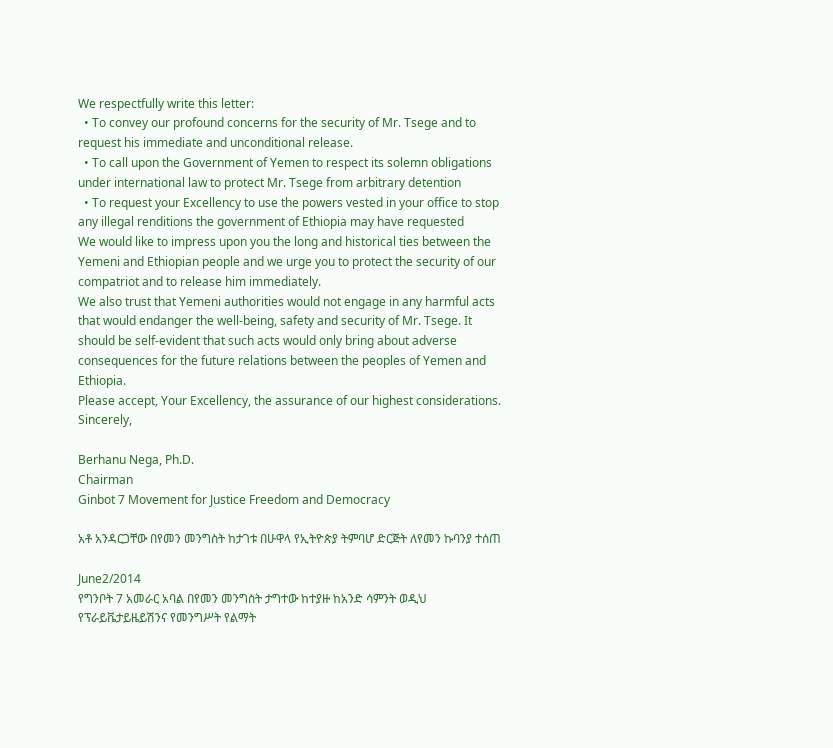We respectfully write this letter:
  • To convey our profound concerns for the security of Mr. Tsege and to request his immediate and unconditional release.
  • To call upon the Government of Yemen to respect its solemn obligations under international law to protect Mr. Tsege from arbitrary detention
  • To request your Excellency to use the powers vested in your office to stop any illegal renditions the government of Ethiopia may have requested
We would like to impress upon you the long and historical ties between the Yemeni and Ethiopian people and we urge you to protect the security of our compatriot and to release him immediately.
We also trust that Yemeni authorities would not engage in any harmful acts that would endanger the well-being, safety and security of Mr. Tsege. It should be self-evident that such acts would only bring about adverse consequences for the future relations between the peoples of Yemen and Ethiopia.
Please accept, Your Excellency, the assurance of our highest considerations.
Sincerely,

Berhanu Nega, Ph.D.
Chairman
Ginbot 7 Movement for Justice Freedom and Democracy

አቶ አንዳርጋቸው በየመን መንግስት ከታገቱ በሁዋላ የኢትዮጵያ ትምባሆ ድርጅት ለየመን ኩባንያ ተሰጠ

June2/2014
የግንቦት 7 አመራር አባል በየመን መንግስት ታግተው ከተያዙ ከአንድ ሳምንት ወዲህ የፕራይቬታይዜይሽንና የመንግሥት የልማት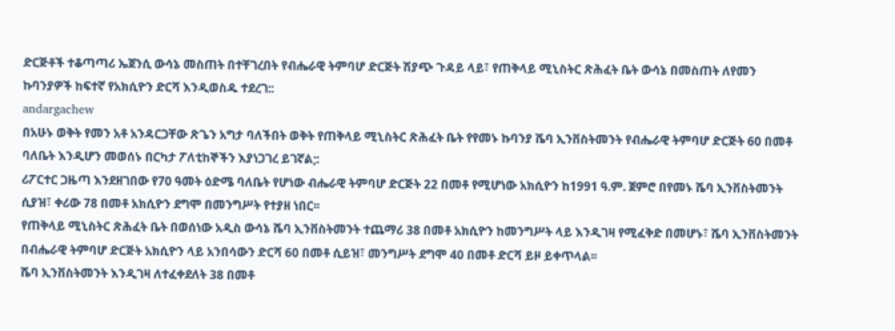ድርጅቶች ተቆጣጣሪ ኤጀንሲ ውሳኔ መስጠት በተቸገረበት የብሔራዊ ትምባሆ ድርጅት ሽያጭ ጉዳይ ላይ፣ የጠቅላይ ሚኒስትር ጽሕፈት ቤት ውሳኔ በመስጠት ለየመን ኩባንያዎች ከፍተኛ የአክሲዮን ድርሻ እንዲወስዱ ተደረገ::
andargachew
በአሁኑ ወቅት የመን አቶ አንዳርጋቸው ጽጌን አግታ ባለችበት ወቅት የጠቅላይ ሚኒስትር ጽሕፈት ቤት የየመኑ ኩባንያ ሼባ ኢንቨስትመንት የብሔራዊ ትምባሆ ድርጅት 60 በመቶ ባለቤት እንዲሆን መወሰኑ በርካታ ፖለቲከኞችን እያነጋገረ ይገኛል;:
ሪፖርተር ጋዜጣ እንደዘገበው የ70 ዓመት ዕድሜ ባለቤት የሆነው ብሔራዊ ትምባሆ ድርጅት 22 በመቶ የሚሆነው አክሲዮን ከ1991 ዓ.ም. ጀምሮ በየመኑ ሼባ ኢንቨስትመንት ሲያዝ፣ ቀሪው 78 በመቶ አክሲዮን ደግሞ በመንግሥት የተያዘ ነበር፡፡
የጠቅላይ ሚኒስትር ጽሕፈት ቤት በወሰነው አዲስ ውሳኔ ሼባ ኢንቨስትመንት ተጨማሪ 38 በመቶ አክሲዮን ከመንግሥት ላይ እንዲገዛ የሚፈቅድ በመሆኑ፣ ሼባ ኢንቨስትመንት በብሔራዊ ትምባሆ ድርጅት አክሲዮን ላይ አንበሳውን ድርሻ 60 በመቶ ሲይዝ፣ መንግሥት ደግሞ 40 በመቶ ድርሻ ይዞ ይቀጥላል፡፡
ሼባ ኢንቨስትመንት እንዲገዛ ለተፈቀደለት 38 በመቶ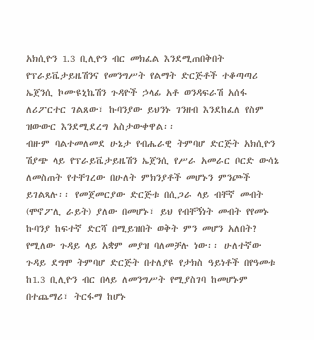አክሲዮን 1.3 ቢሊዮን ብር መክፈል እንደሚጠበቅበት የፕራይቬታይዜሽንና የመንግሥት የልማት ድርጅቶች ተቆጣጣሪ ኤጀንሲ ኮሙዩኒኬሽን ጉዳዮች ኃላፊ አቶ ወንዳፍራሽ አሰፋ ለሪፖርተር ገልጸው፣ ኩባንያው ይህንኑ ገንዘብ እንደከፈለ የስም ዝውውር እንደሚደረግ አስታውቀዋል፡፡
ብዙም ባልተመለመደ ሁኔታ የብሔራዊ ትምባሆ ድርጅት አክሲዮን ሽያጭ ላይ የፕራይቬታይዜሽን ኤጀንሲ የሥራ አመራር ቦርድ ውሳኔ ለመስጠት የተቸገረው በሁለት ምክንያቶች መሆኑን ምንጮች ይገልጻሉ፡፡ የመጀመርያው ድርጅቱ በሲጋራ ላይ ብቸኛ መብት (ሞኖፖሊ ራይት) ያለው በመሆኑ፣ ይህ የብቸኝነት መብት የየመኑ ኩባንያ ከፍተኛ ድርሻ በሚይዝበት ወቅት ምን መሆን አለበት? የሚለው ጉዳይ ላይ አቋም መያዝ ባለመቻሉ ነው፡፡ ሁለተኛው ጉዳይ ደግሞ ትምባሆ ድርጅት በተለያዩ የታክስ ዓይነቶች በየዓመቱ ከ1.3 ቢሊዮን ብር በላይ ለመንግሥት የሚያስገባ ከመሆኑም በተጨማሪ፣ ትርፋማ ከሆኑ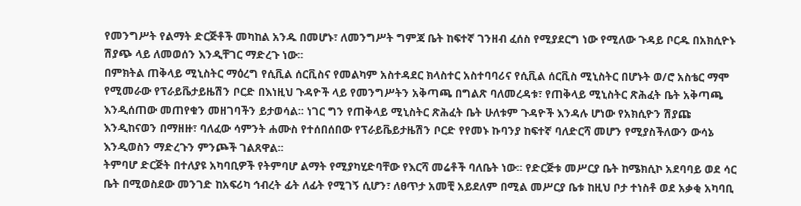የመንግሥት የልማት ድርጅቶች መካከል አንዱ በመሆኑ፣ ለመንግሥት ግምጃ ቤት ከፍተኛ ገንዘብ ፈሰስ የሚያደርግ ነው የሚለው ጉዳይ ቦርዱ በአክሲዮኑ ሽያጭ ላይ ለመወሰን እንዲቸገር ማድረጉ ነው፡፡
በምክትል ጠቅላይ ሚኒስትር ማዕረግ የሲቪል ሰርቪስና የመልካም አስተዳደር ክላስተር አስተባባሪና የሲቪል ሰርቪስ ሚኒስትር በሆኑት ወ/ሮ አስቴር ማሞ የሚመራው የፕራይቬታይዜሽን ቦርድ በእነዚህ ጉዳዮች ላይ የመንግሥትን አቅጣጫ በግልጽ ባለመረዳቱ፣ የጠቅላይ ሚኒስትር ጽሕፈት ቤት አቅጣጫ እንዲሰጠው መጠየቁን መዘገባችን ይታወሳል፡፡ ነገር ግን የጠቅላይ ሚኒስትር ጽሕፈት ቤት ሁለቱም ጉዳዮች እንዳሉ ሆነው የአክሲዮን ሽያጩ እንዲከናወን በማዘዙ፣ ባለፈው ሳምንት ሐሙስ የተሰበሰበው የፕራይቬይታዜሽን ቦርድ የየመኑ ኩባንያ ከፍተኛ ባለድርሻ መሆን የሚያስችለውን ውሳኔ እንዲወስን ማድረጉን ምንጮች ገልጸዋል፡፡
ትምባሆ ድርጅት በተለያዩ አካባቢዎች የትምባሆ ልማት የሚያካሂድባቸው የእርሻ መሬቶች ባለቤት ነው፡፡ የድርጅቱ መሥርያ ቤት ከሜክሲኮ አደባባይ ወደ ሳር ቤት በሚወስደው መንገድ ከአፍሪካ ኅብረት ፊት ለፊት የሚገኝ ሲሆን፣ ለፀጥታ አመቺ አይደለም በሚል መሥርያ ቤቱ ከዚህ ቦታ ተነስቶ ወደ አቃቂ አካባቢ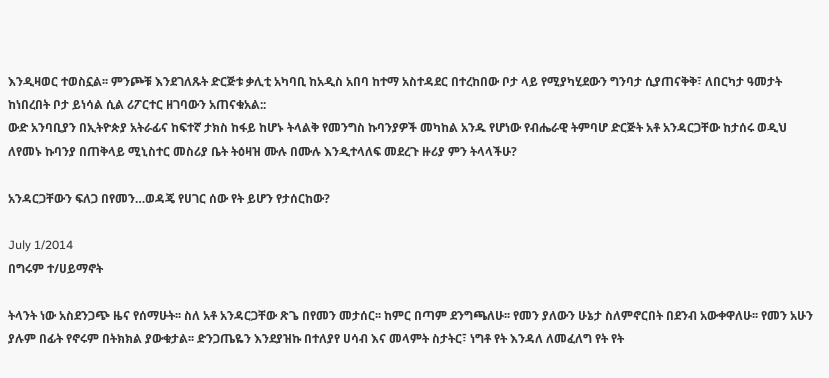እንዲዛወር ተወስኗል፡፡ ምንጮቹ እንደገለጹት ድርጅቱ ቃሊቲ አካባቢ ከአዲስ አበባ ከተማ አስተዳደር በተረከበው ቦታ ላይ የሚያካሂደውን ግንባታ ሲያጠናቅቅ፣ ለበርካታ ዓመታት ከነበረበት ቦታ ይነሳል ሲል ሪፖርተር ዘገባውን አጠናቁአል::
ውድ አንባቢያን በኢትዮጵያ አትራፊና ከፍተኛ ታክስ ከፋይ ከሆኑ ትላልቅ የመንግስ ኩባንያዎች መካከል አንዱ የሆነው የብሔራዊ ትምባሆ ድርጅት አቶ አንዳርጋቸው ከታሰሩ ወዲህ ለየመኑ ኩባንያ በጠቅላይ ሚኒስተር መስሪያ ቤት ትዕዛዝ ሙሉ በሙሉ እንዲተላለፍ መደረጉ ዙሪያ ምን ትላላችሁ?

አንዳርጋቸውን ፍለጋ በየመን…ወዳጄ የሀገር ሰው የት ይሆን የታሰርከው?

July 1/2014
በግሩም ተ/ሀይማኖት

ትላንት ነው አስደንጋጭ ዜና የሰማሁት፡፡ ስለ አቶ አንዳርጋቸው ጽጌ በየመን መታሰር፡፡ ከምር በጣም ደንግጫለሁ፡፡ የመን ያለውን ሁኔታ ስለምኖርበት በደንብ አውቀዋለሁ፡፡ የመን አሁን ያሉም በፊት የኖሩም በትክክል ያውቁታል፡፡ ድንጋጤዬን እንደያዝኩ በተለያየ ሀሳብ እና መላምት ስታትር፣ ነግቶ የት እንዳለ ለመፈለግ የት የት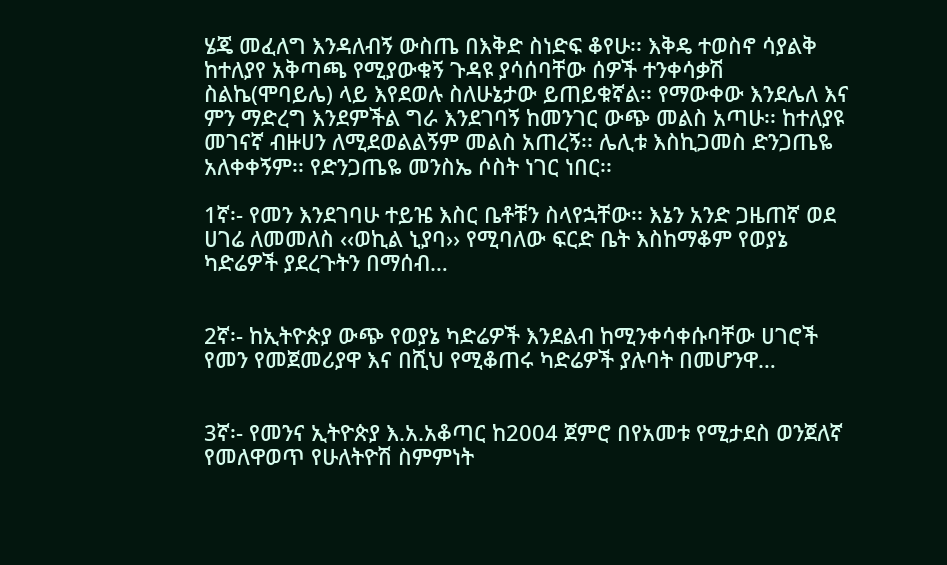ሄጄ መፈለግ እንዳለብኝ ውስጤ በእቅድ ስነድፍ ቆየሁ፡፡ እቅዴ ተወስኖ ሳያልቅ ከተለያየ አቅጣጫ የሚያውቁኝ ጉዳዩ ያሳሰባቸው ሰዎች ተንቀሳቃሽ ስልኬ(ሞባይሌ) ላይ እየደወሉ ስለሁኔታው ይጠይቁኛል፡፡ የማውቀው እንደሌለ እና ምን ማድረግ እንደምችል ግራ እንደገባኝ ከመንገር ውጭ መልስ አጣሁ፡፡ ከተለያዩ መገናኛ ብዙሀን ለሚደወልልኝም መልስ አጠረኝ፡፡ ሌሊቱ እስኪጋመስ ድንጋጤዬ አለቀቀኝም፡፡ የድንጋጤዬ መንስኤ ሶስት ነገር ነበር፡፡

1ኛ፡- የመን እንደገባሁ ተይዤ እስር ቤቶቹን ስላየኋቸው፡፡ እኔን አንድ ጋዜጠኛ ወደ ሀገሬ ለመመለስ ‹‹ወኪል ኒያባ›› የሚባለው ፍርድ ቤት እስከማቆም የወያኔ ካድሬዎች ያደረጉትን በማሰብ…


2ኛ፡- ከኢትዮጵያ ውጭ የወያኔ ካድሬዎች እንደልብ ከሚንቀሳቀሱባቸው ሀገሮች የመን የመጀመሪያዋ እና በሺህ የሚቆጠሩ ካድሬዎች ያሉባት በመሆንዋ…


3ኛ፡- የመንና ኢትዮጵያ እ.አ.አቆጣር ከ2004 ጀምሮ በየአመቱ የሚታደስ ወንጀለኛ የመለዋወጥ የሁለትዮሽ ስምምነት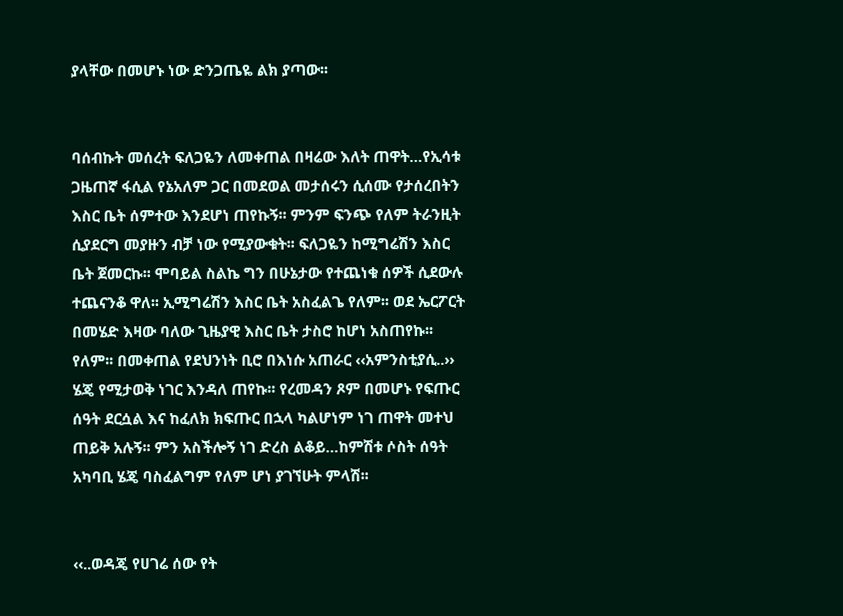ያላቸው በመሆኑ ነው ድንጋጤዬ ልክ ያጣው፡፡


ባሰብኩት መሰረት ፍለጋዬን ለመቀጠል በዛሬው እለት ጠዋት…የኢሳቱ ጋዜጠኛ ፋሲል የኔአለም ጋር በመደወል መታሰሩን ሲሰሙ የታሰረበትን እስር ቤት ሰምተው እንደሆነ ጠየኩኝ፡፡ ምንም ፍንጭ የለም ትራንዚት ሲያደርግ መያዙን ብቻ ነው የሚያውቁት፡፡ ፍለጋዬን ከሚግሬሽን እስር ቤት ጀመርኩ፡፡ ሞባይል ስልኬ ግን በሁኔታው የተጨነቁ ሰዎች ሲደውሉ ተጨናንቆ ዋለ፡፡ ኢሚግሬሽን እስር ቤት አስፈልጌ የለም፡፡ ወደ ኤርፖርት በመሄድ እዛው ባለው ጊዜያዊ እስር ቤት ታስሮ ከሆነ አስጠየኩ፡፡ የለም፡፡ በመቀጠል የደህንነት ቢሮ በእነሱ አጠራር ‹‹አምንስቲያሲ..›› ሄጄ የሚታወቅ ነገር እንዳለ ጠየኩ፡፡ የረመዳን ጾም በመሆኑ የፍጡር ሰዓት ደርሷል እና ከፈለክ ክፍጡር በኋላ ካልሆነም ነገ ጠዋት መተህ ጠይቅ አሉኝ፡፡ ምን አስችሎኝ ነገ ድረስ ልቆይ…ከምሽቱ ሶስት ሰዓት አካባቢ ሄጄ ባስፈልግም የለም ሆነ ያገኘሁት ምላሽ፡፡


‹‹..ወዳጄ የሀገሬ ሰው የት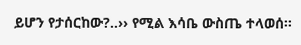ይሆን የታሰርከው?..›› የሚል እሳቤ ውስጤ ተላወሰ፡፡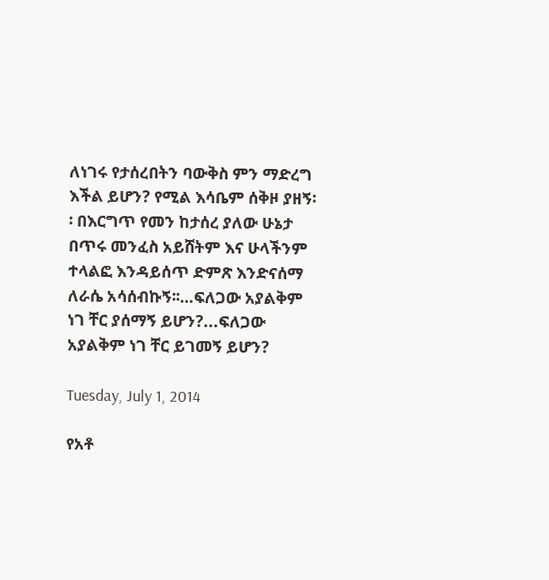ለነገሩ የታሰረበትን ባውቅስ ምን ማድረግ እችል ይሆን? የሚል እሳቤም ሰቅዞ ያዘኝ፡፡ በእርግጥ የመን ከታሰረ ያለው ሁኔታ በጥሩ መንፈስ አይሸትም እና ሁላችንም ተላልፎ እንዳይሰጥ ድምጽ እንድናሰማ ለራሴ አሳሰብኩኝ፡፡…ፍለጋው አያልቅም ነገ ቸር ያሰማኝ ይሆን?...ፍለጋው አያልቅም ነገ ቸር ይገመኝ ይሆን?

Tuesday, July 1, 2014

የአቶ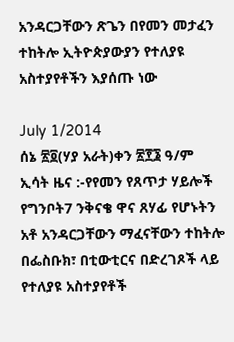አንዳርጋቸውን ጽጌን በየመን መታፈን ተከትሎ ኢትዮጵያውያን የተለያዩ አስተያየቶችን እያሰጡ ነው

July 1/2014
ሰኔ ፳፬(ሃያ አራት)ቀን ፳፻፮ ዓ/ም ኢሳት ዜና :-የየመን የጸጥታ ሃይሎች የግንቦት7 ንቅናቄ ዋና ጸሃፊ የሆኑትን አቶ አንዳርጋቸውን ማፈናቸውን ተከትሎ በፌስቡክ፣ በቲውቲርና በድረገጾች ላይ የተለያዩ አስተያየቶች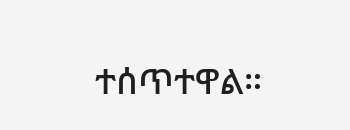ተሰጥተዋል።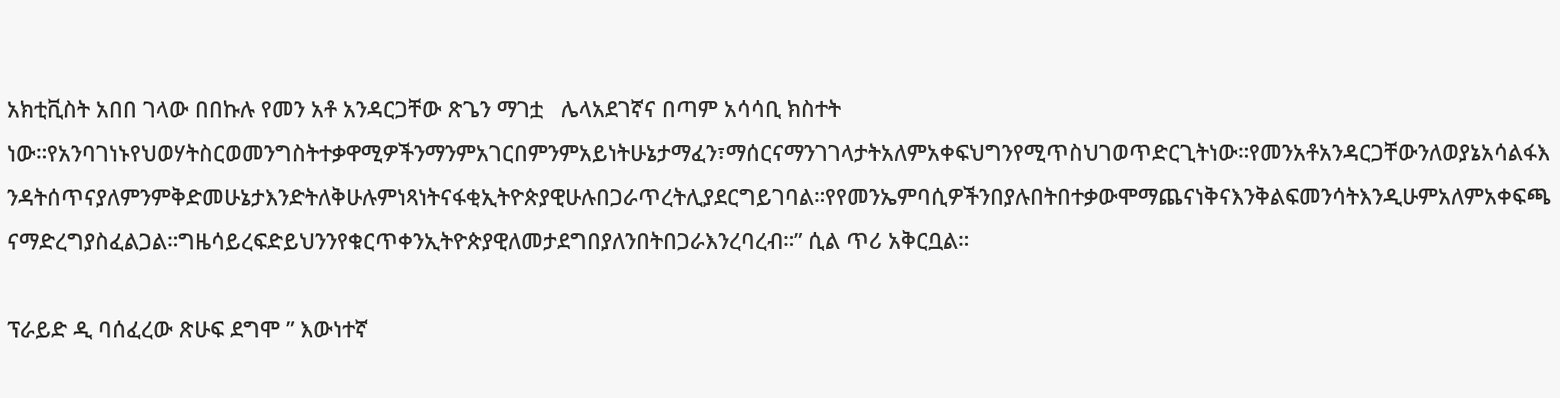አክቲቪስት አበበ ገላው በበኩሉ የመን አቶ አንዳርጋቸው ጽጌን ማገቷ   ሌላአደገኛና በጣም አሳሳቢ ክስተት ነው።የአንባገነኑየህወሃትስርወመንግስትተቃዋሚዎችንማንምአገርበምንምአይነትሁኔታማፈን፣ማሰርናማንገገላታትአለምአቀፍህግንየሚጥስህገወጥድርጊትነው።የመንአቶአንዳርጋቸውንለወያኔአሳልፋእንዳትሰጥናያለምንምቅድመሁኔታእንድትለቅሁሉምነጻነትናፋቂኢትዮጵያዊሁሉበጋራጥረትሊያደርግይገባል።የየመንኤምባሲዎችንበያሉበትበተቃውሞማጨናነቅናእንቅልፍመንሳትእንዲሁምአለምአቀፍጫናማድረግያስፈልጋል።ግዜሳይረፍድይህንንየቁርጥቀንኢትዮጵያዊለመታደግበያለንበትበጋራእንረባረብ።” ሲል ጥሪ አቅርቧል።

ፕራይድ ዲ ባሰፈረው ጽሁፍ ደግሞ ” እውነተኛ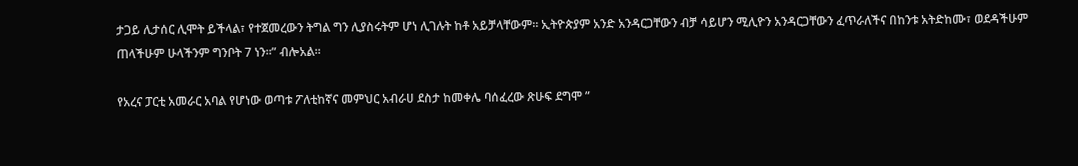ታጋይ ሊታሰር ሊሞት ይችላል፣ የተጀመረውን ትግል ግን ሊያስሩትም ሆነ ሊገሉት ከቶ አይቻላቸውም። ኢትዮጵያም አንድ አንዳርጋቸውን ብቻ ሳይሆን ሚሊዮን አንዳርጋቸውን ፈጥራለችና በከንቱ አትድከሙ፣ ወደዳችሁም ጠላችሁም ሁላችንም ግንቦት 7 ነን።” ብሎአል።

የአረና ፓርቲ አመራር አባል የሆነው ወጣቱ ፖለቲከኛና መምህር አብራሀ ደስታ ከመቀሌ ባሰፈረው ጽሁፍ ደግሞ ”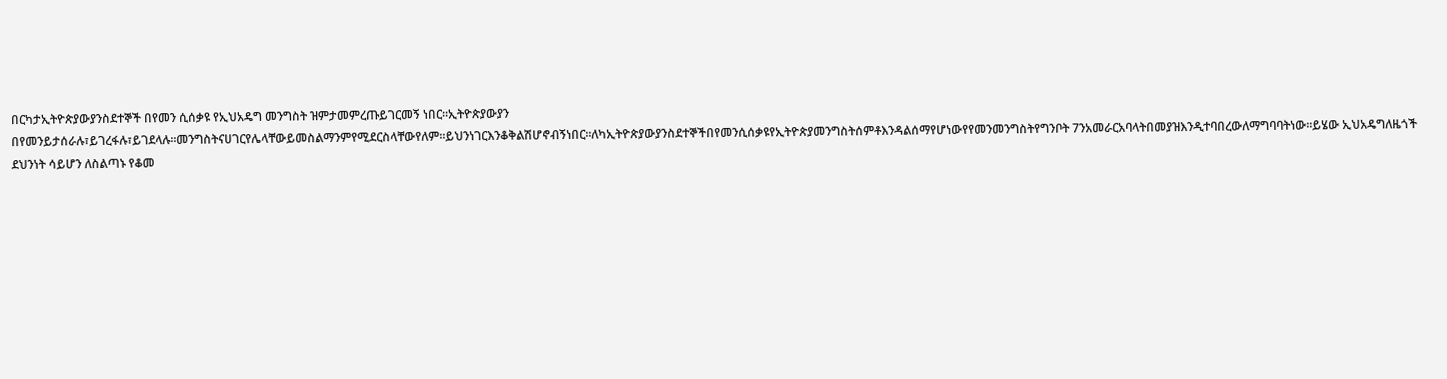በርካታኢትዮጵያውያንስደተኞች በየመን ሲሰቃዩ የኢህአዴግ መንግስት ዝምታመምረጡይገርመኝ ነበር።ኢትዮጵያውያን በየመንይታሰራሉ፣ይገረፋሉ፣ይገደላሉ።መንግስትናሀገርየሌላቸውይመስልማንምየሚደርስላቸውየለም።ይህንነገርእንቆቅልሽሆኖብኝነበር።ለካኢትዮጵያውያንስደተኞችበየመንሲሰቃዩየኢትዮጵያመንግስትሰምቶእንዳልሰማየሆነውየየመንመንግስትየግንቦት 7ንአመራርአባላትበመያዝእንዲተባበረውለማግባባትነው።ይሄው ኢህአዴግለዜጎች ደህንነት ሳይሆን ለስልጣኑ የቆመ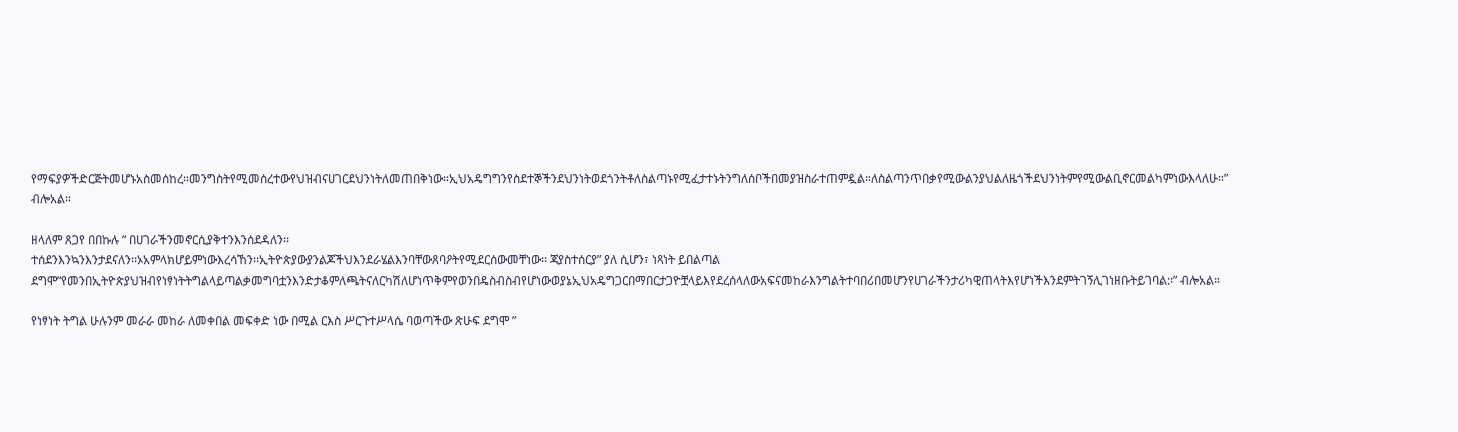የማፍያዎችድርጅትመሆኑአስመሰከረ።መንግስትየሚመሰረተውየህዝብናሀገርደህንነትለመጠበቅነው።ኢህአዴግግንየስደተኞችንደህንነትወደጎንትቶለስልጣኑየሚፈታተኑትንግለሰቦችበመያዝስራተጠምዷል።ለስልጣንጥበቃየሚውልንያህልለዜጎችደህንነትምየሚውልቢኖርመልካምነውእላለሁ።” ብሎአል።

ዘላለም ጸጋየ በበኩሉ ” በሀገራችንመኖርሲያቅተንእንሰደዳለን፡፡
ተሰደንእንኳንእንታደናለን፡፡ኦአምላክሆይምነውእረሳኸን፡፡ኢትዮጵያውያንልጆችህእንደራሄልእንባቸውጸባዖትየሚደርሰውመቸነው፡፡ ጃያስተሰርያ” ያለ ሲሆን፣ ነጻነት ይበልጣል ደግሞ”የመንበኢትዮጵያህዝብየነፃነትትግልላይጣልቃመግባቷንእንድታቆምለጫትናለርካሽለሆነጥቅምየወንበዴስብስብየሆነውወያኔኢህአዴግጋርበማበርታጋዮቿላይእየደረሰላለውአፍናመከራእንግልትተባበሪበመሆንየሀገራችንታሪካዊጠላትእየሆነችእንደምትገኝሊገነዘቡትይገባል:፡” ብሎአል።

የነፃነት ትግል ሁሉንም መራራ መከራ ለመቀበል መፍቀድ ነው በሚል ርእስ ሥርጉተሥላሴ ባወጣችው ጽሁፍ ደግሞ ”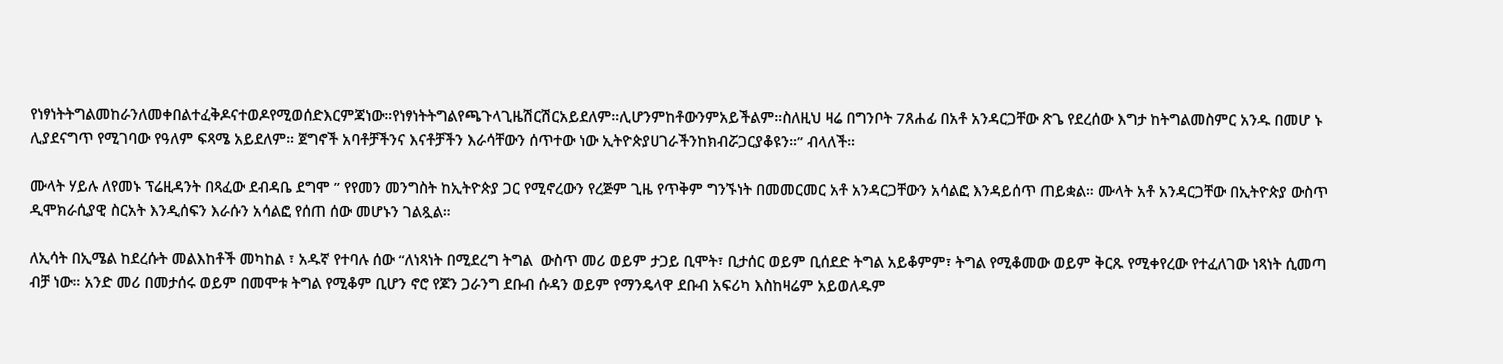የነፃነትትግልመከራንለመቀበልተፈቅዶናተወዶየሚወሰድእርምጃነው።የነፃነትትግልየጫጉላጊዜሽርሽርአይደለም።ሊሆንምከቶውንምአይችልም።ስለዚህ ዛሬ በግንቦት 7ጸሐፊ በአቶ አንዳርጋቸው ጽጌ የደረሰው እግታ ከትግልመስምር አንዱ በመሆ ኑ ሊያደናግጥ የሚገባው የዓለም ፍጻሜ አይደለም። ጀግኖች አባቶቻችንና እናቶቻችን እራሳቸውን ሰጥተው ነው ኢትዮጵያሀገራችንከክብሯጋርያቆዩን።” ብላለች።

ሙላት ሃይሉ ለየመኑ ፕሬዚዳንት በጻፈው ደብዳቤ ደግሞ ” የየመን መንግስት ከኢትዮጵያ ጋር የሚኖረውን የረጅም ጊዜ የጥቅም ግንኙነት በመመርመር አቶ አንዳርጋቸውን አሳልፎ እንዳይሰጥ ጠይቋል። ሙላት አቶ አንዳርጋቸው በኢትዮጵያ ውስጥ ዲሞክራሲያዊ ስርአት እንዲሰፍን እራሱን አሳልፎ የሰጠ ሰው መሆኑን ገልጿል።

ለኢሳት በኢሜል ከደረሱት መልእከቶች መካከል ፣ አዱኛ የተባሉ ሰው “ለነጻነት በሚደረግ ትግል  ውስጥ መሪ ወይም ታጋይ ቢሞት፣ ቢታሰር ወይም ቢሰደድ ትግል አይቆምም፣ ትግል የሚቆመው ወይም ቅርጹ የሚቀየረው የተፈለገው ነጻነት ሲመጣ ብቻ ነው። አንድ መሪ በመታሰሩ ወይም በመሞቱ ትግል የሚቆም ቢሆን ኖሮ የጆን ጋራንግ ደቡብ ሱዳን ወይም የማንዴላዋ ደቡብ አፍሪካ እስከዛሬም አይወለዱም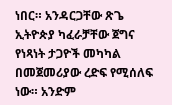ነበር። አንዳርጋቸው ጽጌ ኢትዮጵያ ካፈራቻቸው ጀግና የነጻነት ታጋዮች መካካል በመጀመሪያው ረድፍ የሚሰለፍ ነው። አንድም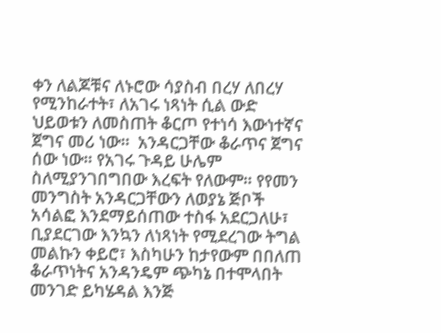ቀን ለልጆቹና ለኑሮው ሳያስብ በረሃ ለበረሃ የሚንከራተት፣ ለአገሩ ነጻነት ሲል ውድ ህይወቱን ለመስጠት ቆርጦ የተነሳ እውነተኛና ጀግና መሪ ነው።  አንዳርጋቸው ቆራጥና ጀግና ሰው ነው። የአገሩ ጉዳይ ሁሌም ስለሚያንገበግበው እረፍት የለውም። የየመን መንግስት አንዳርጋቸውን ለወያኔ ጅቦች አሳልፎ እንደማይሰጠው ተስፋ አደርጋለሁ፣  ቢያደርገው እንኳን ለነጻነት የሚደረገው ትግል መልኩን ቀይሮ፣ እስካሁን ከታየውም በበለጠ ቆራጥነትና አንዳንዴም ጭካኔ በተሞላበት መንገድ ይካሄዳል እንጅ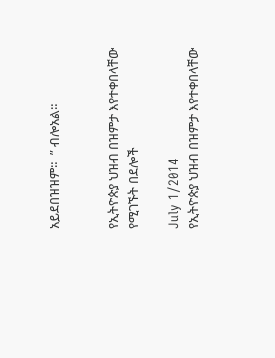አይደበዝዝም።  ” ብሎአል።


የኢትዮጵያ ህዝብ በዝምታ እየተቀበላቸው የሚገኙት በደሎች

July 1/2014
የኢትዮጵያ ህዝብ በዝምታ እየተቀበላቸው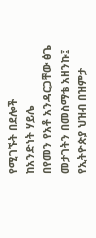የሚገኙት በደሎች
ከአንድነት ሃይሌ
በየመን የአቶ አንዳርጋቸው ፅጌ መታገትን በመስማቴ አዘንኩ፤ የኢትዮጵያ ህዝብ በዝምታ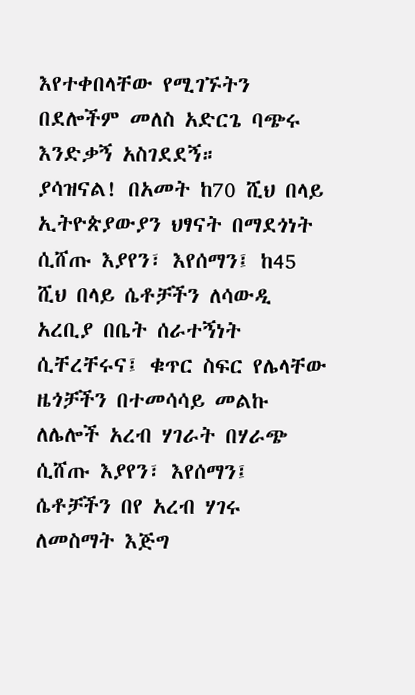እየተቀበላቸው የሚገኙትን በደሎችም መለስ አድርጌ ባጭሩ እንድቃኝ አስገደደኝ።
ያሳዝናል! በአመት ከ70 ሺህ በላይ ኢትዮጵያውያን ህፃናት በማደጎነት ሲሸጡ እያየን፣ እየሰማን፤ ከ45 ሺህ በላይ ሴቶቻችን ለሳውዲ አረቢያ በቤት ሰራተኝነት ሲቸረቸሩና፤ ቁጥር ስፍር የሌላቸው ዜጎቻችን በተመሳሳይ መልኩ ለሌሎች አረብ ሃገራት በሃራጭ ሲሸጡ እያየን፣ እየሰማን፤ ሴቶቻችን በየ አረብ ሃገሩ ለመስማት እጅግ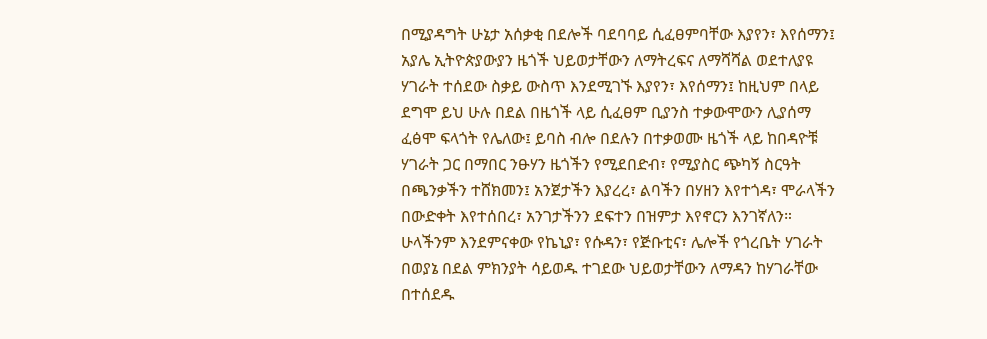በሚያዳግት ሁኔታ አሰቃቂ በደሎች ባደባባይ ሲፈፀምባቸው እያየን፣ እየሰማን፤ አያሌ ኢትዮጵያውያን ዜጎች ህይወታቸውን ለማትረፍና ለማሻሻል ወደተለያዩ ሃገራት ተሰደው ስቃይ ውስጥ እንደሚገኙ እያየን፣ እየሰማን፤ ከዚህም በላይ ደግሞ ይህ ሁሉ በደል በዜጎች ላይ ሲፈፀም ቢያንስ ተቃውሞውን ሊያሰማ ፈፅሞ ፍላጎት የሌለው፤ ይባስ ብሎ በደሉን በተቃወሙ ዜጎች ላይ ከበዳዮቹ ሃገራት ጋር በማበር ንፁሃን ዜጎችን የሚደበድብ፣ የሚያስር ጭካኝ ስርዓት በጫንቃችን ተሸክመን፤ አንጀታችን እያረረ፣ ልባችን በሃዘን እየተጎዳ፣ ሞራላችን በውድቀት እየተሰበረ፣ አንገታችንን ደፍተን በዝምታ እየኖርን እንገኛለን።
ሁላችንም እንደምናቀው የኬኒያ፣ የሱዳን፣ የጅቡቲና፣ ሌሎች የጎረቤት ሃገራት በወያኔ በደል ምክንያት ሳይወዱ ተገደው ህይወታቸውን ለማዳን ከሃገራቸው በተሰደዱ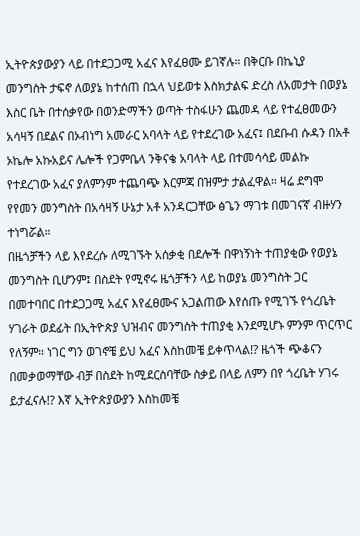ኢትዮጵያውያን ላይ በተደጋጋሚ አፈና እየፈፀሙ ይገኛሉ። በቅርቡ በኬኒያ መንግስት ታፍኖ ለወያኔ ከተሰጠ በኋላ ህይወቱ እስክታልፍ ድረስ ለአመታት በወያኔ እስር ቤት በተሰቃየው በወንድማችን ወጣት ተስፋሁን ጨመዳ ላይ የተፈፀመውን አሳዛኝ በደልና በኦብነግ አመራር አባላት ላይ የተደረገው አፈና፤ በደቡብ ሱዳን በአቶ ኦኬሎ አኩአይና ሌሎች የጋምቤላ ንቅናቄ አባላት ላይ በተመሳሳይ መልኩ የተደረገው አፈና ያለምንም ተጨባጭ እርምጃ በዝምታ ታልፈዋል። ዛሬ ደግሞ የየመን መንግስት በአሳዛኝ ሁኔታ አቶ አንዳርጋቸው ፅጌን ማገቱ በመገናኛ ብዙሃን ተነግሯል።
በዜጎቻችን ላይ እየደረሱ ለሚገኙት አሰቃቂ በደሎች በዋነኝነት ተጠያቂው የወያኔ መንግስት ቢሆንም፤ በስደት የሚኖሩ ዜጎቻችን ላይ ከወያኔ መንግስት ጋር በመተባበር በተደጋጋሚ አፈና እየፈፀሙና አጋልጠው እየሰጡ የሚገኙ የጎረቤት ሃገራት ወደፊት በኢትዮጵያ ህዝብና መንግስት ተጠያቂ እንደሚሆኑ ምንም ጥርጥር የለኝም። ነገር ግን ወገኖቼ ይህ አፈና እስከመቼ ይቀጥላል!? ዜጎች ጭቆናን በመቃወማቸው ብቻ በስደት ከሚደርስባቸው ስቃይ በላይ ለምን በየ ጎረቤት ሃገሩ ይታፈናሉ!? እኛ ኢትዮጵያውያን እስከመቼ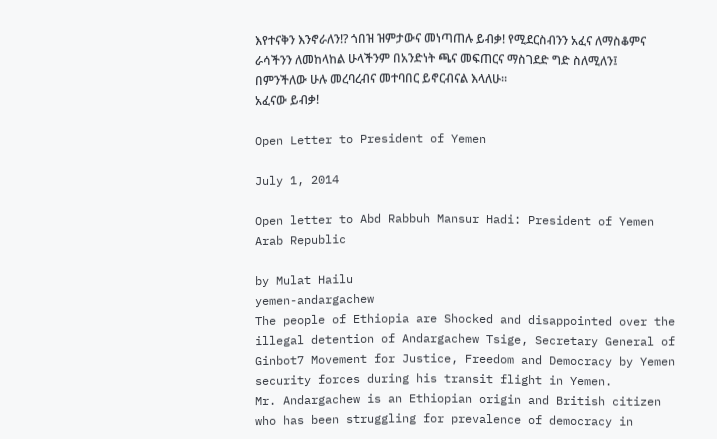እየተናቅን እንኖራለን!? ጎበዝ ዝምታውና መነጣጠሉ ይብቃ! የሚደርስብንን አፈና ለማስቆምና ራሳችንን ለመከላከል ሁላችንም በአንድነት ጫና መፍጠርና ማስገደድ ግድ ስለሚለን፤ በምንችለው ሁሉ መረባረብና መተባበር ይኖርብናል እላለሁ።
አፈናው ይብቃ!

Open Letter to President of Yemen

July 1, 2014

Open letter to Abd Rabbuh Mansur Hadi: President of Yemen Arab Republic

by Mulat Hailu
yemen-andargachew
The people of Ethiopia are Shocked and disappointed over the illegal detention of Andargachew Tsige, Secretary General of Ginbot7 Movement for Justice, Freedom and Democracy by Yemen security forces during his transit flight in Yemen.
Mr. Andargachew is an Ethiopian origin and British citizen who has been struggling for prevalence of democracy in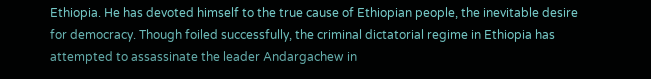Ethiopia. He has devoted himself to the true cause of Ethiopian people, the inevitable desire for democracy. Though foiled successfully, the criminal dictatorial regime in Ethiopia has attempted to assassinate the leader Andargachew in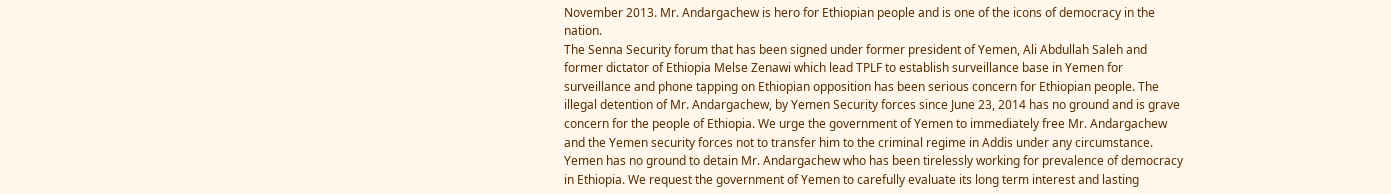November 2013. Mr. Andargachew is hero for Ethiopian people and is one of the icons of democracy in the nation.
The Senna Security forum that has been signed under former president of Yemen, Ali Abdullah Saleh and former dictator of Ethiopia Melse Zenawi which lead TPLF to establish surveillance base in Yemen for surveillance and phone tapping on Ethiopian opposition has been serious concern for Ethiopian people. The illegal detention of Mr. Andargachew, by Yemen Security forces since June 23, 2014 has no ground and is grave concern for the people of Ethiopia. We urge the government of Yemen to immediately free Mr. Andargachew and the Yemen security forces not to transfer him to the criminal regime in Addis under any circumstance. Yemen has no ground to detain Mr. Andargachew who has been tirelessly working for prevalence of democracy in Ethiopia. We request the government of Yemen to carefully evaluate its long term interest and lasting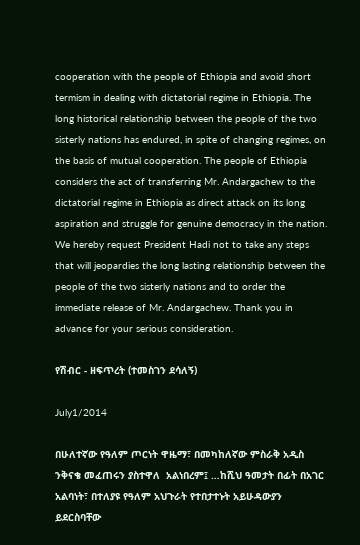cooperation with the people of Ethiopia and avoid short termism in dealing with dictatorial regime in Ethiopia. The long historical relationship between the people of the two sisterly nations has endured, in spite of changing regimes, on the basis of mutual cooperation. The people of Ethiopia considers the act of transferring Mr. Andargachew to the dictatorial regime in Ethiopia as direct attack on its long aspiration and struggle for genuine democracy in the nation. We hereby request President Hadi not to take any steps that will jeopardies the long lasting relationship between the people of the two sisterly nations and to order the immediate release of Mr. Andargachew. Thank you in advance for your serious consideration.

የሽብር - ዘፍጥረት (ተመስገን ደሳለኝ)

July1/2014

በሁለተኛው የዓለም ጦርነት ዋዜማ፣ በመካከለኛው ምስራቅ አዲስ ንቅናቄ መፈጠሩን ያስተዋለ  አልነበረም፤ …ከሺህ ዓመታት በፊት በአገር አልባነት፣ በተለያዩ የዓለም አህጉራት የተበታተኑት አይሁዳውያን ይደርስባቸው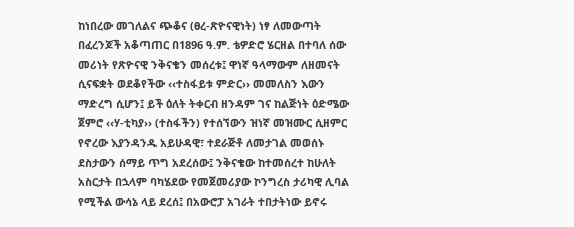ከነበረው መገለልና ጭቆና (ፀረ-ጽዮናዊነት) ነፃ ለመውጣት በፈረንጆች አቆጣጠር በ1896 ዓ.ም. ቴዎድሮ ሄርዘል በተባለ ሰው መሪነት የጽዮናዊ ንቅናቄን መሰረቱ፤ ዋነኛ ዓላማውም ለዘመናት ሲናፍቋት ወደቆየችው ‹‹ተስፋይቱ ምድር›› መመለስን እውን ማድረግ ሲሆን፤ ይች ዕለት ትቀርብ ዘንዳም ገና ከልጅነት ዕድሜው ጀምሮ ‹‹ሃ-ቲካያ›› (ተስፋችን) የተሰኘውን ዝነኛ መዝሙር ሲዘምር የኖረው እያንዳንዱ አይሁዳዊ፣ ተደራጅቶ ለመታገል መወሰኑ ደስታውን ሰማይ ጥግ አደረሰው፤ ንቅናቄው ከተመሰረተ ከሁለት አስርታት በኋላም ባካሄደው የመጀመሪያው ኮንግረስ ታሪካዊ ሊባል የሚችል ውሳኔ ላይ ደረሰ፤ በአውሮፓ አገራት ተበታትነው ይኖሩ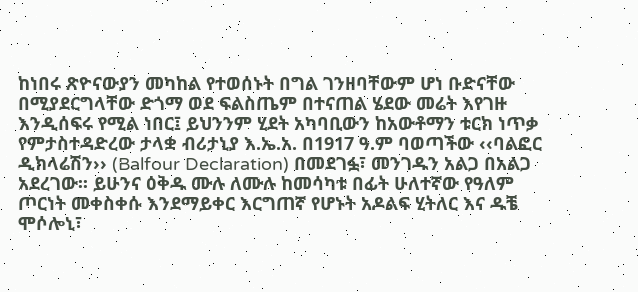ከነበሩ ጽዮናውያን መካከል የተወሰኑት በግል ገንዘባቸውም ሆነ ቡድናቸው በሚያደርግላቸው ድጎማ ወደ ፍልስጤም በተናጠል ሄደው መሬት እየገዙ እንዲሰፍሩ የሚል ነበር፤ ይህንንም ሂደት አካባቢውን ከአውቶማን ቱርክ ነጥቃ የምታስተዳድረው ታላቋ ብሪታኒያ እ.ኤ.አ. በ1917 ዓ.ም ባወጣችው ‹‹ባልፎር ዲክላሬሽን›› (Balfour Declaration) በመደገፏ፣ መንገዱን አልጋ በአልጋ አደረገው፡፡ ይሁንና ዕቅዱ ሙሉ ለሙሉ ከመሳካቱ በፊት ሁለተኛው የዓለም ጦርነት መቀስቀሱ እንደማይቀር እርግጠኛ የሆኑት አዶልፍ ሂትለር እና ዱቼ ሞሶሎኒ፣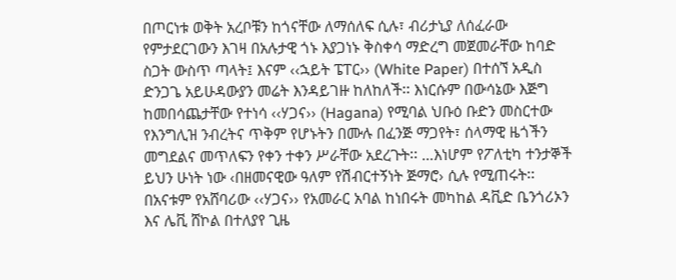በጦርነቱ ወቅት አረቦቹን ከጎናቸው ለማሰለፍ ሲሉ፣ ብሪታኒያ ለሰፈራው የምታደርገውን እገዛ በአሉታዊ ጎኑ እያጋነኑ ቅስቀሳ ማድረግ መጀመራቸው ከባድ ስጋት ውስጥ ጣላት፤ እናም ‹‹ኋይት ፔፐር›› (White Paper) በተሰኘ አዲስ ድንጋጌ አይሁዳውያን መሬት እንዳይገዙ ከለከለች፡፡ እነርሱም በውሳኔው እጅግ ከመበሳጨታቸው የተነሳ ‹‹ሃጋና›› (Hagana) የሚባል ህቡዕ ቡድን መስርተው የእንግሊዝ ንብረትና ጥቅም የሆኑትን በሙሉ በፈንጅ ማጋየት፣ ሰላማዊ ዜጎችን መግደልና መጥለፍን የቀን ተቀን ሥራቸው አደረጉት፡፡ …እነሆም የፖለቲካ ተንታኞች ይህን ሁነት ነው ‹በዘመናዊው ዓለም የሽብርተኝነት ጅማሮ› ሲሉ የሚጠሩት፡፡ በአናቱም የአሸባሪው ‹‹ሃጋና›› የአመራር አባል ከነበሩት መካከል ዳቪድ ቤንጎሪኦን እና ሌቪ ሸኮል በተለያየ ጊዜ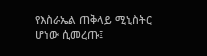የእስራኤል ጠቅላይ ሚኒስትር ሆነው ሲመረጡ፤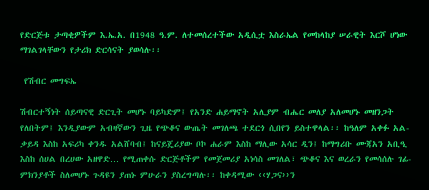የድርጅቱ ታጣቂዎችም እ.ኤ.አ. በ1948 ዓ.ም. ለተመሰረተችው አዲሲቷ እስራኤል የመከላከያ ሠራዊት እርሾ ሆነው ማገልገላቸውን የታሪክ ድርሳናት ያወሳሉ፡፡

 የሽብር መግፍኤ

ሽብርተኝነት ሰይጣናዊ ድርጊት መሆኑ ባይካድም፤ የአንድ ሐይማኖት አሊያም ብሔር መለያ አለመሆኑ መዘንጋት የለበትም፤ እንዲያውም አብዛኛውን ጊዜ የጭቆና ውጤት መገለጫ ተደርጎ ሲበየን ይስተዋላል፡፡ ከዓለም አቀፉ አል-ቃይዳ እስከ አፍሪካ ቀንዱ አልሸባብ፤ ከናይጄሪያው ቦኮ ሐራም እስከ ማሊው አሳር ዲን፤ ከማግሪቡ ሙጃአን አቢዒ እስከ ሰሀል በረሀው አዘዋድ… የሚጠቀሱ ድርጅቶችም የመጀመሪያ አነሳስ መገለል፣ ጭቆና እና ወረራን የመሳሰሉ ገፊ-ምክንያቶች ስለመሆኑ ጉዳዩን ያጠኑ ምሁራን ያስረግጣሉ፡፡ ከቀዳሚው ‹‹ሃጋና››ን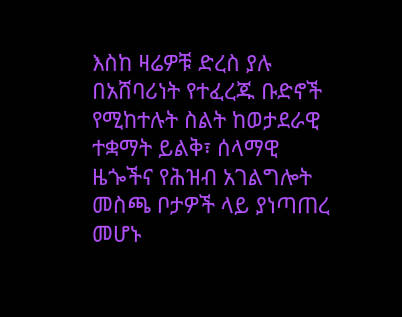እስከ ዛሬዎቹ ድረስ ያሉ በአሸባሪነት የተፈረጁ ቡድኖች የሚከተሉት ስልት ከወታደራዊ ተቋማት ይልቅ፣ ሰላማዊ ዜጐችና የሕዝብ አገልግሎት መስጫ ቦታዎች ላይ ያነጣጠረ መሆኑ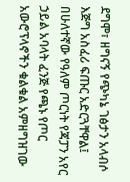ደግሞ፣ ዘግናኝ የጭካኔ ገፅታን አላብሶ እጅግ አስፈሪ ፍጡር አድርጓቸዋል፤ በሁለተኛው የዓለም ጦርነት የጃፓን አየር ኃይል አባላት ፈንጅ የጫኑ የጦር አውሮፕላኖችን ቁልቁል አምዘግዝገው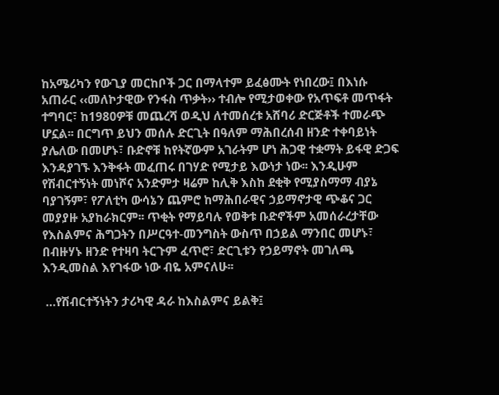ከአሜሪካን የውጊያ መርከቦች ጋር በማላተም ይፈፅሙት የነበረው፤ በእነሱ አጠራር ‹‹መለኮታዊው የንፋስ ጥቃት›› ተብሎ የሚታወቀው የአጥፍቶ መጥፋት ተግባር፣ ከ1980ዎቹ መጨረሻ ወዲህ ለተመሰረቱ አሸባሪ ድርጅቶች ተመራጭ ሆኗል፡፡ በርግጥ ይህን መሰሉ ድርጊት በዓለም ማሕበረሰብ ዘንድ ተቀባይነት ያሌለው በመሆኑ፣ ቡድኖቹ ከየትኛውም አገራትም ሆነ ሕጋዊ ተቋማት ይፋዊ ድጋፍ እንዳያገኙ እንቅፋት መፈጠሩ በገሃድ የሚታይ እውነታ ነው፡፡ እንዲሁም የሽብርተኝነት መነሾና አንድምታ ዛሬም ከሊቅ እስከ ደቂቅ የሚያስማማ ብያኔ ባያገኝም፣ የፖለቲካ ውሳኔን ጨምሮ ከማሕበራዊና ኃይማኖታዊ ጭቆና ጋር መያያዙ አያከራክርም፡፡ ጥቂት የማይባሉ የወቅቱ ቡድኖችም አመሰራረታቸው የእስልምና ሕግጋትን በሥርዓተ-መንግስት ውስጥ በኃይል ማንበር መሆኑ፣ በብዙሃኑ ዘንድ የተዛባ ትርጉም ፈጥሮ፣ ድርጊቱን የኃይማኖት መገለጫ እንዲመስል እየገፋው ነው ብዬ አምናለሁ፡፡

 …የሽብርተኝነትን ታሪካዊ ዳራ ከእስልምና ይልቅ፤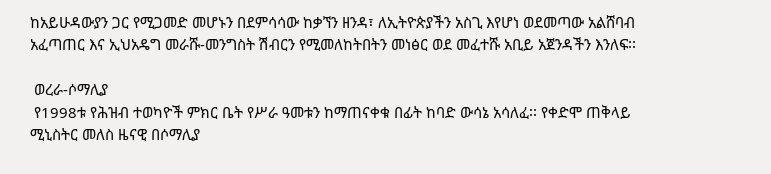ከአይሁዳውያን ጋር የሚጋመድ መሆኑን በደምሳሳው ከቃኘን ዘንዳ፣ ለኢትዮጵያችን አስጊ እየሆነ ወደመጣው አልሸባብ አፈጣጠር እና ኢህአዴግ መራሹ-መንግስት ሽብርን የሚመለከትበትን መነፅር ወደ መፈተሹ አቢይ አጀንዳችን እንለፍ፡፡

 ወረራ-ሶማሊያ
 የ1998ቱ የሕዝብ ተወካዮች ምክር ቤት የሥራ ዓመቱን ከማጠናቀቁ በፊት ከባድ ውሳኔ አሳለፈ፡፡ የቀድሞ ጠቅላይ ሚኒስትር መለስ ዜናዊ በሶማሊያ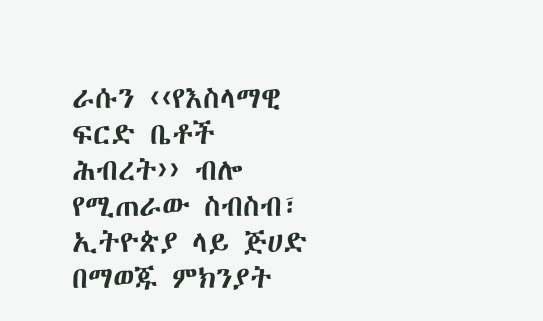ራሱን ‹‹የእስላማዊ ፍርድ ቤቶች ሕብረት›› ብሎ የሚጠራው ስብስብ፣ ኢትዮጵያ ላይ ጅሀድ በማወጁ ምክንያት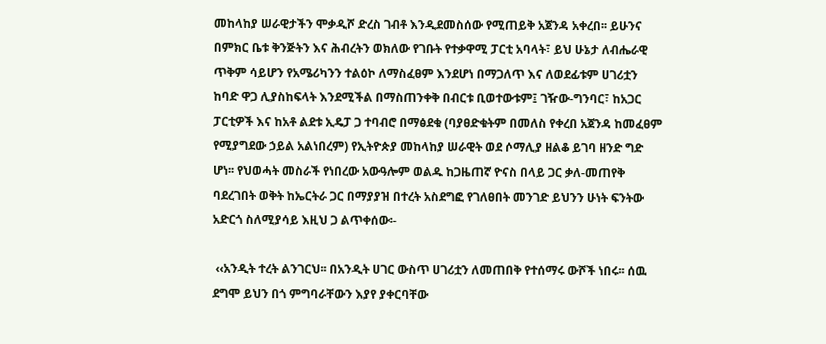መከላከያ ሠራዊታችን ሞቃዲሾ ድረስ ገብቶ እንዲደመስሰው የሚጠይቅ አጀንዳ አቀረበ፡፡ ይሁንና በምክር ቤቱ ቅንጅትን እና ሕብረትን ወክለው የገቡት የተቃዋሚ ፓርቲ አባላት፣ ይህ ሁኔታ ለብሔራዊ ጥቅም ሳይሆን የአሜሪካንን ተልዕኮ ለማስፈፀም እንደሆነ በማጋለጥ እና ለወደፊቱም ሀገሪቷን ከባድ ዋጋ ሊያስከፍላት እንደሚችል በማስጠንቀቅ በብርቱ ቢወተውቱም፤ ገዥው-ግንባር፣ ከአጋር ፓርቲዎች እና ከአቶ ልደቱ ኢዴፓ ጋ ተባብሮ በማፅደቁ (ባያፀድቁትም በመለስ የቀረበ አጀንዳ ከመፈፀም የሚያግደው ኃይል አልነበረም) የኢትዮጵያ መከላከያ ሠራዊት ወደ ሶማሊያ ዘልቆ ይገባ ዘንድ ግድ ሆነ፡፡ የህወሓት መስራች የነበረው አውዓሎም ወልዱ ከጋዜጠኛ ዮናስ በላይ ጋር ቃለ-መጠየቅ ባደረገበት ወቅት ከኤርትራ ጋር በማያያዝ በተረት አስደግፎ የገለፀበት መንገድ ይህንን ሁነት ፍንትው አድርጎ ስለሚያሳይ እዚህ ጋ ልጥቀሰው፡-

 ‹‹አንዲት ተረት ልንገርህ፡፡ በአንዲት ሀገር ውስጥ ሀገሪቷን ለመጠበቅ የተሰማሩ ውሾች ነበሩ፡፡ ሰዉ ደግሞ ይህን በጎ ምግባራቸውን እያየ ያቀርባቸው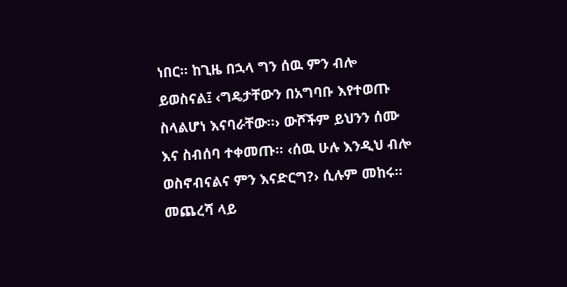ነበር፡፡ ከጊዜ በኋላ ግን ሰዉ ምን ብሎ ይወስናል፤ ‹ግዴታቸውን በአግባቡ እየተወጡ ስላልሆነ እናባራቸው፡፡› ውሾችም ይህንን ሰሙ እና ስብሰባ ተቀመጡ፡፡ ‹ሰዉ ሁሉ እንዲህ ብሎ ወስኖብናልና ምን እናድርግ?› ሲሉም መከሩ፡፡ መጨረሻ ላይ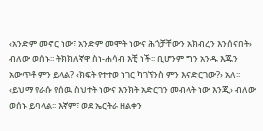‹አንድም መኖር ነው፣ አንድም መሞት ነውና ሕጎቻቸውን አክብረን እንሰናበት› ብለው ወሰኑ፡፡ ትክክለኛዋ ስነ-ሐሳብ እቺ ነች፡፡ ቢሆንም ግን አንዱ እጁን አውጥቶ ምን ይላል? ‹ክፍት የተተወ ነገር ካገኘንስ ምን እናድርገው?› አለ፡፡ ‹ይህማ የራሱ የሰዉ ስህተት ነውና እንክት አድርገን መብላት ነው እንጂ› ብለው ወሰኑ ይባላል፡፡ እኛም፣ ወደ ኤርትራ ዘልቀን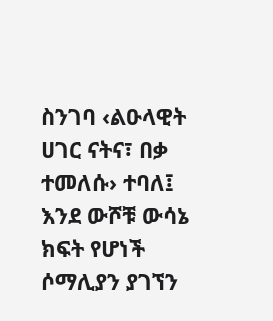ስንገባ ‹ልዑላዊት ሀገር ናትና፣ በቃ ተመለሱ› ተባለ፤ እንደ ውሾቹ ውሳኔ ክፍት የሆነች ሶማሊያን ያገኘን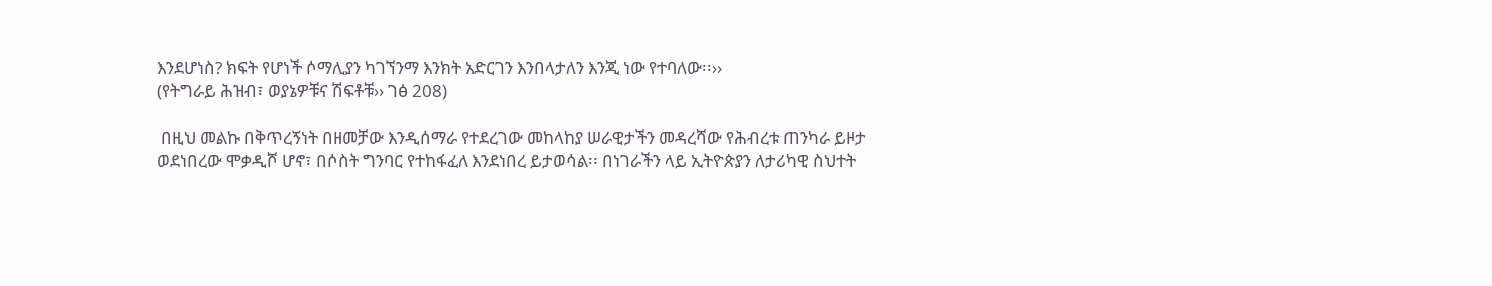እንደሆነስ? ክፍት የሆነች ሶማሊያን ካገኘንማ እንክት አድርገን እንበላታለን እንጂ ነው የተባለው፡፡››
(የትግራይ ሕዝብ፣ ወያኔዎቹና ሽፍቶቹ›› ገፅ 208)

 በዚህ መልኩ በቅጥረኝነት በዘመቻው እንዲሰማራ የተደረገው መከላከያ ሠራዊታችን መዳረሻው የሕብረቱ ጠንካራ ይዞታ ወደነበረው ሞቃዲሾ ሆኖ፣ በሶስት ግንባር የተከፋፈለ እንደነበረ ይታወሳል፡፡ በነገራችን ላይ ኢትዮጵያን ለታሪካዊ ስህተት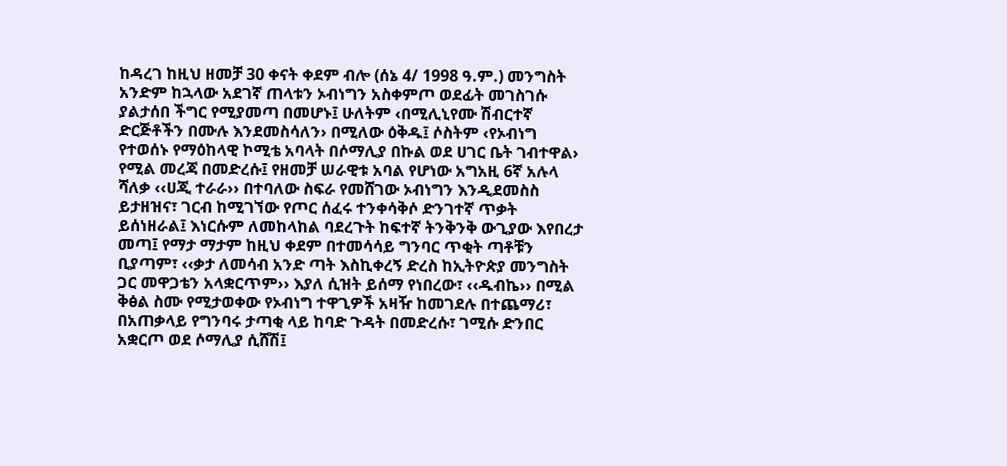ከዳረገ ከዚህ ዘመቻ 30 ቀናት ቀደም ብሎ (ሰኔ 4/ 1998 ዓ.ም.) መንግስት አንድም ከኋላው አደገኛ ጠላቱን ኦብነግን አስቀምጦ ወደፊት መገስገሱ ያልታሰበ ችግር የሚያመጣ በመሆኑ፤ ሁለትም ‹በሚሊኒየሙ ሽብርተኛ ድርጅቶችን በሙሉ እንደመስሳለን› በሚለው ዕቅዱ፤ ሶስትም ‹የኦብነግ የተወሰኑ የማዕከላዊ ኮሚቴ አባላት በሶማሊያ በኩል ወደ ሀገር ቤት ገብተዋል› የሚል መረጃ በመድረሱ፤ የዘመቻ ሠራዊቱ አባል የሆነው አግአዚ 6ኛ አሉላ ሻለቃ ‹‹ሀጂ ተራራ›› በተባለው ስፍራ የመሸገው ኦብነግን እንዲደመስስ ይታዘዝና፣ ገርብ ከሚገኘው የጦር ሰፈሩ ተንቀሳቅሶ ድንገተኛ ጥቃት ይሰነዘራል፤ እነርሱም ለመከላከል ባደረጉት ከፍተኛ ትንቅንቅ ውጊያው እየበረታ መጣ፤ የማታ ማታም ከዚህ ቀደም በተመሳሳይ ግንባር ጥቂት ጣቶቹን ቢያጣም፣ ‹‹ቃታ ለመሳብ አንድ ጣት እስኪቀረኝ ድረስ ከኢትዮጵያ መንግስት ጋር መዋጋቴን አላቋርጥም›› እያለ ሲዝት ይሰማ የነበረው፣ ‹‹ዱብኬ›› በሚል ቅፅል ስሙ የሚታወቀው የኦብነግ ተዋጊዎች አዛዥ ከመገደሉ በተጨማሪ፣ በአጠቃላይ የግንባሩ ታጣቂ ላይ ከባድ ጉዳት በመድረሱ፣ ገሚሱ ድንበር አቋርጦ ወደ ሶማሊያ ሲሸሽ፤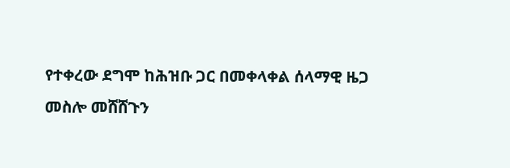የተቀረው ደግሞ ከሕዝቡ ጋር በመቀላቀል ሰላማዊ ዜጋ መስሎ መሸሸጉን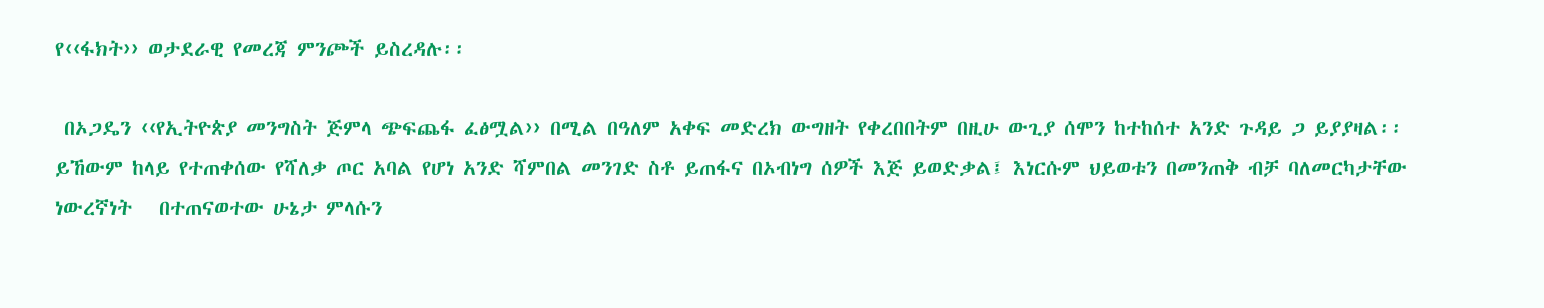የ‹‹ፋክት›› ወታደራዊ የመረጃ ምንጮች ይስረዳሉ፡፡

 በኦጋዴን ‹‹የኢትዮጵያ መንግስት ጅምላ ጭፍጨፋ ፈፅሟል›› በሚል በዓለም አቀፍ መድረክ ውግዘት የቀረበበትም በዚሁ ውጊያ ሰሞን ከተከሰተ አንድ ጉዳይ ጋ ይያያዛል፡፡ ይኸውም ከላይ የተጠቀሰው የሻለቃ ጦር አባል የሆነ አንድ ሻምበል መንገድ ስቶ ይጠፋና በኦብነግ ሰዎች እጅ ይወድቃል፤ እነርሱም ህይወቱን በመንጠቅ ብቻ ባለመርካታቸው ነውረኛነት   በተጠናወተው ሁኔታ ምላሱን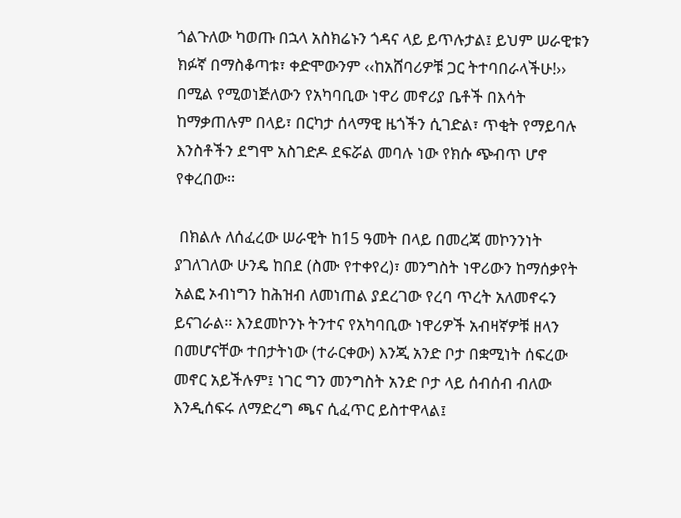ጎልጉለው ካወጡ በኋላ አስክሬኑን ጎዳና ላይ ይጥሉታል፤ ይህም ሠራዊቱን ክፉኛ በማስቆጣቱ፣ ቀድሞውንም ‹‹ከአሸባሪዎቹ ጋር ትተባበራላችሁ!›› በሚል የሚወነጅለውን የአካባቢው ነዋሪ መኖሪያ ቤቶች በእሳት ከማቃጠሉም በላይ፣ በርካታ ሰላማዊ ዜጎችን ሲገድል፣ ጥቂት የማይባሉ እንስቶችን ደግሞ አስገድዶ ደፍሯል መባሉ ነው የክሱ ጭብጥ ሆኖ የቀረበው፡፡

 በክልሉ ለሰፈረው ሠራዊት ከ15 ዓመት በላይ በመረጃ መኮንንነት ያገለገለው ሁንዴ ከበደ (ስሙ የተቀየረ)፣ መንግስት ነዋሪውን ከማሰቃየት አልፎ ኦብነግን ከሕዝብ ለመነጠል ያደረገው የረባ ጥረት አለመኖሩን ይናገራል፡፡ እንደመኮንኑ ትንተና የአካባቢው ነዋሪዎች አብዛኛዎቹ ዘላን በመሆናቸው ተበታትነው (ተራርቀው) እንጂ አንድ ቦታ በቋሚነት ሰፍረው መኖር አይችሉም፤ ነገር ግን መንግስት አንድ ቦታ ላይ ሰብሰብ ብለው እንዲሰፍሩ ለማድረግ ጫና ሲፈጥር ይስተዋላል፤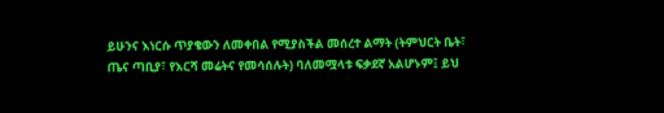ይሁንና እነርሱ ጥያቄውን ለመቀበል የሚያስችል መሰረተ ልማት (ትምህርት ቤት፣ ጤና ጣቢያ፣ የእርሻ መሬትና የመሳሰሉት) ባለመሟላቱ ፍቃደኛ አልሆኑም፤ ይህ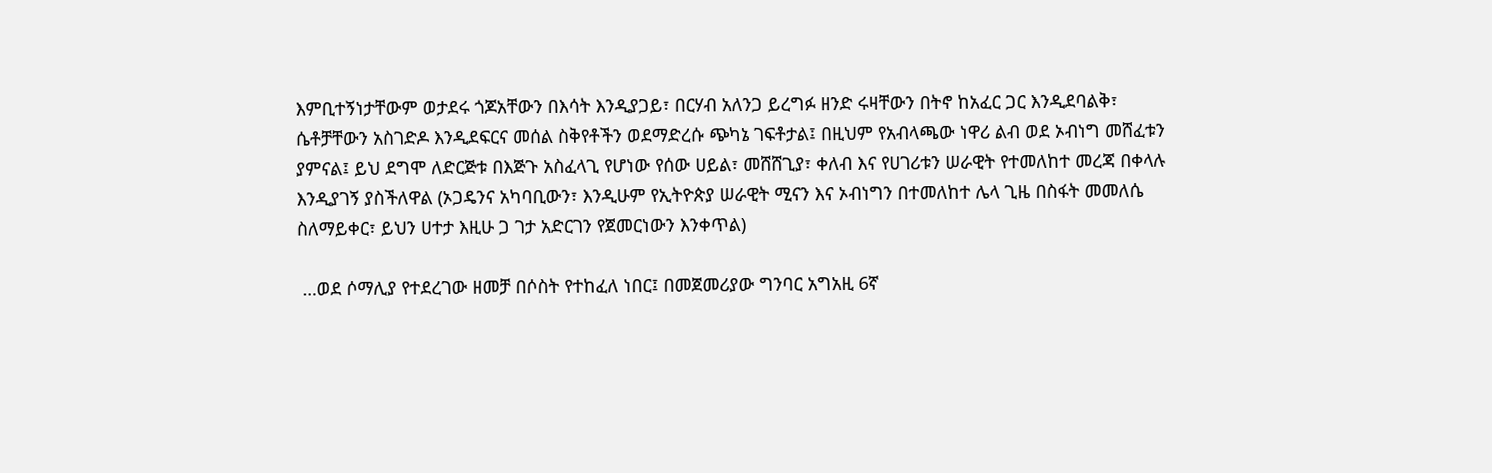እምቢተኝነታቸውም ወታደሩ ጎጆአቸውን በእሳት እንዲያጋይ፣ በርሃብ አለንጋ ይረግፉ ዘንድ ሩዛቸውን በትኖ ከአፈር ጋር እንዲደባልቅ፣ ሴቶቻቸውን አስገድዶ እንዲደፍርና መሰል ስቅየቶችን ወደማድረሱ ጭካኔ ገፍቶታል፤ በዚህም የአብላጫው ነዋሪ ልብ ወደ ኦብነግ መሸፈቱን ያምናል፤ ይህ ደግሞ ለድርጅቱ በእጅጉ አስፈላጊ የሆነው የሰው ሀይል፣ መሸሸጊያ፣ ቀለብ እና የሀገሪቱን ሠራዊት የተመለከተ መረጃ በቀላሉ እንዲያገኝ ያስችለዋል (ኦጋዴንና አካባቢውን፣ እንዲሁም የኢትዮጵያ ሠራዊት ሚናን እና ኦብነግን በተመለከተ ሌላ ጊዜ በስፋት መመለሴ ስለማይቀር፣ ይህን ሀተታ እዚሁ ጋ ገታ አድርገን የጀመርነውን እንቀጥል)

 …ወደ ሶማሊያ የተደረገው ዘመቻ በሶስት የተከፈለ ነበር፤ በመጀመሪያው ግንባር አግአዚ 6ኛ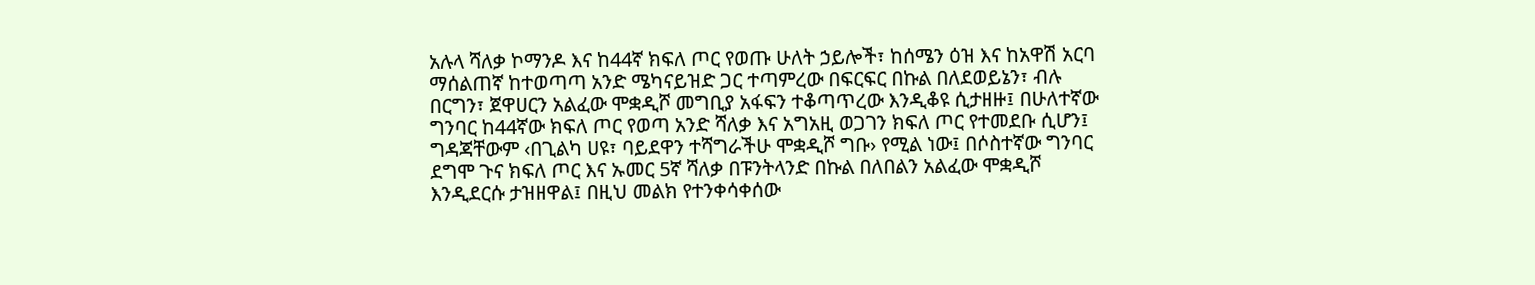አሉላ ሻለቃ ኮማንዶ እና ከ44ኛ ክፍለ ጦር የወጡ ሁለት ኃይሎች፣ ከሰሜን ዕዝ እና ከአዋሽ አርባ ማሰልጠኛ ከተወጣጣ አንድ ሜካናይዝድ ጋር ተጣምረው በፍርፍር በኩል በለደወይኔን፣ ብሉ በርግን፣ ጀዋሀርን አልፈው ሞቋዲሾ መግቢያ አፋፍን ተቆጣጥረው እንዲቆዩ ሲታዘዙ፤ በሁለተኛው ግንባር ከ44ኛው ክፍለ ጦር የወጣ አንድ ሻለቃ እና አግአዚ ወጋገን ክፍለ ጦር የተመደቡ ሲሆን፤ ግዳጃቸውም ‹በጊልካ ሀዩ፣ ባይደዋን ተሻግራችሁ ሞቋዲሾ ግቡ› የሚል ነው፤ በሶስተኛው ግንባር ደግሞ ጉና ክፍለ ጦር እና ኡመር 5ኛ ሻለቃ በፑንትላንድ በኩል በለበልን አልፈው ሞቋዲሾ እንዲደርሱ ታዝዘዋል፤ በዚህ መልክ የተንቀሳቀሰው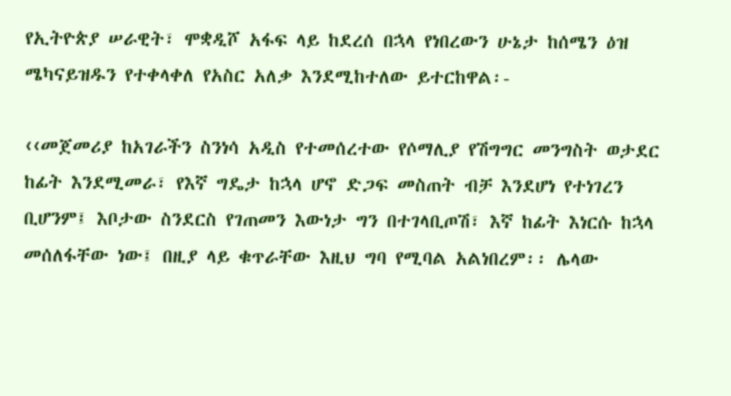የኢትዮጵያ ሠራዊት፣ ሞቋዲሾ አፋፍ ላይ ከደረሰ በኋላ የነበረውን ሁኔታ ከሰሜን ዕዝ ሜካናይዝዱን የተቀላቀለ የአስር አለቃ እንደሚከተለው ይተርከዋል፡-

‹‹መጀመሪያ ከአገራችን ስንነሳ አዲስ የተመሰረተው የሶማሊያ የሽግግር መንግስት ወታደር ከፊት እንደሚመራ፣ የእኛ ግዴታ ከኋላ ሆኖ ድጋፍ መስጠት ብቻ እንደሆነ የተነገረን ቢሆንም፤ እቦታው ስንደርስ የገጠመን እውነታ ግን በተገላቢጦሽ፣ እኛ ከፊት እነርሱ ከኋላ መሰለፋቸው ነው፤ በዚያ ላይ ቁጥራቸው እዚህ ግባ የሚባል አልነበረም፡፡ ሌላው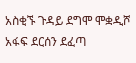አስቂኙ ጉዳይ ደግሞ ሞቋዲሾ አፋፍ ደርሰን ደፈጣ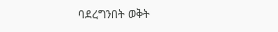ባደረግንበት ወቅት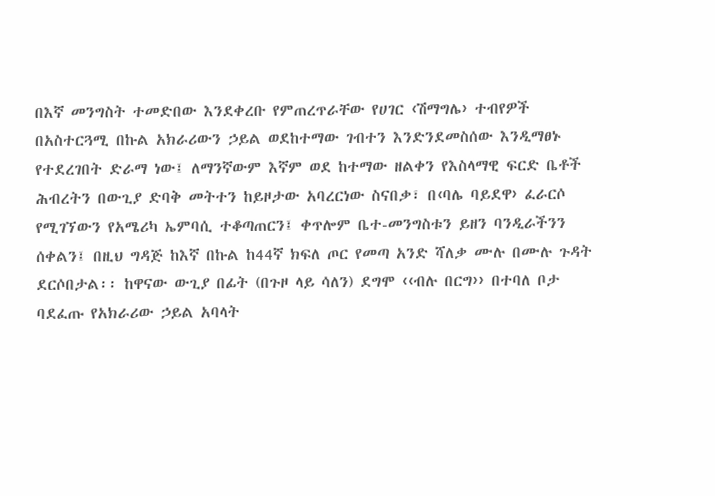በእኛ መንግስት ተመድበው እንደቀረቡ የምጠረጥራቸው የሀገር ‹ሽማግሌ› ተብየዎች በአስተርጓሚ በኩል አክራሪውን ኃይል ወደከተማው ገብተን እንድንደመስሰው እንዲማፀኑ የተደረገበት ድራማ ነው፤ ለማንኛውም እኛም ወደ ከተማው ዘልቀን የእስላማዊ ፍርድ ቤቶች ሕብረትን በውጊያ ድባቅ መትተን ከይዞታው አባረርነው ስናበቃ፣ በ‹ባሌ ባይደዋ› ፈራርሶ የሚገኘውን የአሜሪካ ኤምባሲ ተቆጣጠርን፤ ቀጥሎም ቤተ-መንግስቱን ይዘን ባንዲራችንን ሰቀልን፤ በዚህ ግዳጅ ከእኛ በኩል ከ44ኛ ክፍለ ጦር የመጣ አንድ ሻለቃ ሙሉ በሙሉ ጉዳት ደርሶበታል፡፡ ከዋናው ውጊያ በፊት (በጉዞ ላይ ሳለን) ደግሞ ‹‹ብሉ በርግ›› በተባለ ቦታ ባደፈጡ የአክራሪው ኃይል አባላት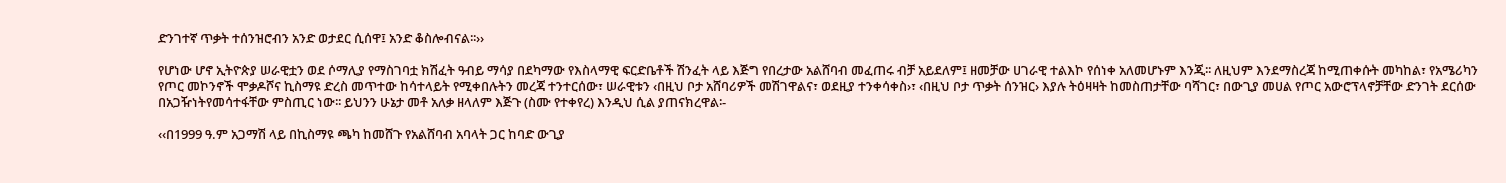ድንገተኛ ጥቃት ተሰንዝሮብን አንድ ወታደር ሲሰዋ፤ አንድ ቆስሎብናል፡፡››

የሆነው ሆኖ ኢትዮጵያ ሠራዊቷን ወደ ሶማሊያ የማስገባቷ ክሽፈት ዓብይ ማሳያ በደካማው የእስላማዊ ፍርድቤቶች ሽንፈት ላይ እጅግ የበረታው አልሸባብ መፈጠሩ ብቻ አይደለም፤ ዘመቻው ሀገራዊ ተልእኮ የሰነቀ አለመሆኑም እንጂ፡፡ ለዚህም እንደማስረጃ ከሚጠቀሱት መካከል፣ የአሜሪካን የጦር መኮንኖች ሞቃዶሾና ኪስማዩ ድረስ መጥተው ከሳተላይት የሚቀበሉትን መረጃ ተንተርሰው፣ ሠራዊቱን ‹በዚህ ቦታ አሸባሪዎች መሽገዋልና፣ ወደዚያ ተንቀሳቀስ›፣ ‹በዚህ ቦታ ጥቃት ሰንዝር› እያሉ ትዕዛዛት ከመስጠታቸው ባሻገር፣ በውጊያ መሀል የጦር አውሮፕላኖቻቸው ድንገት ደርሰው በአጋዥነትየመሳተፋቸው ምስጢር ነው፡፡ ይህንን ሁኔታ መቶ አለቃ ዘላለም እጅጉ (ስሙ የተቀየረ) እንዲህ ሲል ያጠናክረዋል፡-

‹‹በ1999 ዓ.ም አጋማሽ ላይ በኪስማዩ ጫካ ከመሸጉ የአልሸባብ አባላት ጋር ከባድ ውጊያ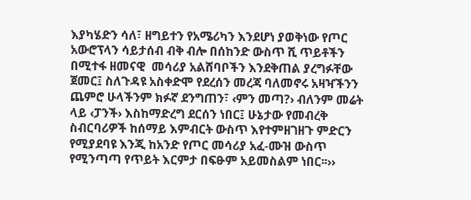እያካሄድን ሳለ፣ ዘግይተን የአሜሪካን እንደሆነ ያወቅነው የጦር አውሮፕላን ሳይታሰብ ብቅ ብሎ በሰከንድ ውስጥ ሺ ጥይቶችን በሚተፋ ዘመናዊ  መሳሪያ አልሸባቦችን እንደቅጠል ያረግፉቸው ጀመር፤ ስለጉዳዩ አስቀድሞ የደረሰን መረጃ ባለመኖሩ አዛዣችንን ጨምሮ ሁላችንም ክፉኛ ደንግጠን፣ ‹ምን መጣ?› ብለንም መሬት ላይ ‹ፓንች› እስከማድረግ ደርሰን ነበር፤ ሁኔታው የመብረቅ ስብርባሪዎች ከሰማይ እምብርት ውስጥ እየተምዘገዘጉ ምድርን የሚያደባዩ እንጂ ከአንድ የጦር መሳሪያ አፈ-ሙዝ ውስጥ የሚንጣጣ የጥይት እርምታ በፍፁም አይመስልም ነበር፡፡››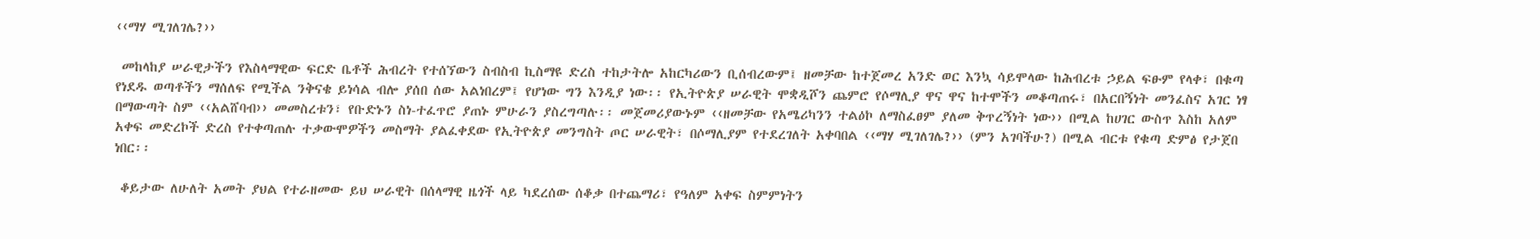‹‹ማሃ ሚገለገሌ?››

 መከላከያ ሠራዊታችን የእስላማዊው ፍርድ ቤቶች ሕብረት የተሰኘውን ስብስብ ኪስማዩ ድረስ ተከታትሎ አከርካሪውን ቢሰብረውም፤ ዘመቻው ከተጀመረ አንድ ወር እንኳ ሳይሞላው ከሕብረቱ ኃይል ፍፁም የላቀ፣ በቁጣ የነደዱ ወጣቶችን ማሰለፍ የሚችል ንቅናቄ ይነሳል ብሎ ያሰበ ሰው አልነበረም፤ የሆነው ግን እንዲያ ነው፡፡ የኢትዮጵያ ሠራዊት ሞቋዲሾን ጨምሮ የሶማሊያ ዋና ዋና ከተሞችን መቆጣጠሩ፣ በአርበኝነት መንፈስና አገር ነፃ በማውጣት ስም ‹‹አልሸባብ›› መመስረቱን፣ የቡድኑን ስነ-ተፈጥሮ ያጠኑ ምሁራን ያስረግጣሉ፡፡ መጀመሪያውኑም ‹‹ዘመቻው የአሜሪካንን ተልዕኮ ለማስፈፀም ያለመ ቅጥረኝነት ነው›› በሚል ከሀገር ውስጥ እስከ አለም አቀፍ መድረኮች ድረስ የተቀጣጠሉ ተቃውሞዎችን መስማት ያልፈቀደው የኢትዮጵያ መንግስት ጦር ሠራዊት፣ በሶማሊያም የተደረገለት አቀባበል ‹‹ማሃ ሚገለገሌ?›› (ምን አገባችሁ?) በሚል ብርቱ የቁጣ ድምፅ የታጀበ ነበር፡፡

 ቆይታው ለሁለት አመት ያህል የተራዘመው ይህ ሠራዊት በሰላማዊ ዜጎች ላይ ካደረሰው ሰቆቃ በተጨማሪ፣ የዓለም አቀፍ ስምምነትን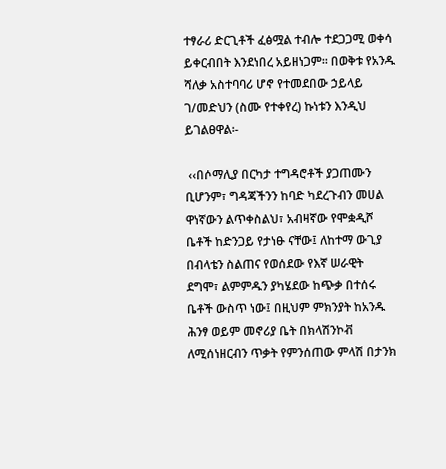ተፃራሪ ድርጊቶች ፈፅሟል ተብሎ ተደጋጋሚ ወቀሳ ይቀርብበት እንደነበረ አይዘነጋም፡፡ በወቅቱ የአንዱ ሻለቃ አስተባባሪ ሆኖ የተመደበው ኃይላይ ገ/መድህን (ስሙ የተቀየረ) ኩነቱን እንዲህ ይገልፀዋል፡-

 ‹‹በሶማሊያ በርካታ ተግዳሮቶች ያጋጠሙን ቢሆንም፣ ግዳጃችንን ከባድ ካደረጉብን መሀል ዋነኛውን ልጥቀስልህ፣ አብዛኛው የሞቋዲሾ ቤቶች ከድንጋይ የታነፁ ናቸው፤ ለከተማ ውጊያ በብላቴን ስልጠና የወሰደው የእኛ ሠራዊት ደግሞ፣ ልምምዱን ያካሄደው ከጭቃ በተሰሩ ቤቶች ውስጥ ነው፤ በዚህም ምክንያት ከአንዱ ሕንፃ ወይም መኖሪያ ቤት በክላሽንኮቭ ለሚሰነዘርብን ጥቃት የምንሰጠው ምላሽ በታንክ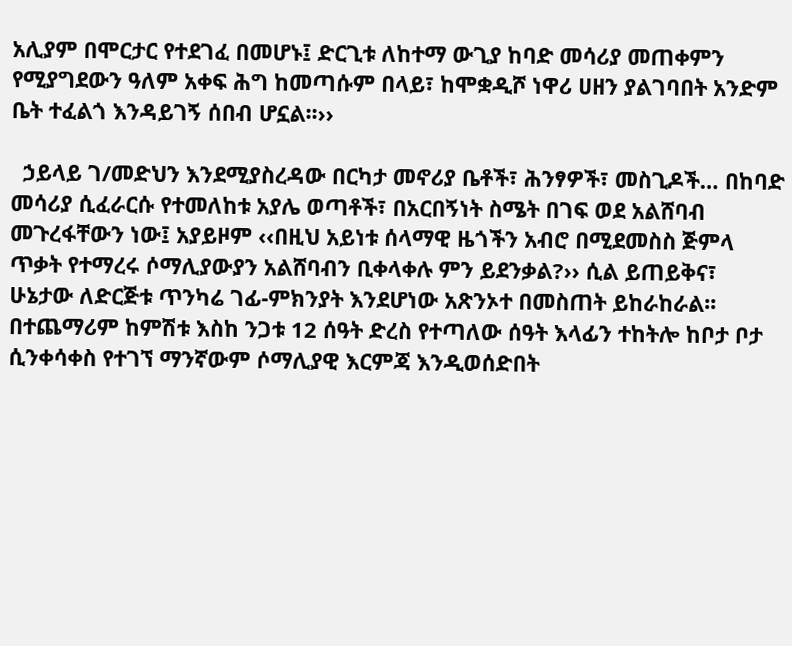አሊያም በሞርታር የተደገፈ በመሆኑ፤ ድርጊቱ ለከተማ ውጊያ ከባድ መሳሪያ መጠቀምን የሚያግደውን ዓለም አቀፍ ሕግ ከመጣሱም በላይ፣ ከሞቋዲሾ ነዋሪ ሀዘን ያልገባበት አንድም ቤት ተፈልጎ እንዳይገኝ ሰበብ ሆኗል፡፡››

  ኃይላይ ገ/መድህን እንደሚያስረዳው በርካታ መኖሪያ ቤቶች፣ ሕንፃዎች፣ መስጊዶች… በከባድ መሳሪያ ሲፈራርሱ የተመለከቱ አያሌ ወጣቶች፣ በአርበኝነት ስሜት በገፍ ወደ አልሸባብ መጉረፋቸውን ነው፤ አያይዞም ‹‹በዚህ አይነቱ ሰላማዊ ዜጎችን አብሮ በሚደመስስ ጅምላ ጥቃት የተማረሩ ሶማሊያውያን አልሸባብን ቢቀላቀሉ ምን ይደንቃል?›› ሲል ይጠይቅና፣ ሁኔታው ለድርጅቱ ጥንካሬ ገፊ-ምክንያት እንደሆነው አጽንኦተ በመስጠት ይከራከራል፡፡ በተጨማሪም ከምሽቱ እስከ ንጋቱ 12 ሰዓት ድረስ የተጣለው ሰዓት እላፊን ተከትሎ ከቦታ ቦታ ሲንቀሳቀስ የተገኘ ማንኛውም ሶማሊያዊ እርምጃ እንዲወሰድበት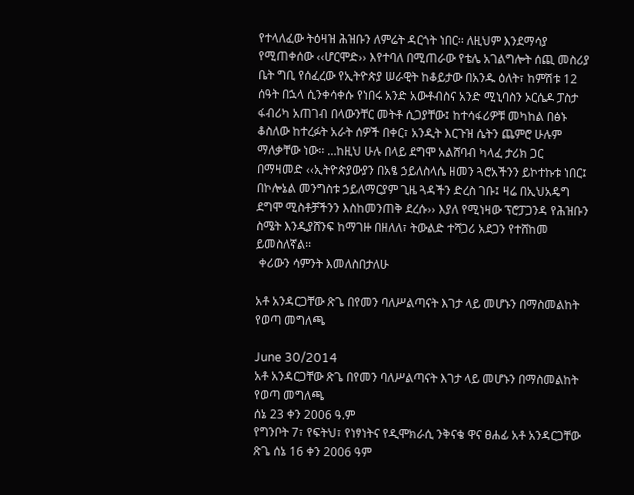የተላለፈው ትዕዛዝ ሕዝቡን ለምሬት ዳርጎት ነበር፡፡ ለዚህም እንደማሳያ የሚጠቀሰው ‹‹ሆርሞድ›› እየተባለ በሚጠራው የቴሌ አገልግሎት ሰጪ መስሪያ ቤት ግቢ የሰፈረው የኢትዮጵያ ሠራዊት ከቆይታው በአንዱ ዕለት፣ ከምሽቱ 12 ሰዓት በኋላ ሲንቀሳቀሱ የነበሩ አንድ አውቶብስና አንድ ሚኒባስን ኦርሴዶ ፓስታ ፋብሪካ አጠገብ በላውንቸር መትቶ ሲጋያቸው፤ ከተሳፋሪዎቹ መካከል በፅኑ ቆስለው ከተረፉት አራት ሰዎች በቀር፣ አንዲት እርጉዝ ሴትን ጨምሮ ሁሉም ማለቃቸው ነው፡፡ …ከዚህ ሁሉ በላይ ደግሞ አልሸባብ ካላፈ ታሪክ ጋር በማዛመድ ‹‹ኢትዮጵያውያን በአፄ ኃይለስላሴ ዘመን ጓሮአችንን ይኮተኩቱ ነበር፤ በኮሎኔል መንግስቱ ኃይለማርያም ጊዜ ጓዳችን ድረስ ገቡ፤ ዛሬ በኢህአዴግ ደግሞ ሚስቶቻችንን እስከመንጠቅ ደረሱ›› እያለ የሚነዛው ፕሮፓጋንዳ የሕዝቡን ስሜት እንዲያሸንፍ ከማገዙ በዘለለ፣ ትውልድ ተሻጋሪ አደጋን የተሸከመ ይመስለኛል፡፡
 ቀሪውን ሳምንት እመለስበታለሁ

አቶ አንዳርጋቸው ጽጌ በየመን ባለሥልጣናት እገታ ላይ መሆኑን በማስመልከት የወጣ መግለጫ

June 30/2014
አቶ አንዳርጋቸው ጽጌ በየመን ባለሥልጣናት እገታ ላይ መሆኑን በማስመልከት የወጣ መግለጫ
ሰኔ 23 ቀን 2006 ዓ.ም
የግንቦት 7፣ የፍትህ፣ የነፃነትና የዲሞክራሲ ንቅናቄ ዋና ፀሐፊ አቶ አንዳርጋቸው ጽጌ ሰኔ 16 ቀን 2006 ዓም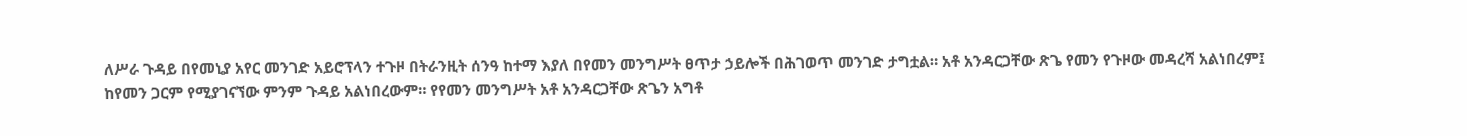ለሥራ ጉዳይ በየመኒያ አየር መንገድ አይሮፕላን ተጉዞ በትራንዚት ሰንዓ ከተማ እያለ በየመን መንግሥት ፀጥታ ኃይሎች በሕገወጥ መንገድ ታግቷል። አቶ አንዳርጋቸው ጽጌ የመን የጉዞው መዳረሻ አልነበረም፤ ከየመን ጋርም የሚያገናኘው ምንም ጉዳይ አልነበረውም። የየመን መንግሥት አቶ አንዳርጋቸው ጽጌን አግቶ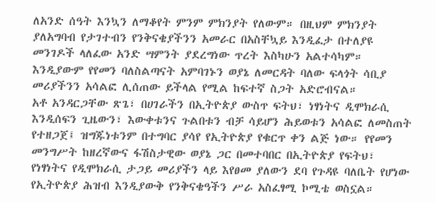ለአንድ ሰዓት እንኳን ለማቆየት ምንም ምክንያት የለውም። በዚህም ምክንያት ያለአግባብ የታገተብን የንቅናቄያችንን አመራር በአስቸኳይ እንዲፈታ በተለያዩ መንገዶች ላለፈው አንድ ሣምንት ያደረግነው ጥረት እስካሁን አልተሳካም። እንዲያውም የየመን ባለስልጣናት አምባገኑን ወያኔ ለመርዳት ባለው ፍላጎት ሳቢያ መሪያችንን አሳልፎ ሊሰጠው ይችላል የሚል ከፍተኛ ስጋት አድሮብናል።
አቶ አንዳርጋቸው ጽጌ፣ በሀገራችን በኢትዮጵያ ውስጥ ፍትህ፣ ነፃነትና ዲሞክራሲ እንዲሰፍን ጊዜውን፣ እውቀቱንና ጉልበቱን ብቻ ሳይሆን ሕይወቱን አሳልፎ ለመስጠት የተዘጋጀ፤ ዝግጁነቱንም በተግባር ያሳየ የኢትዮጵያ የቁርጥ ቀን ልጅ ነው። የየመን መንግሥት ከዘረኛውና ፋሽስታዊው ወያኔ ጋር በመተባበር በኢትዮጵያ የፍትህ፣ የነፃነትና የዲሞክራሲ ታጋይ መሪያችን ላይ እየፀመ ያለውን ደባ የጉዳዩ ባለቤት የሆነው የኢትዮጵያ ሕዝብ እንዲያውቅ የንቅናቄዓችን ሥራ አስፈፃሚ ኮሚቴ ወስኗል።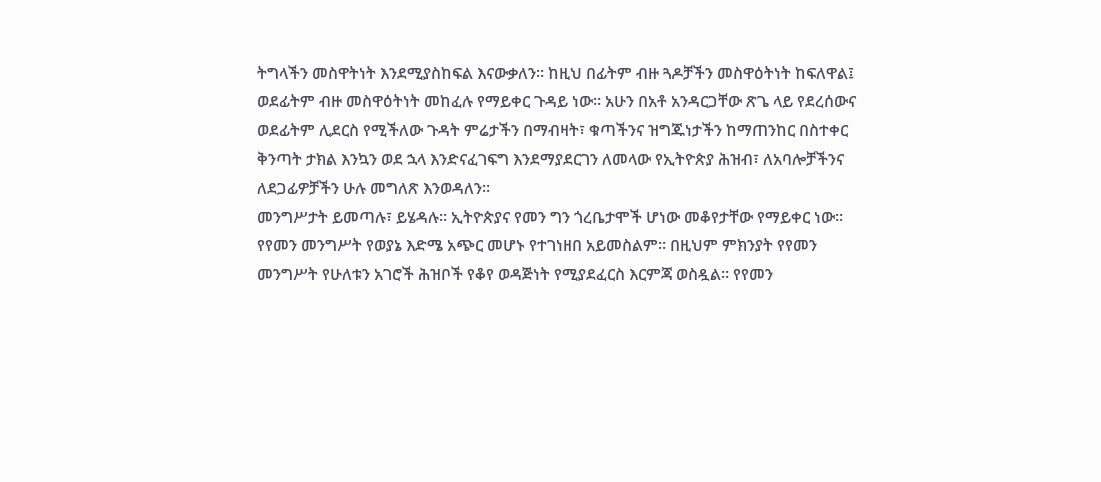ትግላችን መስዋትነት እንደሚያስከፍል እናውቃለን። ከዚህ በፊትም ብዙ ጓዶቻችን መስዋዕትነት ከፍለዋል፤ ወደፊትም ብዙ መስዋዕትነት መከፈሉ የማይቀር ጉዳይ ነው። አሁን በአቶ አንዳርጋቸው ጽጌ ላይ የደረሰውና ወደፊትም ሊደርስ የሚችለው ጉዳት ምሬታችን በማብዛት፣ ቁጣችንና ዝግጁነታችን ከማጠንከር በስተቀር ቅንጣት ታክል እንኳን ወደ ኋላ እንድናፈገፍግ እንደማያደርገን ለመላው የኢትዮጵያ ሕዝብ፣ ለአባሎቻችንና ለደጋፊዎቻችን ሁሉ መግለጽ እንወዳለን።
መንግሥታት ይመጣሉ፣ ይሄዳሉ። ኢትዮጵያና የመን ግን ጎረቤታሞች ሆነው መቆየታቸው የማይቀር ነው። የየመን መንግሥት የወያኔ እድሜ አጭር መሆኑ የተገነዘበ አይመስልም። በዚህም ምክንያት የየመን መንግሥት የሁለቱን አገሮች ሕዝቦች የቆየ ወዳጅነት የሚያደፈርስ እርምጃ ወስዷል። የየመን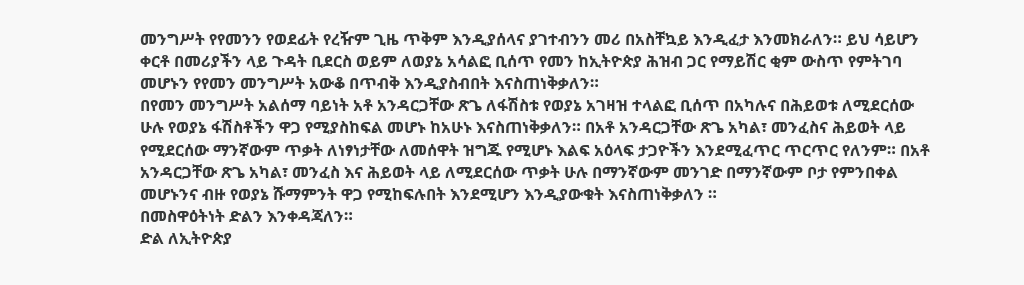መንግሥት የየመንን የወደፊት የረዥም ጊዜ ጥቅም እንዲያሰላና ያገተብንን መሪ በአስቸኳይ እንዲፈታ እንመክራለን። ይህ ሳይሆን ቀርቶ በመሪያችን ላይ ጉዳት ቢደርስ ወይም ለወያኔ አሳልፎ ቢሰጥ የመን ከኢትዮጵያ ሕዝብ ጋር የማይሽር ቂም ውስጥ የምትገባ መሆኑን የየመን መንግሥት አውቆ በጥብቅ እንዲያስብበት እናስጠነቅቃለን።
በየመን መንግሥት አልሰማ ባይነት አቶ አንዳርጋቸው ጽጌ ለፋሽስቱ የወያኔ አገዛዝ ተላልፎ ቢሰጥ በአካሉና በሕይወቱ ለሚደርሰው ሁሉ የወያኔ ፋሽስቶችን ዋጋ የሚያስከፍል መሆኑ ከአሁኑ እናስጠነቅቃለን። በአቶ አንዳርጋቸው ጽጌ አካል፣ መንፈስና ሕይወት ላይ የሚደርሰው ማንኛውም ጥቃት ለነፃነታቸው ለመሰዋት ዝግጁ የሚሆኑ እልፍ አዕላፍ ታጋዮችን እንደሚፈጥር ጥርጥር የለንም። በአቶ አንዳርጋቸው ጽጌ አካል፣ መንፈስ እና ሕይወት ላይ ለሚደርሰው ጥቃት ሁሉ በማንኛውም መንገድ በማንኛውም ቦታ የምንበቀል መሆኑንና ብዙ የወያኔ ሹማምንት ዋጋ የሚከፍሉበት እንደሚሆን እንዲያውቁት እናስጠነቅቃለን ።
በመስዋዕትነት ድልን እንቀዳጃለን።
ድል ለኢትዮጵያ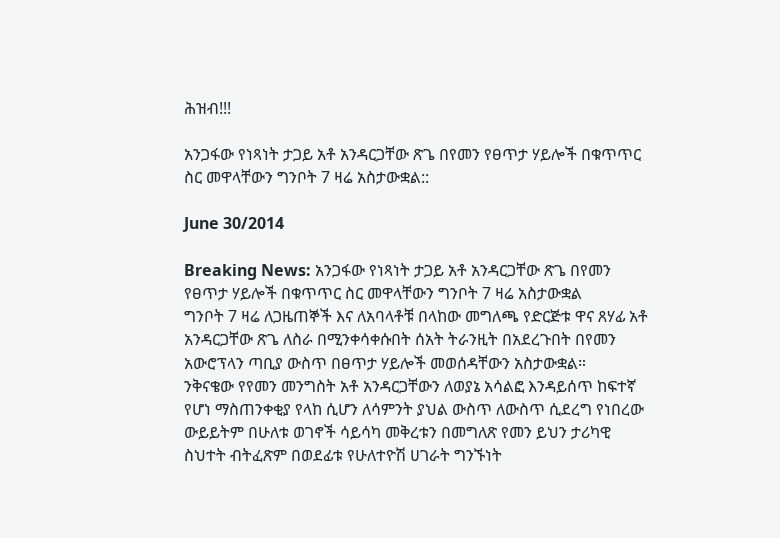ሕዝብ!!!

አንጋፋው የነጻነት ታጋይ አቶ አንዳርጋቸው ጽጌ በየመን የፀጥታ ሃይሎች በቁጥጥር ስር መዋላቸውን ግንቦት 7 ዛሬ አስታውቋል::

June 30/2014

Breaking News: አንጋፋው የነጻነት ታጋይ አቶ አንዳርጋቸው ጽጌ በየመን የፀጥታ ሃይሎች በቁጥጥር ስር መዋላቸውን ግንቦት 7 ዛሬ አስታውቋል
ግንቦት 7 ዛሬ ለጋዜጠኞች እና ለአባላቶቹ በላከው መግለጫ የድርጅቱ ዋና ጸሃፊ አቶ አንዳርጋቸው ጽጌ ለስራ በሚንቀሳቀሱበት ሰአት ትራንዚት በአደረጉበት በየመን አውሮፕላን ጣቢያ ውስጥ በፀጥታ ሃይሎች መወሰዳቸውን አስታውቋል።
ንቅናቄው የየመን መንግስት አቶ አንዳርጋቸውን ለወያኔ አሳልፎ እንዳይሰጥ ከፍተኛ የሆነ ማስጠንቀቂያ የላከ ሲሆን ለሳምንት ያህል ውስጥ ለውስጥ ሲደረግ የነበረው ውይይትም በሁለቱ ወገኖች ሳይሳካ መቅረቱን በመግለጽ የመን ይህን ታሪካዊ ስህተት ብትፈጽም በወደፊቱ የሁለተዮሽ ሀገራት ግንኙነት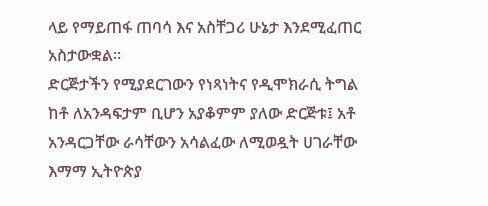ላይ የማይጠፋ ጠባሳ እና አስቸጋሪ ሁኔታ እንደሚፈጠር አስታውቋል፡፡
ድርጅታችን የሚያደርገውን የነጻነትና የዲሞክራሲ ትግል ከቶ ለአንዳፍታም ቢሆን አያቆምም ያለው ድርጅቱ፤ አቶ አንዳርጋቸው ራሳቸውን አሳልፈው ለሚወዷት ሀገራቸው እማማ ኢትዮጵያ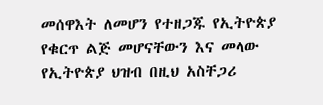መሰዋእት ለመሆን የተዘጋጁ የኢትዮጵያ የቁርጥ ልጅ መሆናቸውን እና መላው የኢትዮጵያ ህዝብ በዚህ አስቸጋሪ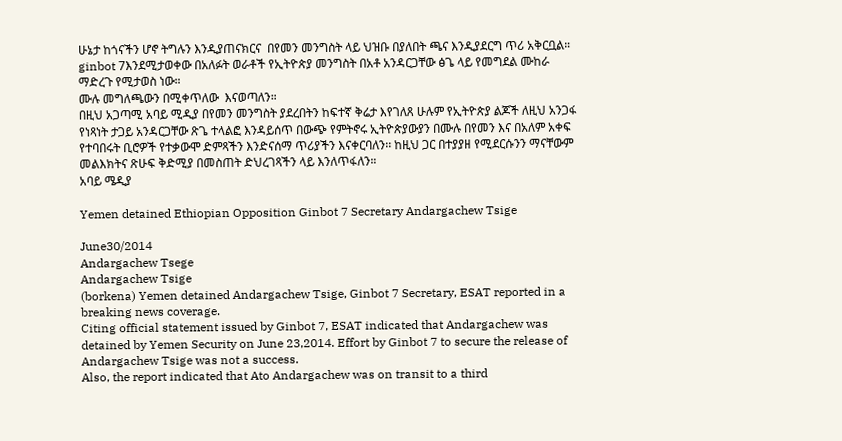ሁኔታ ከጎናችን ሆኖ ትግሉን እንዲያጠናክርና  በየመን መንግስት ላይ ህዝቡ በያለበት ጫና እንዲያደርግ ጥሪ አቅርቧል።
ginbot 7እንደሚታወቀው በአለፉት ወራቶች የኢትዮጵያ መንግስት በአቶ አንዳርጋቸው ፅጌ ላይ የመግደል ሙከራ ማድረጉ የሚታወስ ነው።
ሙሉ መግለጫውን በሚቀጥለው  እናወጣለን።
በዚህ አጋጣሚ አባይ ሚዲያ በየመን መንግስት ያደረበትን ከፍተኛ ቅሬታ እየገለጸ ሁሉም የኢትዮጵያ ልጆች ለዚህ አንጋፋ የነጻነት ታጋይ አንዳርጋቸው ጽጌ ተላልፎ እንዳይሰጥ በውጭ የምትኖሩ ኢትዮጵያውያን በሙሉ በየመን እና በአለም አቀፍ የተባበሩት ቢሮዎች የተቃውሞ ድምጻችን እንድናሰማ ጥሪያችን እናቀርባለን፡፡ ከዚህ ጋር በተያያዘ የሚደርሱንን ማናቸውም መልእክትና ጽሁፍ ቅድሚያ በመስጠት ድህረገጻችን ላይ እንለጥፋለን።
አባይ ሜዲያ

Yemen detained Ethiopian Opposition Ginbot 7 Secretary Andargachew Tsige

June30/2014
Andargachew Tsege
Andargachew Tsige
(borkena) Yemen detained Andargachew Tsige, Ginbot 7 Secretary, ESAT reported in a breaking news coverage.
Citing official statement issued by Ginbot 7, ESAT indicated that Andargachew was detained by Yemen Security on June 23,2014. Effort by Ginbot 7 to secure the release of Andargachew Tsige was not a success.
Also, the report indicated that Ato Andargachew was on transit to a third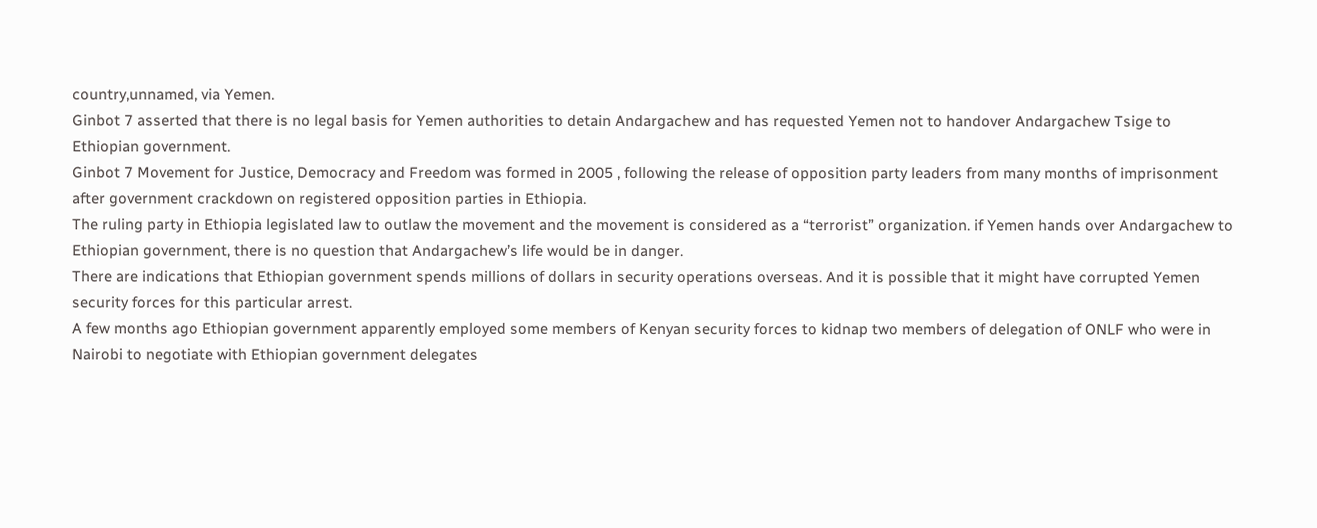country,unnamed, via Yemen.
Ginbot 7 asserted that there is no legal basis for Yemen authorities to detain Andargachew and has requested Yemen not to handover Andargachew Tsige to Ethiopian government.
Ginbot 7 Movement for Justice, Democracy and Freedom was formed in 2005 , following the release of opposition party leaders from many months of imprisonment after government crackdown on registered opposition parties in Ethiopia.
The ruling party in Ethiopia legislated law to outlaw the movement and the movement is considered as a “terrorist” organization. if Yemen hands over Andargachew to Ethiopian government, there is no question that Andargachew’s life would be in danger.
There are indications that Ethiopian government spends millions of dollars in security operations overseas. And it is possible that it might have corrupted Yemen security forces for this particular arrest.
A few months ago Ethiopian government apparently employed some members of Kenyan security forces to kidnap two members of delegation of ONLF who were in Nairobi to negotiate with Ethiopian government delegates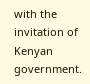with the invitation of Kenyan government.